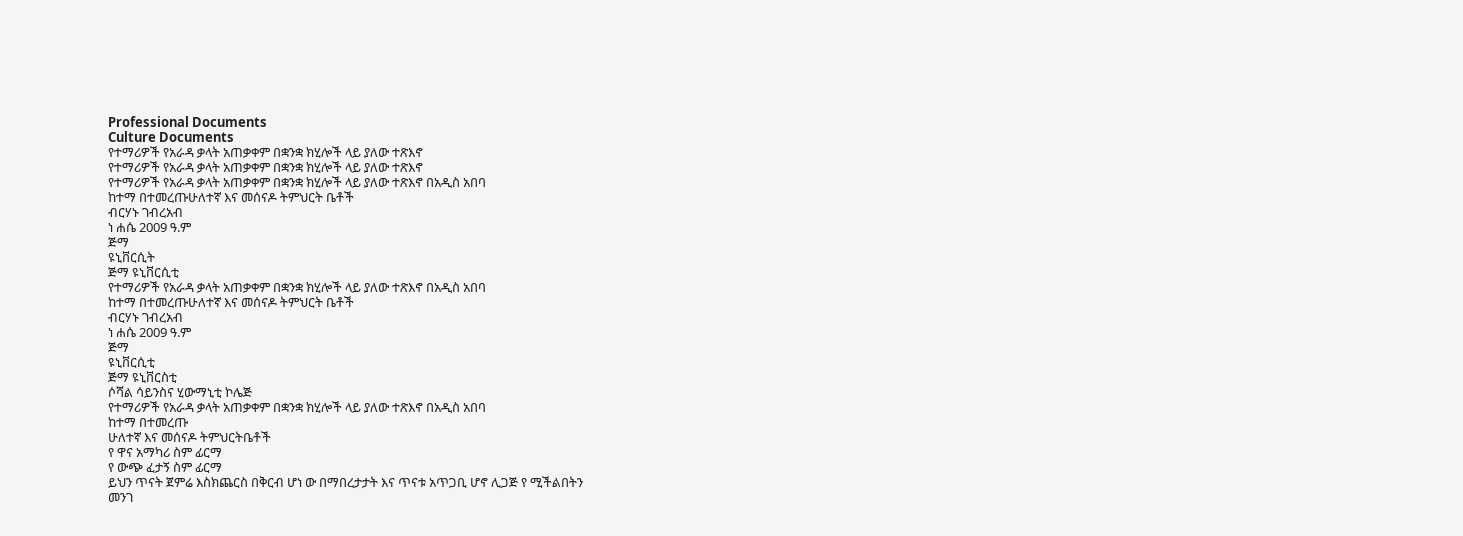Professional Documents
Culture Documents
የተማሪዎች የአራዳ ቃላት አጠቃቀም በቋንቋ ክሂሎች ላይ ያለው ተጽእኖ
የተማሪዎች የአራዳ ቃላት አጠቃቀም በቋንቋ ክሂሎች ላይ ያለው ተጽእኖ
የተማሪዎች የአራዳ ቃላት አጠቃቀም በቋንቋ ክሂሎች ላይ ያለው ተጽእኖ በአዲስ አበባ
ከተማ በተመረጡሁለተኛ እና መሰናዶ ትምህርት ቤቶች
ብርሃኑ ገብረአብ
ነ ሐሴ 2009 ዓ.ም
ጅማ
ዩኒቨርሲት
ጅማ ዩኒቨርሲቲ
የተማሪዎች የአራዳ ቃላት አጠቃቀም በቋንቋ ክሂሎች ላይ ያለው ተጽእኖ በአዲስ አበባ
ከተማ በተመረጡሁለተኛ እና መሰናዶ ትምህርት ቤቶች
ብርሃኑ ገብረአብ
ነ ሐሴ 2009 ዓ.ም
ጅማ
ዩኒቨርሲቲ
ጅማ ዩኒቨርስቲ
ሶሻል ሳይንስና ሂውማኒቲ ኮሌጅ
የተማሪዎች የአራዳ ቃላት አጠቃቀም በቋንቋ ክሂሎች ላይ ያለው ተጽእኖ በአዲስ አበባ
ከተማ በተመረጡ
ሁለተኛ እና መሰናዶ ትምህርትቤቶች
የ ዋና አማካሪ ስም ፊርማ
የ ውጭ ፈታኝ ስም ፊርማ
ይህን ጥናት ጀምሬ እስክጨርስ በቅርብ ሆነ ው በማበረታታት እና ጥናቱ አጥጋቢ ሆኖ ሊጋጅ የ ሚችልበትን
መንገ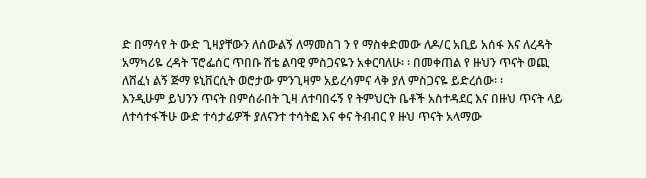ድ በማሳየ ት ውድ ጊዛያቸውን ለሰውልኝ ለማመስገ ን የ ማስቀድመው ለዶ/ር አቢይ አሰፋ እና ለረዳት
አማካሪዬ ረዳት ፕሮፌሰር ጥበቡ ሽቴ ልባዊ ምስጋናዬን አቀርባለሁ፡ ፡ በመቀጠል የ ዙህን ጥናት ወጪ
ለሸፈነ ልኝ ጅማ ዩኒቨርሲት ወሮታው ምንጊዛም አይረሳምና ላቅ ያለ ምስጋናዬ ይድረሰው፡ ፡
እንዲሁም ይህንን ጥናት በምሰራበት ጊዛ ለተባበሩኝ የ ትምህርት ቤቶች አስተዳደር እና በዙህ ጥናት ላይ
ለተሳተፋችሁ ውድ ተሳታፊዎች ያለናንተ ተሳትፎ እና ቀና ትብብር የ ዙህ ጥናት አላማው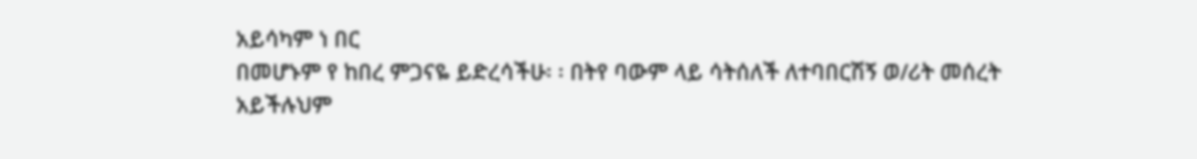አይሳካም ነ በር
በመሆኑም የ ከበረ ምጋናዬ ይድረሳችሁ፡ ፡ በትየ ባውም ላይ ሳትሰለች ለተባበርሽኝ ወ/ሪት መሰረት
አይችሉህም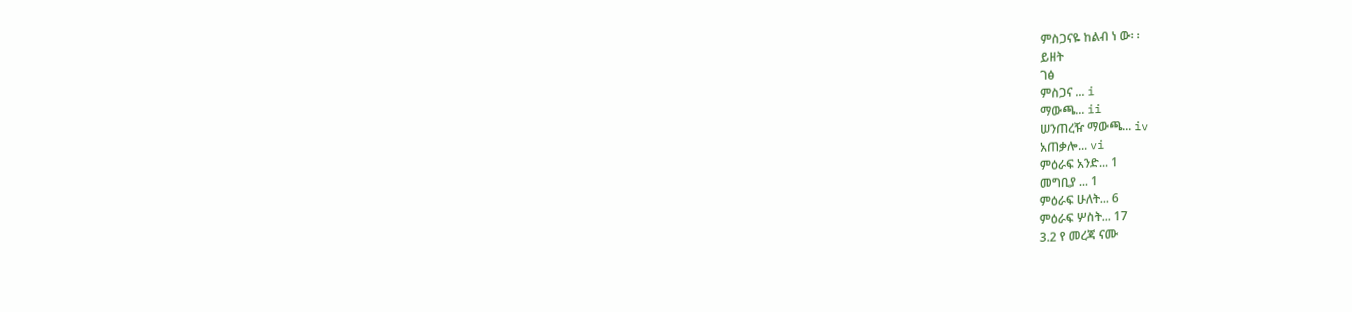ምስጋናዬ ከልብ ነ ው፡ ፡
ይዘት
ገፅ
ምስጋና ... i
ማውጫ... ii
ሠንጠረዥ ማውጫ... iv
አጠቃሎ... vi
ምዕራፍ አንድ... 1
መግቢያ ... 1
ምዕራፍ ሁለት... 6
ምዕራፍ ሦስት... 17
3.2 የ መረጃ ናሙ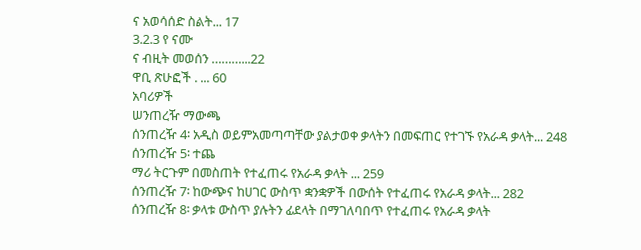ና አወሳሰድ ስልት... 17
3.2.3 የ ናሙ
ና ብዚት መወሰን ………...22
ዋቢ ጽሁፎች . ... 60
አባሪዎች
ሠንጠረዥ ማውጫ
ሰንጠረዥ 4፡ አዲስ ወይምአመጣጣቸው ያልታወቀ ቃላትን በመፍጠር የተገኙ የአራዳ ቃላት... 248
ሰንጠረዥ 5፡ ተጨ
ማሪ ትርጉም በመስጠት የተፈጠሩ የአራዳ ቃላት ... 259
ሰንጠረዥ 7፡ ከውጭና ከሀገር ውስጥ ቋንቋዎች በውሰት የተፈጠሩ የአራዳ ቃላት... 282
ሰንጠረዥ 8፡ ቃላቱ ውስጥ ያሉትን ፊደላት በማገለባበጥ የተፈጠሩ የአራዳ ቃላት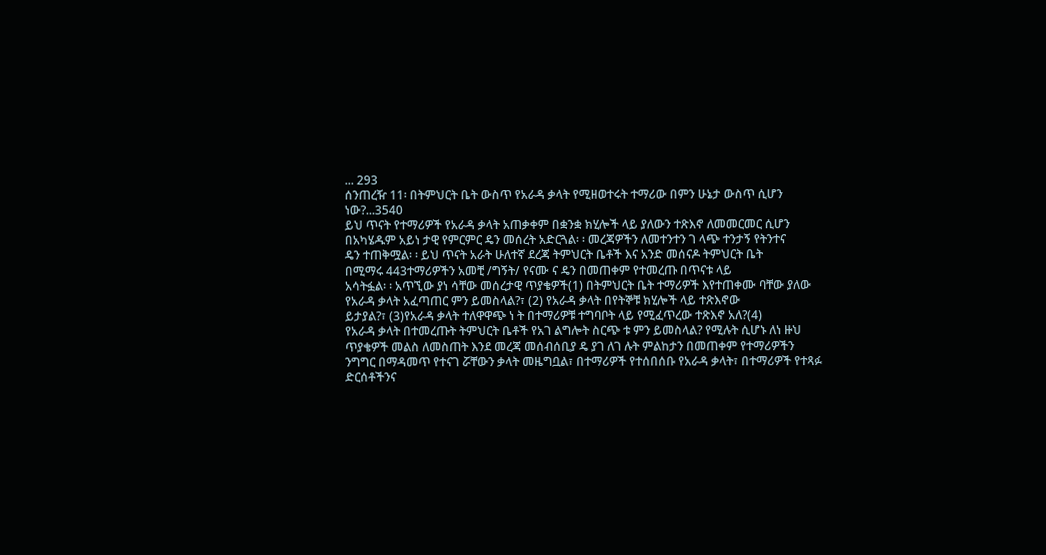... 293
ሰንጠረዥ 11፡ በትምህርት ቤት ውስጥ የአራዳ ቃላት የሚዘወተሩት ተማሪው በምን ሁኔታ ውስጥ ሲሆን
ነው?...3540
ይህ ጥናት የተማሪዎች የአራዳ ቃላት አጠቃቀም በቋንቋ ክሂሎች ላይ ያለውን ተጽእኖ ለመመርመር ሲሆን
በአካሄዱም አይነ ታዊ የምርምር ዴን መሰረት አድርጓል፡ ፡ መረጃዎችን ለመተንተን ገ ላጭ ተንታኝ የትንተና
ዴን ተጠቅሟል፡ ፡ ይህ ጥናት አራት ሁለተኛ ደረጃ ትምህርት ቤቶች እና አንድ መሰናዶ ትምህርት ቤት
በሚማሩ 443ተማሪዎችን አመቺ /ግኝት/ የናሙ ና ዴን በመጠቀም የተመረጡ በጥናቱ ላይ
አሳትፏል፡ ፡ አጥኚው ያነ ሳቸው መሰረታዊ ጥያቄዎች(1) በትምህርት ቤት ተማሪዎች እየተጠቀሙ ባቸው ያለው
የአራዳ ቃላት አፈጣጠር ምን ይመስላል?፣ (2) የአራዳ ቃላት በየትኞቹ ክሂሎች ላይ ተጽእኖው
ይታያል?፣ (3)የአራዳ ቃላት ተለዋዋጭ ነ ት በተማሪዎቹ ተግባቦት ላይ የሚፈጥረው ተጽእኖ አለ?(4)
የአራዳ ቃላት በተመረጡት ትምህርት ቤቶች የአገ ልግሎት ስርጭ ቱ ምን ይመስላል? የሚሉት ሲሆኑ ለነ ዙህ
ጥያቄዎች መልስ ለመስጠት እንደ መረጃ መሰብሰቢያ ዴ ያገ ለገ ሉት ምልከታን በመጠቀም የተማሪዎችን
ንግግር በማዳመጥ የተናገ ሯቸውን ቃላት መዜግቧል፣ በተማሪዎች የተሰበሰቡ የአራዳ ቃላት፣ በተማሪዎች የተጻፉ
ድርሰቶችንና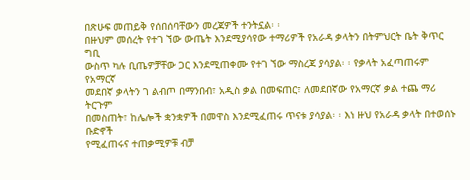በጽሁፍ መጠይቅ የሰበሰባቸውን መረጃዎች ተንትኗል፡ ፡
በዙህም መሰረት የተገ ኘው ውጤት እንደሚያሳየው ተማሪዎች የአራዳ ቃላትን በትምህርት ቤት ቅጥር ግቢ
ውስጥ ካሉ ቢጤዎቻቸው ጋር እንደሚጠቀሙ የተገ ኘው ማስረጃ ያሳያል፡ ፡ የቃላት አፈጣጠሩም የአማርኛ
መደበኛ ቃላትን ገ ልብጦ በማንበብ፣ አዲስ ቃል በመፍጠር፣ ለመደበኛው የአማርኛ ቃል ተጨ ማሪ ትርጉም
በመስጠት፣ ከሌሎች ቋንቋዎች በመዋስ እንደሚፈጠሩ ጥናቱ ያሳያል፡ ፡ እነ ዙህ የአራዳ ቃላት በተወሰኑ ቡድኖች
የሚፈጠሩና ተጠቃሚዎቹ ብቻ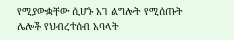የሚያውቋቸው ሲሆኑ አገ ልግሎት የሚሰጡት ሌሎች የህብረተሰብ አባላት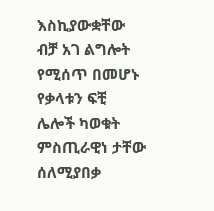እስኪያውቋቸው ብቻ አገ ልግሎት የሚሰጥ በመሆኑ የቃላቱን ፍቺ ሌሎች ካወቁት ምስጢራዊነ ታቸው ሰለሚያበቃ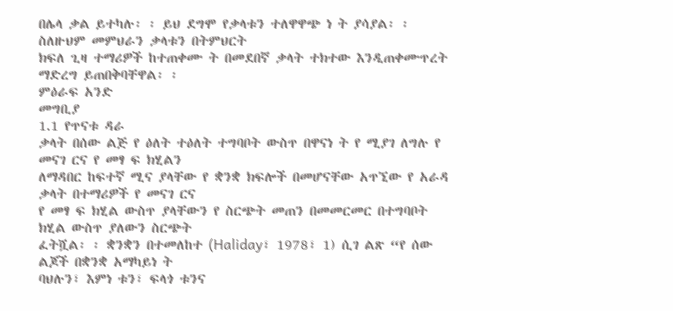በሌላ ቃል ይተካሉ፡ ፡ ይህ ደግሞ የቃላቱን ተለዋዋጭ ነ ት ያሳያል፡ ፡ ስለዙህም መምህራን ቃላቱን በትምህርት
ክፍለ ጊዛ ተማሪዎች ከተጠቀሙ ት በመደበኛ ቃላት ተክተው እንዲጠቀሙጥረት ማድረግ ይጠበቅባቸዋል፡ ፡
ምዕራፍ አንድ
መግቢያ
1.1 የጥናቱ ዳራ
ቃላት በሰው ልጅ የ ዕለት ተዕለት ተግባቦት ውስጥ በዋናነ ት የ ሚያገ ለግሉ የ መናገ ርና የ መፃ ፍ ክሂልን
ለማዳበር ከፍተኛ ሚና ያላቸው የ ቋንቋ ክፍሎች በመሆናቸው አጥኚው የ አራዳ ቃላት በተማሪዎች የ መናገ ርና
የ መፃ ፍ ክሂል ውስጥ ያላቸውን የ ስርጭት መጠን በመመርመር በተግባቦት ክሂል ውስጥ ያለውን ስርጭት
ፈትሿል፡ ፡ ቋንቋን በተመለከተ (Haliday፣ 1978፣ 1) ሲገ ልጽ “የ ሰው ልጆች በቋንቋ አማካይነ ት
ባህሉን፣ እምነ ቱን፣ ፍላጎ ቱንና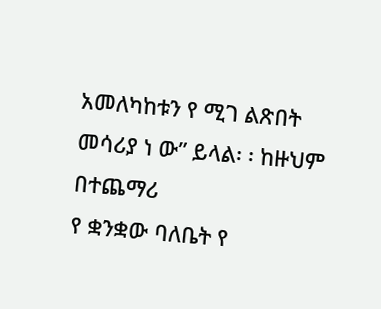አመለካከቱን የ ሚገ ልጽበት መሳሪያ ነ ው” ይላል፡ ፡ ከዙህም በተጨማሪ
የ ቋንቋው ባለቤት የ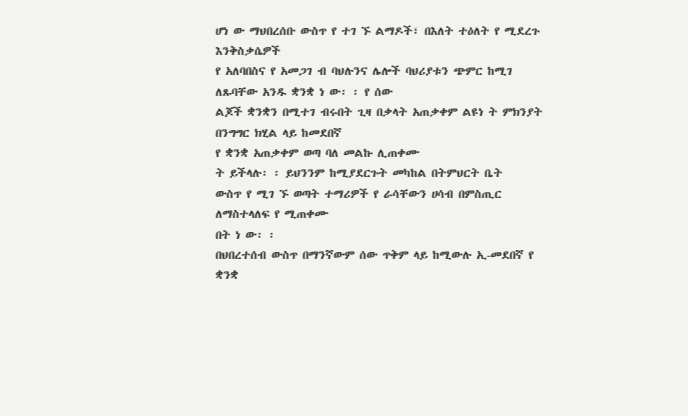ሆነ ው ማህበረሰቡ ውስጥ የ ተገ ኙ ልማዶች፣ በእለት ተዕለት የ ሚደረጉ እንቅስቃሴዎች
የ አለባበስና የ አመጋገ ብ ባህሉንና ሌሎች ባህሪያቱን ጭምር ከሚገ ለጹባቸው አንዱ ቋንቋ ነ ው፡ ፡ የ ሰው
ልጆች ቋንቋን በሚተገ ብሩበት ጊዛ በቃላት አጠቃቀም ልዩነ ት ምክንያት በንግግር ክሂል ላይ ከመደበኛ
የ ቋንቋ አጠቃቀም ወጣ ባለ መልኩ ሊጠቀሙ
ት ይችላሉ፡ ፡ ይህንንም ከሚያደርጉት መካከል በትምህርት ቤት
ውስጥ የ ሚገ ኙ ወጣት ተማሪዎች የ ራሳቸውን ሀሳብ በምስጢር ለማስተላለፍ የ ሚጠቀሙ
በት ነ ው፡ ፡
በህበረተሰብ ውስጥ በማንኛውም ሰው ጥቅም ላይ ከሚውሉ ኢ-መደበኛ የ ቋንቋ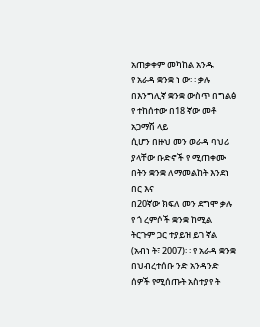አጠቃቀም መካከል አንዱ
የ አራዳ ቋንቋ ነ ው፡ ፡ ቃሉ በእንግሊኛ ቋንቋ ውስጥ በግልፅ የ ተከሰተው በ18 ኛው መቶ አጋማሽ ላይ
ሲሆን በዙህ መን ወራዳ ባህሪ ያላቸው ቡድኖች የ ሚጠቀሙ
በትን ቋንቋ ለማመልከት እንደነ በር እና
በ20ኛው ክፍለ መን ደግሞ ቃሉ የ ጎ ረምሶች ቋንቋ ከሚል ትርጉም ጋር ተያይዝ ይገ ኛል
(አብነ ት፣ 2007)፡ ፡ የ አራዳ ቋንቋ በህብረተሰቡ ንድ አንዳንድ ሰዎች የሚሰጡት አስተያየ ት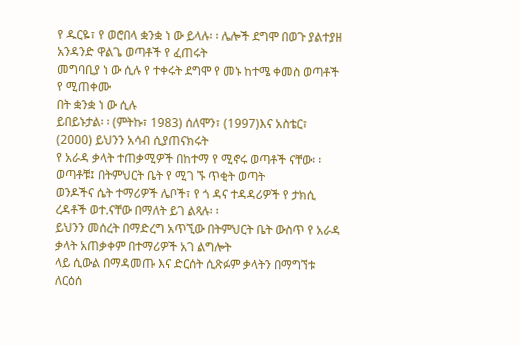የ ዱርዬ፣ የ ወሮበላ ቋንቋ ነ ው ይላሉ፡ ፡ ሌሎች ደግሞ በወጉ ያልተያዘ አንዳንድ ዋልጌ ወጣቶች የ ፈጠሩት
መግባቢያ ነ ው ሲሉ የ ተቀሩት ደግሞ የ መኑ ከተሜ ቀመስ ወጣቶች የ ሚጠቀሙ
በት ቋንቋ ነ ው ሲሉ
ይበይኑታል፡ ፡ (ምትኩ፣ 1983) ሰለሞን፣ (1997)እና አስቴር፣ (2000) ይህንን አሳብ ሲያጠናክሩት
የ አራዳ ቃላት ተጠቃሚዎች በከተማ የ ሚኖሩ ወጣቶች ናቸው፡ ፡ ወጣቶቹ፤ በትምህርት ቤት የ ሚገ ኙ ጥቂት ወጣት
ወንዶችና ሴት ተማሪዎች ሌቦች፣ የ ጎ ዳና ተዳዳሪዎች የ ታክሲ ረዳቶች ወተ.ናቸው በማለት ይገ ልጻሉ፡ ፡
ይህንን መሰረት በማድረግ አጥኚው በትምህርት ቤት ውስጥ የ አራዳ ቃላት አጠቃቀም በተማሪዎች አገ ልግሎት
ላይ ሲውል በማዳመጡ እና ድርሰት ሲጽፉም ቃላትን በማግኘቱ ለርዕሰ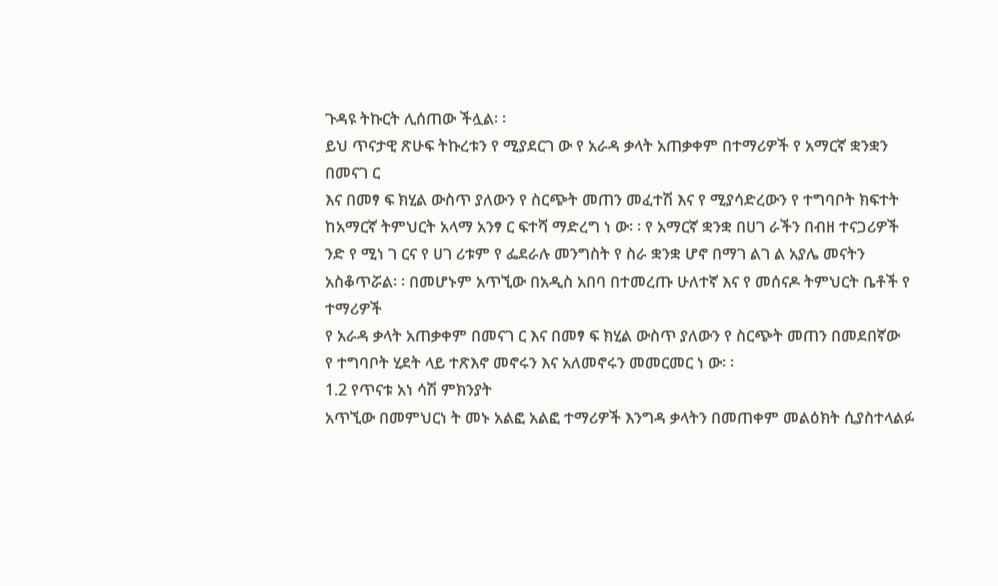ጉዳዩ ትኩርት ሊሰጠው ችሏል፡ ፡
ይህ ጥናታዊ ጽሁፍ ትኩረቱን የ ሚያደርገ ው የ አራዳ ቃላት አጠቃቀም በተማሪዎች የ አማርኛ ቋንቋን በመናገ ር
እና በመፃ ፍ ክሂል ውስጥ ያለውን የ ስርጭት መጠን መፈተሽ እና የ ሚያሳድረውን የ ተግባቦት ክፍተት
ከአማርኛ ትምህርት አላማ አንፃ ር ፍተሻ ማድረግ ነ ው፡ ፡ የ አማርኛ ቋንቋ በሀገ ራችን በብዘ ተናጋሪዎች
ንድ የ ሚነ ገ ርና የ ሀገ ሪቱም የ ፌደራሉ መንግስት የ ስራ ቋንቋ ሆኖ በማገ ልገ ል አያሌ መናትን
አስቆጥሯል፡ ፡ በመሆኑም አጥኚው በአዲስ አበባ በተመረጡ ሁለተኛ እና የ መሰናዶ ትምህርት ቤቶች የ ተማሪዎች
የ አራዳ ቃላት አጠቃቀም በመናገ ር እና በመፃ ፍ ክሂል ውስጥ ያለውን የ ስርጭት መጠን በመደበኛው
የ ተግባቦት ሂደት ላይ ተጽእኖ መኖሩን እና አለመኖሩን መመርመር ነ ው፡ ፡
1.2 የጥናቱ አነ ሳሽ ምክንያት
አጥኚው በመምህርነ ት መኑ አልፎ አልፎ ተማሪዎች እንግዳ ቃላትን በመጠቀም መልዕክት ሲያስተላልፉ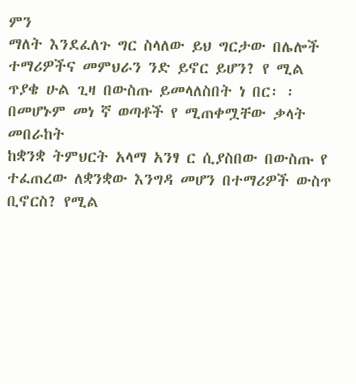ምን
ማለት እንደፈለጉ ግር ስላለው ይህ ግርታው በሌሎች ተማሪዎችና መምህራን ንድ ይኖር ይሆን? የ ሚል
ጥያቄ ሁል ጊዛ በውስጡ ይመላለስበት ነ በር፡ ፡ በመሆኑም መነ ኛ ወጣቶች የ ሚጠቀሟቸው ቃላት መበራከት
ከቋንቋ ትምህርት አላማ አንፃ ር ሲያስበው በውስጡ የ ተፈጠረው ለቋንቋው እንግዳ መሆን በተማሪዎች ውስጥ
ቢኖርስ? የሚል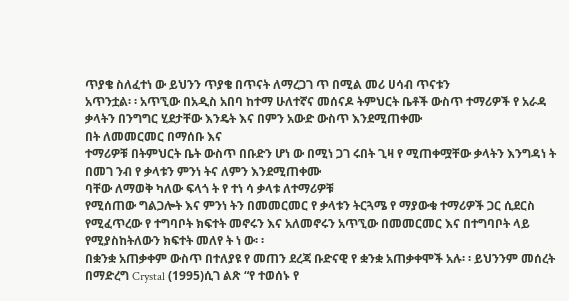ጥያቄ ስለፈተነ ው ይህንን ጥያቄ በጥናት ለማረጋገ ጥ በሚል መሪ ሀሳብ ጥናቱን
አጥንቷል፡ ፡ አጥኚው በአዲስ አበባ ከተማ ሁለተኛና መሰናዶ ትምህርት ቤቶች ውስጥ ተማሪዎች የ አራዳ
ቃላትን በንግግር ሂደታቸው እንዴት እና በምን አውድ ውስጥ እንደሚጠቀሙ
በት ለመመርመር በማሰቡ እና
ተማሪዎቹ በትምህርት ቤት ውስጥ በቡድን ሆነ ው በሚነ ጋገ ሩበት ጊዛ የ ሚጠቀሟቸው ቃላትን እንግዳነ ት
በመገ ንብ የ ቃላቱን ምንነ ትና ለምን እንደሚጠቀሙ
ባቸው ለማወቅ ካለው ፍላጎ ት የ ተነ ሳ ቃላቱ ለተማሪዎቹ
የሚሰጠው ግልጋሎት እና ምንነ ትን በመመርመር የ ቃላቱን ትርጓሜ የ ማያውቁ ተማሪዎች ጋር ሲደርስ
የሚፈጥረው የ ተግባቦት ክፍተት መኖሩን እና አለመኖሩን አጥኚው በመመርመር እና በተግባቦት ላይ
የሚያስከትለውን ክፍተት መለየ ት ነ ው፡ ፡
በቋንቋ አጠቃቀም ውስጥ በተለያዩ የ መጠን ደረጃ ቡድናዊ የ ቋንቋ አጠቃቀሞች አሉ፡ ፡ ይህንንም መሰረት
በማድረግ Crystal (1995)ሲገ ልጽ “የ ተወሰኑ የ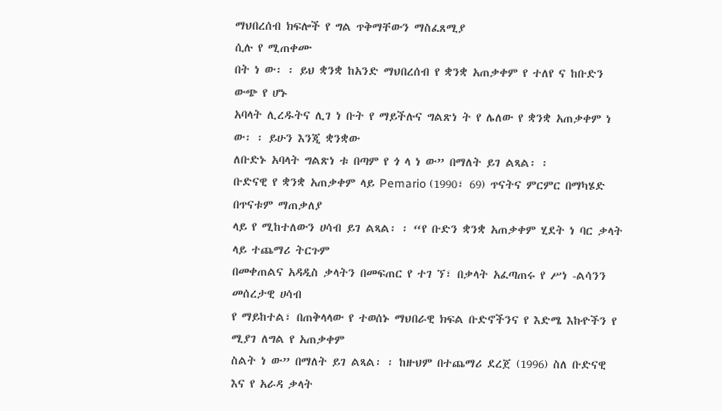ማህበረሰብ ክፍሎች የ ግል ጥቅማቸውን ማስፈጸሚያ
ሲሉ የ ሚጠቀሙ
በት ነ ው፡ ፡ ይህ ቋንቋ ከአንድ ማህበረሰብ የ ቋንቋ አጠቃቀም የ ተለየ ና ከቡድን ውጭ የ ሆኑ
አባላት ሊረዱትና ሊገ ነ ቡት የ ማይችሉና ግልጽነ ት የ ሌለው የ ቋንቋ አጠቃቀም ነ ው፡ ፡ ይሁን እንጂ ቋንቋው
ለቡድኑ አባላት ግልጽነ ቱ በጣም የ ጎ ላ ነ ው” በማለት ይገ ልጻል፡ ፡
ቡድናዊ የ ቋንቋ አጠቃቀም ላይ Pemario (1990፣ 69) ጥናትና ምርምር በማካሄድ በጥናቱም ማጠቃለያ
ላይ የ ሚከተለውን ሀሳብ ይገ ልጻል፡ ፡ “የ ቡድን ቋንቋ አጠቃቀም ሂደት ነ ባር ቃላት ላይ ተጨማሪ ትርጉም
በመቀጠልና አዳዲስ ቃላትን በመፍጠር የ ተገ ኘ፣ በቃላት አፈጣጠሩ የ ሥነ -ልሳንን መሰረታዊ ሀሳብ
የ ማይከተል፣ በጠቅላላው የ ተወሰኑ ማህበራዊ ክፍል ቡድኖችንና የ እድሜ እኩዮችን የ ሚያገ ለግል የ አጠቃቀም
ስልት ነ ው” በማለት ይገ ልጻል፡ ፡ ከዙህም በተጨማሪ ደረጀ (1996) ስለ ቡድናዊ እና የ አራዳ ቃላት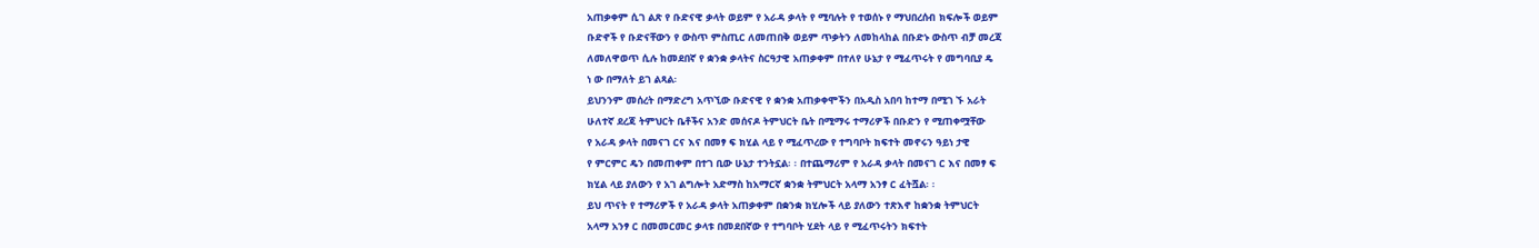አጠቃቀም ሲገ ልጽ የ ቡድናዊ ቃላት ወይም የ አራዳ ቃላት የ ሚባሉት የ ተወሰኑ የ ማህበረሰብ ክፍሎች ወይም
ቡድኖች የ ቡድናቸውን የ ውስጥ ምስጢር ለመጠበቅ ወይም ጥቃትን ለመከላከል በቡድኑ ውስጥ ብቻ መረጃ
ለመለዋወጥ ሲሉ ከመደበኛ የ ቋንቋ ቃላትና ስርዓታዊ አጠቃቀም በተለየ ሁኔታ የ ሚፈጥሩት የ መግባቢያ ዴ
ነ ው በማለት ይገ ልጻል፡
ይህንንም መሰረት በማድረግ አጥኚው ቡድናዊ የ ቋንቋ አጠቃቀሞችን በአዲስ አበባ ከተማ በሚገ ኙ አራት
ሁለተኛ ደረጃ ትምህርት ቤቶችና አንድ መሰናዶ ትምህርት ቤት በሚማሩ ተማሪዎች በቡድን የ ሚጠቀሟቸው
የ አራዳ ቃላት በመናገ ርና እና በመፃ ፍ ክሂል ላይ የ ሚፈጥረው የ ተግባቦት ክፍተት መኖሩን ዓይነ ታዊ
የ ምርምር ዴን በመጠቀም በተገ ቢው ሁኔታ ተንትኗል፡ ፡ በተጨማሪም የ አራዳ ቃላት በመናገ ር እና በመፃ ፍ
ክሂል ላይ ያለውን የ አገ ልግሎት አድማስ ከአማርኛ ቋንቋ ትምህርት አላማ አንፃ ር ፈትሿል፡ ፡
ይህ ጥናት የ ተማሪዎች የ አራዳ ቃላት አጠቃቀም በቋንቋ ክሂሎች ላይ ያለውን ተጽእኖ ከቋንቋ ትምህርት
አላማ አንፃ ር በመመርመር ቃላቱ በመደበኛው የ ተግባቦት ሂደት ላይ የ ሚፈጥሩትን ክፍተት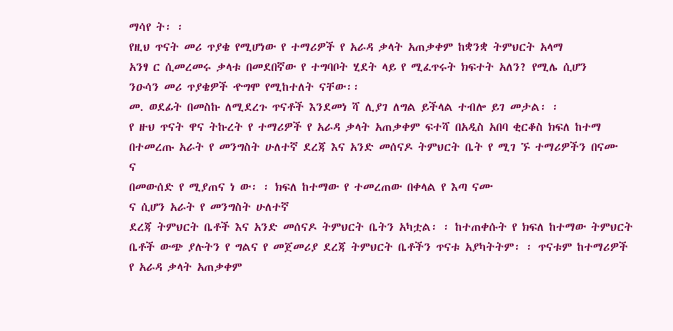ማሳየ ት፡ ፡
የዚህ ጥናት መሪ ጥያቄ የሚሆነው የ ተማሪዎች የ አራዳ ቃላት አጠቃቀም ከቋንቋ ትምህርት አላማ
አንፃ ር ሲመረመሩ ቃላቱ በመደበኛው የ ተግባቦት ሂደት ላይ የ ሚፈጥሩት ክፍተት አለን? የሚሌ ሲሆን
ንዑሳን መሪ ጥያቄዎች ዯግሞ የሚከተለት ናቸው፡፡
መ. ወደፊት በመስኩ ለሚደረጉ ጥናቶች እንደመነ ሻ ሊያገ ለግል ይችላል ተብሎ ይገ መታል፡ ፡
የ ዙህ ጥናት ዋና ትኩረት የ ተማሪዎች የ አራዳ ቃላት አጠቃቀም ፍተሻ በአዲስ አበባ ቂርቆስ ክፍለ ከተማ
በተመረጡ አራት የ መንግስት ሁለተኛ ደረጃ እና አንድ መሰናዶ ትምህርት ቤት የ ሚገ ኙ ተማሪዎችን በናሙ
ና
በመውሰድ የ ሚያጠና ነ ው፡ ፡ ክፍለ ከተማው የ ተመረጠው በቀላል የ እጣ ናሙ
ና ሲሆን አራት የ መንግስት ሁለተኛ
ደረጃ ትምህርት ቤቶች እና አንድ መሰናዶ ትምህርት ቤትን አካቷል፡ ፡ ከተጠቀሱት የ ክፍለ ከተማው ትምህርት
ቤቶች ውጭ ያሉትን የ ግልና የ መጀመሪያ ደረጃ ትምህርት ቤቶችን ጥናቱ አያካትትም፡ ፡ ጥናቱም ከተማሪዎች
የ አራዳ ቃላት አጠቃቀም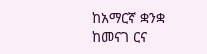ከአማርኛ ቋንቋ ከመናገ ርና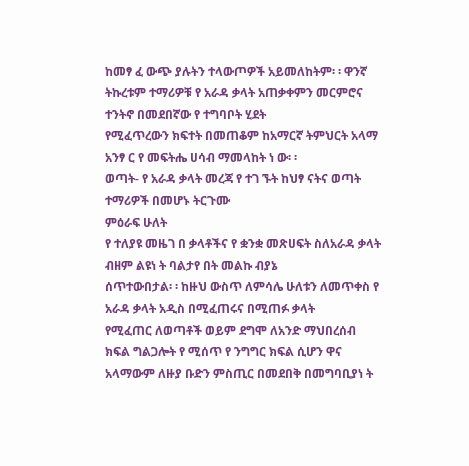ከመፃ ፈ ውጭ ያሉትን ተላውጦዎች አይመለከትም፡ ፡ ዋንኛ
ትኩረቱም ተማሪዎቹ የ አራዳ ቃላት አጠቃቀምን መርምሮና ተንትኖ በመደበኛው የ ተግባቦት ሂደት
የሚፈጥረውን ክፍተት በመጠቆም ከአማርኛ ትምህርት አላማ አንፃ ር የ መፍትሔ ሀሳብ ማመላከት ነ ው፡ ፡
ወጣት- የ አራዳ ቃላት መረጃ የ ተገ ኙት ከህፃ ናትና ወጣት ተማሪዎች በመሆኑ ትርጉሙ
ምዕራፍ ሁለት
የ ተለያዩ መዜገ በ ቃላቶችና የ ቋንቋ መጽሀፍት ስለአራዳ ቃላት ብዘም ልዩነ ት ባልታየ በት መልኩ ብያኔ
ሰጥተውበታል፡ ፡ ከዙህ ውስጥ ለምሳሌ ሁለቱን ለመጥቀስ የ አራዳ ቃላት አዲስ በሚፈጠሩና በሚጠፉ ቃላት
የሚፈጠር ለወጣቶች ወይም ደግሞ ለአንድ ማህበረሰብ ክፍል ግልጋሎት የ ሚሰጥ የ ንግግር ክፍል ሲሆን ዋና
አላማውም ለዙያ ቡድን ምስጢር በመደበቅ በመግባቢያነ ት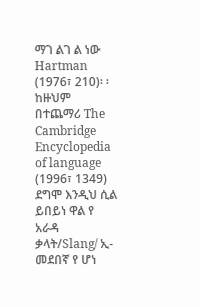ማገ ልገ ል ነው Hartman
(1976፣ 210)፡ ፡ ከዙህም በተጨማሪ The Cambridge Encyclopedia of language
(1996፣ 1349) ደግሞ እንዲህ ሲል ይበይነ ዋል የ አራዳ ቃላት/Slang/ ኢ-መደበኛ የ ሆነ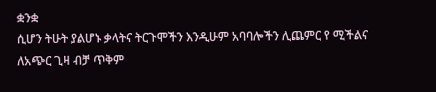ቋንቋ
ሲሆን ትሁት ያልሆኑ ቃላትና ትርጉሞችን እንዲሁም አባባሎችን ሊጨምር የ ሚችልና ለአጭር ጊዛ ብቻ ጥቅም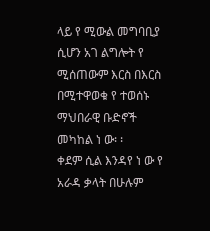ላይ የ ሚውል መግባቢያ ሲሆን አገ ልግሎት የ ሚሰጠውም እርስ በእርስ በሚተዋወቁ የ ተወሰኑ ማህበራዊ ቡድኖች
መካከል ነ ው፡ ፡
ቀደም ሲል እንዳየ ነ ው የ አራዳ ቃላት በሁሉም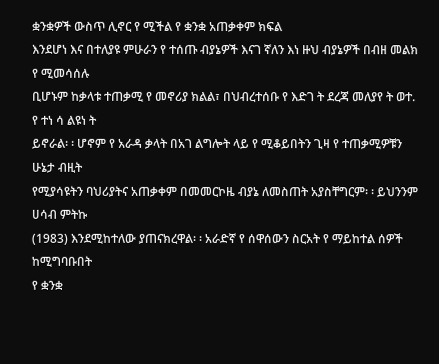ቋንቋዎች ውስጥ ሊኖር የ ሚችል የ ቋንቋ አጠቃቀም ክፍል
እንደሆነ እና በተለያዩ ምሁራን የ ተሰጡ ብያኔዎች እናገ ኛለን እነ ዙህ ብያኔዎች በብዘ መልክ የ ሚመሳሰሉ
ቢሆኑም ከቃላቱ ተጠቃሚ የ መኖሪያ ክልል፣ በህብረተሰቡ የ እድገ ት ደረጃ መለያየ ት ወተ. የ ተነ ሳ ልዩነ ት
ይኖራል፡ ፡ ሆኖም የ አራዳ ቃላት በአገ ልግሎት ላይ የ ሚቆይበትን ጊዛ የ ተጠቃሚዎቹን ሁኔታ ብዚት
የሚያሳዩትን ባህሪያትና አጠቃቀም በመመርኮዜ ብያኔ ለመስጠት አያስቸግርም፡ ፡ ይህንንም ሀሳብ ምትኩ
(1983) እንደሚከተለው ያጠናክረዋል፡ ፡ አራድኛ የ ሰዋሰውን ስርአት የ ማይከተል ሰዎች ከሚግባቡበት
የ ቋንቋ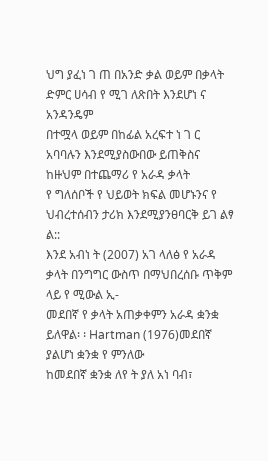ህግ ያፈነ ገ ጠ በአንድ ቃል ወይም በቃላት ድምር ሀሳብ የ ሚገ ለጽበት እንደሆነ ና አንዳንዴም
በተሟላ ወይም በከፊል አረፍተ ነ ገ ር አባባሉን እንደሚያስውበው ይጠቅስና ከዙህም በተጨማሪ የ አራዳ ቃላት
የ ግለሰቦች የ ህይወት ክፍል መሆኑንና የ ህብረተሰብን ታሪክ እንደሚያንፀባርቅ ይገ ልፃ ል::
እንደ አብነ ት (2007) አገ ላለፅ የ አራዳ ቃላት በንግግር ውስጥ በማህበረሰቡ ጥቅም ላይ የ ሚውል ኢ-
መደበኛ የ ቃላት አጠቃቀምን አራዳ ቋንቋ ይለዋል፡ ፡ Hartman (1976)መደበኛ ያልሆነ ቋንቋ የ ምንለው
ከመደበኛ ቋንቋ ለየ ት ያለ አነ ባብ፣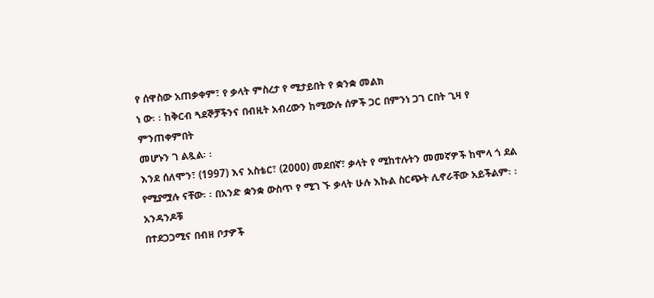የ ሰዋስው አጠቃቀም፣ የ ቃላት ምስረታ የ ሚታይበት የ ቋንቋ መልክ
ነ ው፡ ፡ ከቅርብ ጓደኞቻችንና በብዚት አብረውን ከሚውሉ ሰዎች ጋር በምንነ ጋገ ርበት ጊዛ የ ምንጠቀምበት
መሆኑን ገ ልጿል፡ ፡
እንደ ሰለሞን፣ (1997) እና አስቴር፣ (2000) መደበኛ፣ ቃላት የ ሚከተሉትን መመኛዎች ከሞላ ጎ ደል
የሚያሟሉ ናቸው፡ ፡ በአንድ ቋንቋ ውስጥ የ ሚገ ኙ ቃላት ሁሉ እኩል ስርጭት ሊኖራቸው አይችልም፡ ፡ አንዳንዶቹ
በተደጋጋሚና በብዘ ቦታዎች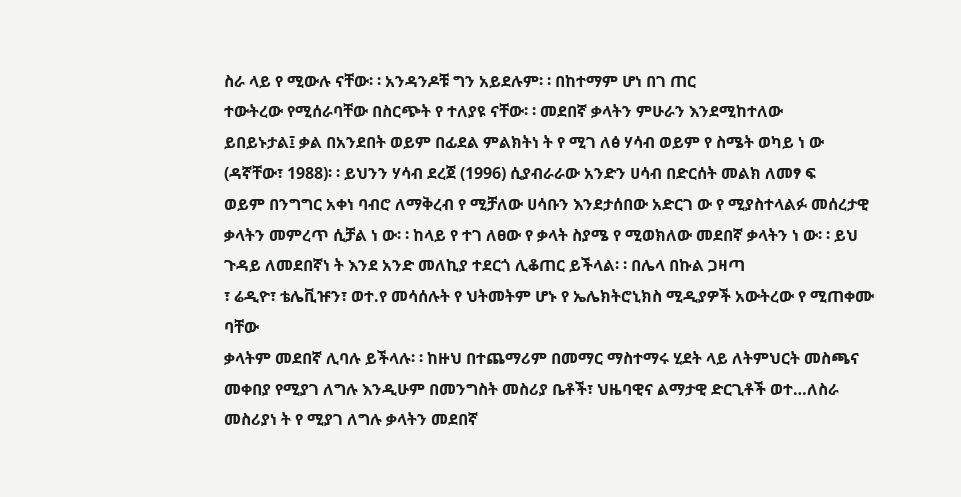ስራ ላይ የ ሚውሉ ናቸው፡ ፡ አንዳንዶቹ ግን አይደሉም፡ ፡ በከተማም ሆነ በገ ጠር
ተውትረው የሚሰራባቸው በስርጭት የ ተለያዩ ናቸው፡ ፡ መደበኛ ቃላትን ምሁራን እንደሚከተለው
ይበይኑታል፤ ቃል በአንደበት ወይም በፊደል ምልክትነ ት የ ሚገ ለፅ ሃሳብ ወይም የ ስሜት ወካይ ነ ው
(ዳኛቸው፣ 1988)፡ ፡ ይህንን ሃሳብ ደረጀ (1996) ሲያብራራው አንድን ሀሳብ በድርሰት መልክ ለመፃ ፍ
ወይም በንግግር አቀነ ባብሮ ለማቅረብ የ ሚቻለው ሀሳቡን እንደታሰበው አድርገ ው የ ሚያስተላልፉ መሰረታዊ
ቃላትን መምረጥ ሲቻል ነ ው፡ ፡ ከላይ የ ተገ ለፀው የ ቃላት ስያሜ የ ሚወክለው መደበኛ ቃላትን ነ ው፡ ፡ ይህ
ጉዳይ ለመደበኛነ ት እንደ አንድ መለኪያ ተደርጎ ሊቆጠር ይችላል፡ ፡ በሌላ በኩል ጋዛጣ
፣ ሬዲዮ፣ ቴሌቪዡን፣ ወተ.የ መሳሰሉት የ ህትመትም ሆኑ የ ኤሌክትሮኒክስ ሚዲያዎች አውትረው የ ሚጠቀሙ
ባቸው
ቃላትም መደበኛ ሊባሉ ይችላሉ፡ ፡ ከዙህ በተጨማሪም በመማር ማስተማሩ ሂደት ላይ ለትምህርት መስጫና
መቀበያ የሚያገ ለግሉ እንዲሁም በመንግስት መስሪያ ቤቶች፣ ህዜባዊና ልማታዊ ድርጊቶች ወተ…ለስራ
መስሪያነ ት የ ሚያገ ለግሉ ቃላትን መደበኛ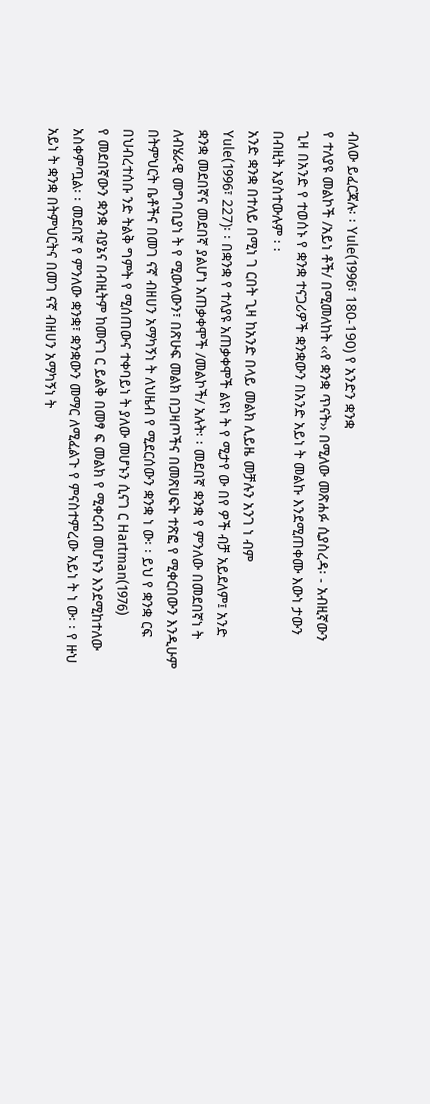ብለው ይፈርጃሉ፡ ፡ Yule(1996፣ 180-190) የ አንድን ቋንቋ
የ ተለያዩ መልኮች /አይነ ቶች/ በሚመለከት ‹‹የ ቋንቋ ጥናት›› በሚለው መጽሐፉ ሲያስረዳ፡ - አብዚኛውን
ጊዛ በአንድ የ ተወሰኑ የ ቋንቋ ተናጋሪዎች ቋንቋውን በአንድ አይነ ት መልኩ እንደሚጠቀሙ እውነ ታውን
በብዚት አያስተውሉም ፡ ፡
አንድ ቋንቋ በተለይ በሚነ ገ ርበት ጊዛ ከአንድ በላይ መልክ ሊይዜ መቻሉን አንገ ነ ብም
Yule(1996፣ 227)፡ ፡ በቋንቋ የ ተለያዩ አጠቃቀሞች ልዩነ ት የ ሚታየ ው በየ ዎች ብቻ አይደለም፤ አንድ
ቋንቋ መደበኛና መደበኛ ያልሆነ አጠቃቀሞች /መልኮች/ አሉት፡ ፡ መደበኛ ቋንቋ የ ምንለው በመደበኛነ ት
ለብሄራዊ መግባቢያነ ት የ ሚውለውን፣ በጽሁፍ መልክ በጋዛጦችና በመጽሀፍት ተጽፎ የ ሚቀርበውን እንዲሁም
በትምህርት ቤቶችና በመገ ናኛ ብዘሀን አማካኝነ ት ለህዜብ የ ሚደርሰውን ቋንቋ ነ ው፡ ፡ ይህ የ ቋንቋ ርፍ
በህብረተሰቡ ንድ ትልቅ ግምት የ ሚሰጠውና ተቀባይነ ት ያለው መሆኑን ሲናገ ር Hartman(1976)
የ መደበኛውን ቋንቋ ብያኔና በብዚትም ከመናገ ር ይልቅ በመፃ ፍ መልክ የ ሚቀርብ መሆኑን እንደሚከተለው
አስቀምጧል፡ ፡ መደበኛ የ ምንለው ቋንቋ፣ ቋንቋውን መማር ለሚፈልጉ የ ምናስተምረው አይነ ት ነ ው፡ ፡ የ ዙህ
አይነ ት ቋንቋ በትምህርትና በመገ ናኛ ብዘሀን አማካኝነ ት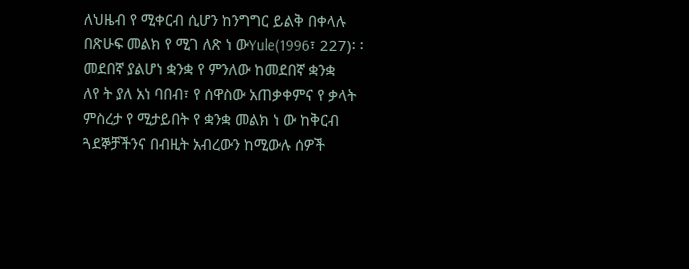ለህዜብ የ ሚቀርብ ሲሆን ከንግግር ይልቅ በቀላሉ
በጽሁፍ መልክ የ ሚገ ለጽ ነ ውYule(1996፣ 227)፡ ፡ መደበኛ ያልሆነ ቋንቋ የ ምንለው ከመደበኛ ቋንቋ
ለየ ት ያለ አነ ባበብ፣ የ ሰዋስው አጠቃቀምና የ ቃላት ምስረታ የ ሚታይበት የ ቋንቋ መልክ ነ ው ከቅርብ
ጓደኞቻችንና በብዚት አብረውን ከሚውሉ ሰዎች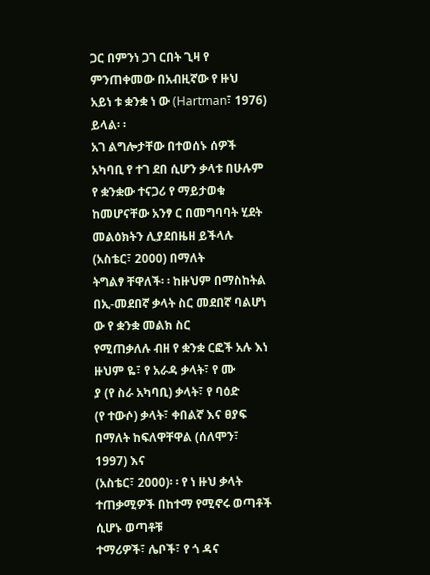ጋር በምንነ ጋገ ርበት ጊዛ የ ምንጠቀመው በአብዚኛው የ ዙህ
አይነ ቱ ቋንቋ ነ ው (Hartman፣ 1976) ይላል፡ ፡
አገ ልግሎታቸው በተወሰኑ ሰዎች አካባቢ የ ተገ ደበ ሲሆን ቃላቱ በሁሉም የ ቋንቋው ተናጋሪ የ ማይታወቁ
ከመሆናቸው አንፃ ር በመግባባት ሂደት መልዕክትን ሊያደበዜዘ ይችላሉ (አስቴር፣ 2000) በማለት
ትግልፃ ቸዋለች፡ ፡ ከዙህም በማስከትል በኢ-መደበኛ ቃላት ስር መደበኛ ባልሆነ ው የ ቋንቋ መልክ ስር
የሚጠቃለሉ ብዘ የ ቋንቋ ርፎች አሉ እነ ዙህም ዬ፣ የ አራዳ ቃላት፣ የ ሙ
ያ (የ ስራ አካባቢ) ቃላት፣ የ ባዕድ
(የ ተውሶ) ቃላት፣ ቀበልኛ እና ፀያፍ በማለት ከፍለዋቸዋል (ሰለሞን፣ 1997) እና
(አስቴር፣ 2000)፡ ፡ የ ነ ዙህ ቃላት ተጠቃሚዎች በከተማ የሚኖሩ ወጣቶች ሲሆኑ ወጣቶቹ
ተማሪዎች፣ ሌቦች፣ የ ጎ ዳና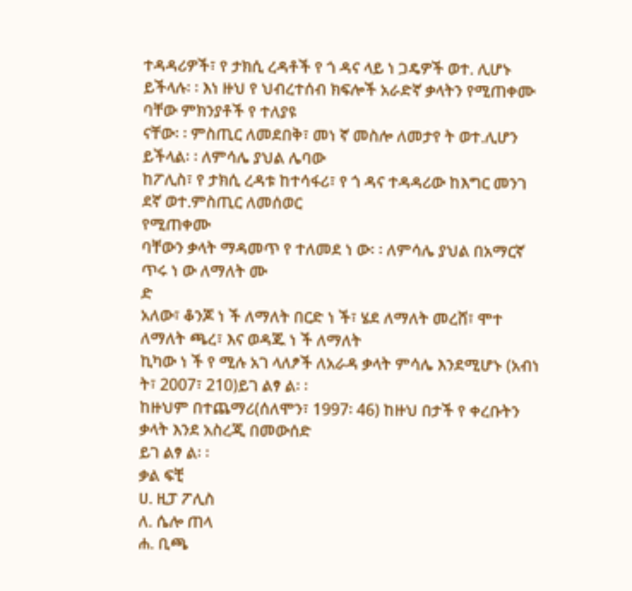ተዳዳሪዎች፣ የ ታክሲ ረዳቶች የ ጎ ዳና ላይ ነ ጋዴዎች ወተ. ሊሆኑ
ይችላሉ፡ ፡ እነ ዙህ የ ህብረተሰብ ክፍሎች አራድኛ ቃላትን የሚጠቀሙ
ባቸው ምክንያቶች የ ተለያዩ
ናቸው፡ ፡ ምስጢር ለመደበቅ፣ መነ ኛ መስሎ ለመታየ ት ወተ.ሊሆን ይችላል፡ ፡ ለምሳሌ ያህል ሌባው
ከፖሊስ፣ የ ታክሲ ረዳቱ ከተሳፋሪ፣ የ ጎ ዳና ተዳዳሪው ከእግር መንገ ደኛ ወተ.ምስጢር ለመሰወር
የሚጠቀሙ
ባቸውን ቃላት ማዳመጥ የ ተለመደ ነ ው፡ ፡ ለምሳሌ ያህል በአማርኛ ጥሩ ነ ው ለማለት ሙ
ድ
አለው፣ ቆንጆ ነ ች ለማለት በርድ ነ ች፣ ሄደ ለማለት መረሸ፣ ሞተ ለማለት ጫረ፣ እና ወዳጁ ነ ች ለማለት
ኪካው ነ ች የ ሚሉ አገ ላለፆች ለአራዳ ቃላት ምሳሌ እንደሚሆኑ (አብነ ት፣ 2007፣ 210)ይገ ልፃ ል፡ ፡
ከዙህም በተጨማሪ(ሰለሞን፣ 1997፡ 46) ከዙህ በታች የ ቀረቡትን ቃላት እንደ አስረጂ በመውሰድ
ይገ ልፃ ል፡ ፡
ቃል ፍቺ
ሀ. ዚፓ ፖሊስ
ለ. ሴሎ ጠላ
ሐ. ቢጫ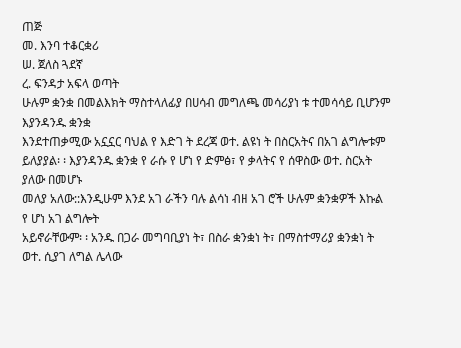ጠጅ
መ. እንባ ተቆርቋሪ
ሠ. ጀለስ ጓደኛ
ረ. ፍንዳታ አፍላ ወጣት
ሁሉም ቋንቋ በመልእክት ማስተላለፊያ በሀሳብ መግለጫ መሳሪያነ ቱ ተመሳሳይ ቢሆንም እያንዳንዱ ቋንቋ
እንደተጠቃሚው አኗኗር ባህል የ እድገ ት ደረጃ ወተ. ልዩነ ት በስርአትና በአገ ልግሎቱም
ይለያያል፡ ፡ እያንዳንዱ ቋንቋ የ ራሱ የ ሆነ የ ድምፅ፣ የ ቃላትና የ ሰዋስው ወተ. ስርአት ያለው በመሆኑ
መለያ አለው::እንዲሁም እንደ አገ ራችን ባሉ ልሳነ ብዘ አገ ሮች ሁሉም ቋንቋዎች እኩል የ ሆነ አገ ልግሎት
አይኖራቸውም፡ ፡ አንዱ በጋራ መግባቢያነ ት፣ በስራ ቋንቋነ ት፣ በማስተማሪያ ቋንቋነ ት ወተ. ሲያገ ለግል ሌላው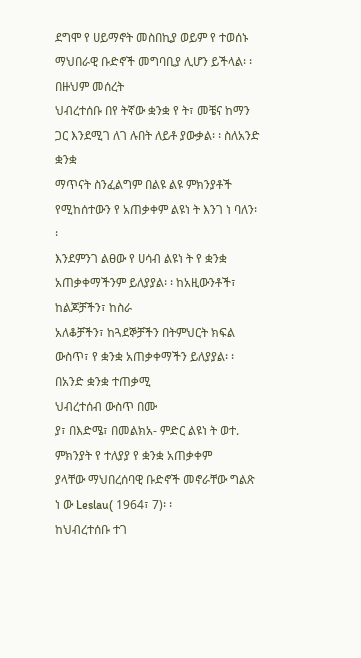ደግሞ የ ሀይማኖት መስበኪያ ወይም የ ተወሰኑ ማህበራዊ ቡድኖች መግባቢያ ሊሆን ይችላል፡ ፡ በዙህም መሰረት
ህብረተሰቡ በየ ትኛው ቋንቋ የ ት፣ መቼና ከማን ጋር እንደሚገ ለገ ሉበት ለይቶ ያውቃል፡ ፡ ስለአንድ ቋንቋ
ማጥናት ስንፈልግም በልዩ ልዩ ምክንያቶች የሚከሰተውን የ አጠቃቀም ልዩነ ት እንገ ነ ባለን፡ ፡
እንደምንገ ልፀው የ ሀሳብ ልዩነ ት የ ቋንቋ አጠቃቀማችንም ይለያያል፡ ፡ ከአዚውንቶች፣ ከልጆቻችን፣ ከስራ
አለቆቻችን፣ ከጓደኞቻችን በትምህርት ክፍል ውስጥ፣ የ ቋንቋ አጠቃቀማችን ይለያያል፡ ፡ በአንድ ቋንቋ ተጠቃሚ
ህብረተሰብ ውስጥ በሙ
ያ፣ በእድሜ፣ በመልክአ- ምድር ልዩነ ት ወተ. ምክንያት የ ተለያያ የ ቋንቋ አጠቃቀም
ያላቸው ማህበረሰባዊ ቡድኖች መኖራቸው ግልጽ ነ ው Leslau( 1964፣ 7)፡ ፡
ከህብረተሰቡ ተገ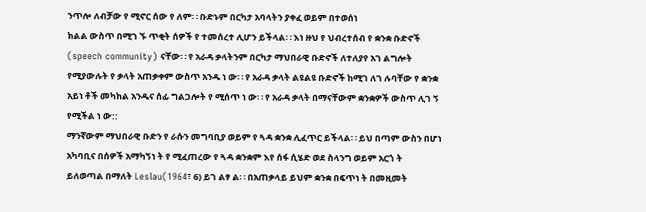ንጥሎ ለብቻው የ ሚኖር ሰው የ ለም፡ ፡ ቡድኑም በርካታ አባላትን ያቀፈ ወይም በተወሰነ
ክልል ውስጥ በሚገ ኙ ጥቂት ሰዎች የ ተመሰረተ ሊሆን ይችላል፡ ፡ እነ ዙህ የ ህብረተሰብ የ ቋንቋ ቡድኖች
(speech community) ናቸው፡ ፡ የ አራዳ ቃላትንም በርካታ ማህበራዊ ቡድኖች ለተለያየ አገ ልግሎት
የሚያውሉት የ ቃላት አጠቃቀም ውስጥ አንዱ ነ ው፡ ፡ የ አራዳ ቃላት ልዩልዩ ቡድኖች ከሚገ ለገ ሉባቸው የ ቋንቋ
አይነ ቶች መካከል አንዱና ሰፊ ግልጋሎት የ ሚሰጥ ነ ው፡ ፡ የ አራዳ ቃላት በማናቸውም ቋንቋዎች ውስጥ ሊገ ኝ
የሚችል ነ ው::
ማንኛውም ማህበራዊ ቡድን የ ራሱን መግባቢያ ወይም የ ጓዳ ቋንቋ ሊፈጥር ይችላል፡ ፡ ይህ በጣም ውስን በሆነ
አካባቢና በሰዎች አማካኝነ ት የ ሚፈጠረው የ ጓዳ ቋንቋም እየ ሰፋ ሲሄድ ወደ ስላንግ ወይም አርጎ ት
ይለወጣል በማለት Leslau(1964፣ 6) ይገ ልፃ ል፡ ፡ በአጠቃላይ ይህም ቋንቋ በፍጥነ ት በመዚመት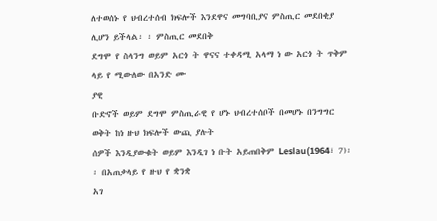ለተወሰኑ የ ህብረተሰብ ክፍሎች እንደዋና መግባቢያና ምስጢር መደበቂያ ሊሆን ይችላል፡ ፡ ምስጢር መደበቅ
ደግሞ የ ስላንግ ወይም አርጎ ት ዋናና ተቀዳሚ አላማ ነ ው አርጎ ት ጥቅም ላይ የ ሚውለው በአንድ ሙ
ያዊ
ቡድኖች ወይም ደግሞ ምስጢራዊ የ ሆኑ ህብረተሰቦች በመሆኑ በንግግር ወቅት ከነ ዙህ ክፍሎች ውጪ ያሉት
ሰዎች እንዲያውቁት ወይም እንዲገ ነ ቡት አይጠበቅም Leslau(1964፣ 7)፡ ፡ በአጠቃላይ የ ዙህ የ ቋንቋ
አገ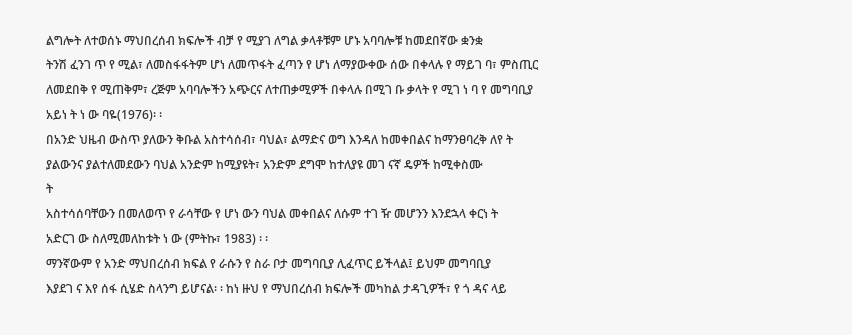ልግሎት ለተወሰኑ ማህበረሰብ ክፍሎች ብቻ የ ሚያገ ለግል ቃላቶቹም ሆኑ አባባሎቹ ከመደበኛው ቋንቋ
ትንሽ ፈንገ ጥ የ ሚል፣ ለመስፋፋትም ሆነ ለመጥፋት ፈጣን የ ሆነ ለማያውቀው ሰው በቀላሉ የ ማይገ ባ፣ ምስጢር
ለመደበቅ የ ሚጠቅም፣ ረጅም አባባሎችን አጭርና ለተጠቃሚዎች በቀላሉ በሚገ ቡ ቃላት የ ሚገ ነ ባ የ መግባቢያ
አይነ ት ነ ው ባዬ(1976)፡ ፡
በአንድ ህዜብ ውስጥ ያለውን ቅቡል አስተሳሰብ፣ ባህል፣ ልማድና ወግ እንዳለ ከመቀበልና ከማንፀባረቅ ለየ ት
ያልውንና ያልተለመደውን ባህል አንድም ከሚያዩት፣ አንድም ደግሞ ከተለያዩ መገ ናኛ ዴዎች ከሚቀስሙ
ት
አስተሳሰባቸውን በመለወጥ የ ራሳቸው የ ሆነ ውን ባህል መቀበልና ለሱም ተገ ዥ መሆንን እንደኋላ ቀርነ ት
አድርገ ው ስለሚመለከቱት ነ ው (ምትኩ፣ 1983) ፡ ፡
ማንኛውም የ አንድ ማህበረሰብ ክፍል የ ራሱን የ ስራ ቦታ መግባቢያ ሊፈጥር ይችላል፤ ይህም መግባቢያ
እያደገ ና እየ ሰፋ ሲሄድ ስላንግ ይሆናል፡ ፡ ከነ ዙህ የ ማህበረሰብ ክፍሎች መካከል ታዳጊዎች፣ የ ጎ ዳና ላይ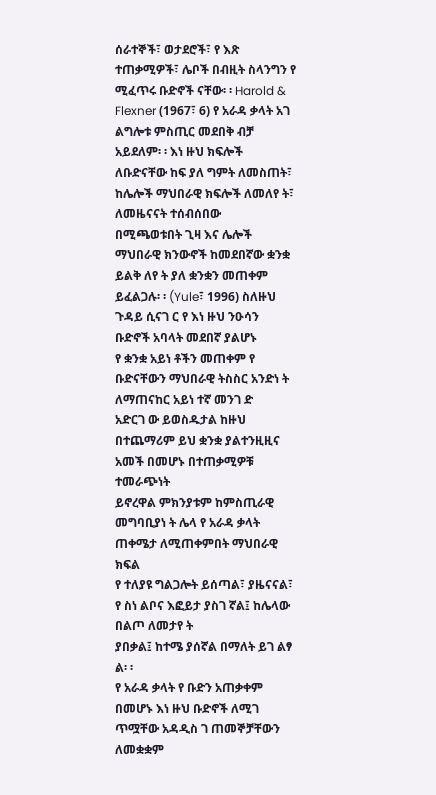ሰራተኞች፣ ወታደሮች፣ የ እጽ ተጠቃሚዎች፣ ሌቦች በብዚት ስላንግን የ ሚፈጥሩ ቡድኖች ናቸው፡ ፡ Harold &
Flexner (1967፣ 6) የ አራዳ ቃላት አገ ልግሎቱ ምስጢር መደበቅ ብቻ አይደለም፡ ፡ እነ ዙህ ክፍሎች
ለቡድናቸው ከፍ ያለ ግምት ለመስጠት፣ ከሌሎች ማህበራዊ ክፍሎች ለመለየ ት፣ ለመዜናናት ተሰብሰበው
በሚጫወቱበት ጊዛ እና ሌሎች ማህበራዊ ክንውኖች ከመደበኛው ቋንቋ ይልቅ ለየ ት ያለ ቋንቋን መጠቀም
ይፈልጋሉ፡ ፡ (Yule፣ 1996) ስለዙህ ጉዳይ ሲናገ ር የ እነ ዙህ ንዑሳን ቡድኖች አባላት መደበኛ ያልሆኑ
የ ቋንቋ አይነ ቶችን መጠቀም የ ቡድናቸውን ማህበራዊ ትስስር አንድነ ት ለማጠናከር አይነ ተኛ መንገ ድ
አድርገ ው ይወስዱታል ከዙህ በተጨማሪም ይህ ቋንቋ ያልተንዚዚና አመች በመሆኑ በተጠቃሚዎቹ ተመራጭነት
ይኖረዋል ምክንያቱም ከምስጢራዊ መግባቢያነ ት ሌላ የ አራዳ ቃላት ጠቀሜታ ለሚጠቀምበት ማህበራዊ ክፍል
የ ተለያዩ ግልጋሎት ይሰጣል፣ ያዜናናል፣ የ ስነ ልቦና እፎይታ ያስገ ኛል፤ ከሌላው በልጦ ለመታየ ት
ያበቃል፤ ከተሜ ያሰኛል በማለት ይገ ልፃ ል፡ ፡
የ አራዳ ቃላት የ ቡድን አጠቃቀም በመሆኑ እነ ዙህ ቡድኖች ለሚገ ጥሟቸው አዳዲስ ገ ጠመኞቻቸውን ለመቋቋም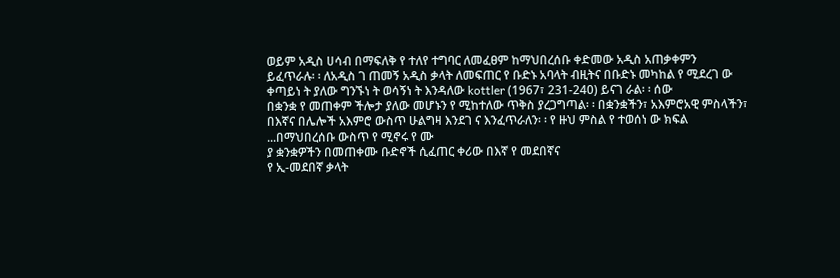ወይም አዲስ ሀሳብ በማፍለቅ የ ተለየ ተግባር ለመፈፀም ከማህበረሰቡ ቀድመው አዲስ አጠቃቀምን
ይፈጥራሉ፡ ፡ ለአዲስ ገ ጠመኝ አዲስ ቃላት ለመፍጠር የ ቡድኑ አባላት ብዚትና በቡድኑ መካከል የ ሚደረገ ው
ቀጣይነ ት ያለው ግንኙነ ት ወሳኝነ ት እንዳለው kottler (1967፣ 231-240) ይናገ ራል፡ ፡ ሰው
በቋንቋ የ መጠቀም ችሎታ ያለው መሆኑን የ ሚከተለው ጥቅስ ያረጋግጣል፡ ፡ በቋንቋችን፣ አእምሮአዊ ምስላችን፣
በእኛና በሌሎች አእምሮ ውስጥ ሁልግዛ እንደገ ና እንፈጥራለን፡ ፡ የ ዙህ ምስል የ ተወሰነ ው ክፍል
...በማህበረሰቡ ውስጥ የ ሚኖሩ የ ሙ
ያ ቋንቋዎችን በመጠቀሙ ቡድኖች ሲፈጠር ቀሪው በእኛ የ መደበኛና
የ ኢ-መደበኛ ቃላት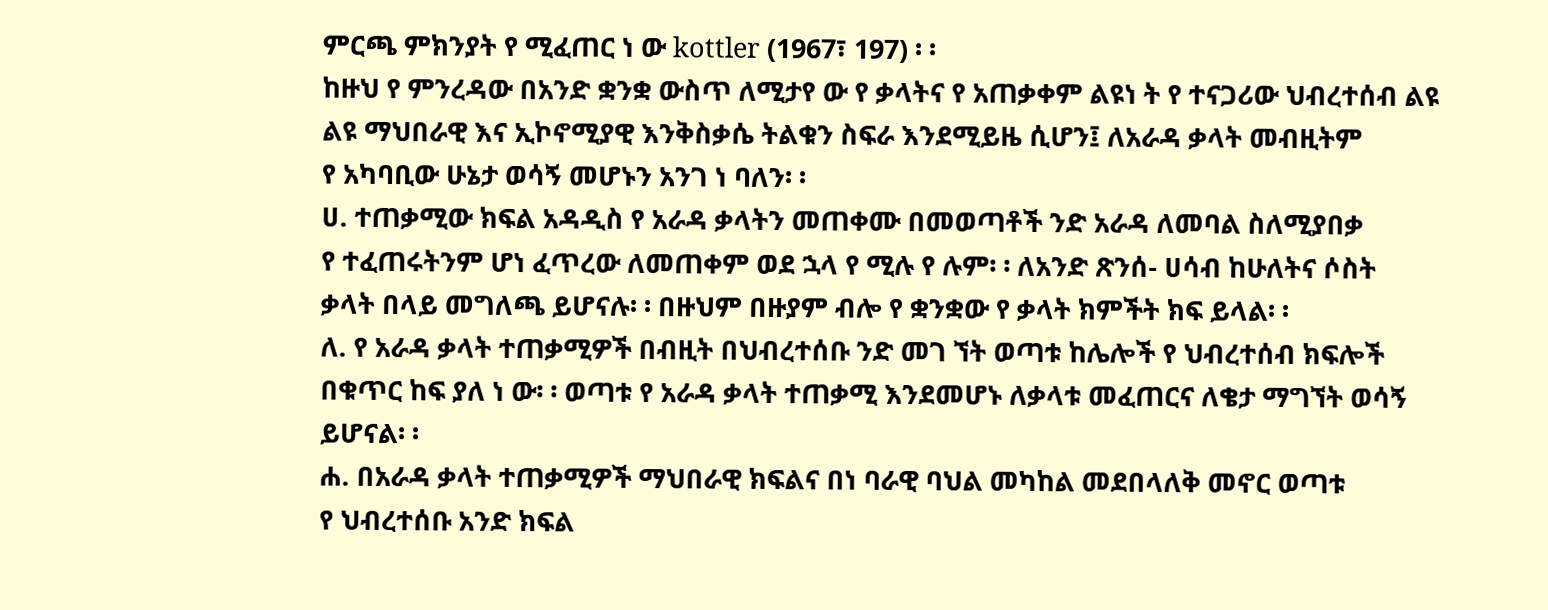ምርጫ ምክንያት የ ሚፈጠር ነ ው kottler (1967፣ 197) ፡ ፡
ከዙህ የ ምንረዳው በአንድ ቋንቋ ውስጥ ለሚታየ ው የ ቃላትና የ አጠቃቀም ልዩነ ት የ ተናጋሪው ህብረተሰብ ልዩ
ልዩ ማህበራዊ እና ኢኮኖሚያዊ እንቅስቃሴ ትልቁን ስፍራ እንደሚይዜ ሲሆን፤ ለአራዳ ቃላት መብዚትም
የ አካባቢው ሁኔታ ወሳኝ መሆኑን አንገ ነ ባለን፡ ፡
ሀ. ተጠቃሚው ክፍል አዳዲስ የ አራዳ ቃላትን መጠቀሙ በመወጣቶች ንድ አራዳ ለመባል ስለሚያበቃ
የ ተፈጠሩትንም ሆነ ፈጥረው ለመጠቀም ወደ ኋላ የ ሚሉ የ ሉም፡ ፡ ለአንድ ጽንሰ- ሀሳብ ከሁለትና ሶስት
ቃላት በላይ መግለጫ ይሆናሉ፡ ፡ በዙህም በዙያም ብሎ የ ቋንቋው የ ቃላት ክምችት ክፍ ይላል፡ ፡
ለ. የ አራዳ ቃላት ተጠቃሚዎች በብዚት በህብረተሰቡ ንድ መገ ኘት ወጣቱ ከሌሎች የ ህብረተሰብ ክፍሎች
በቁጥር ከፍ ያለ ነ ው፡ ፡ ወጣቱ የ አራዳ ቃላት ተጠቃሚ እንደመሆኑ ለቃላቱ መፈጠርና ለቄታ ማግኘት ወሳኝ
ይሆናል፡ ፡
ሐ. በአራዳ ቃላት ተጠቃሚዎች ማህበራዊ ክፍልና በነ ባራዊ ባህል መካከል መደበላለቅ መኖር ወጣቱ
የ ህብረተሰቡ አንድ ክፍል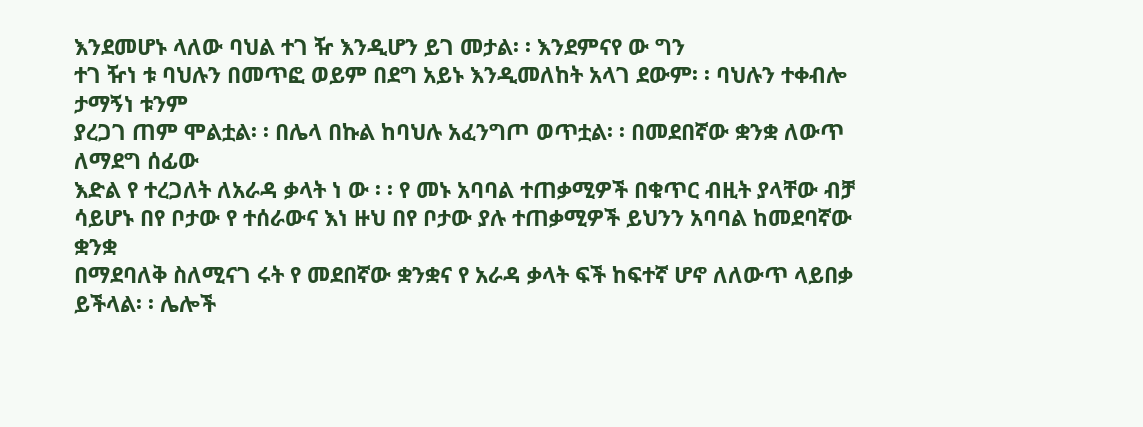እንደመሆኑ ላለው ባህል ተገ ዥ እንዲሆን ይገ መታል፡ ፡ እንደምናየ ው ግን
ተገ ዥነ ቱ ባህሉን በመጥፎ ወይም በደግ አይኑ እንዲመለከት አላገ ደውም፡ ፡ ባህሉን ተቀብሎ ታማኝነ ቱንም
ያረጋገ ጠም ሞልቷል፡ ፡ በሌላ በኩል ከባህሉ አፈንግጦ ወጥቷል፡ ፡ በመደበኛው ቋንቋ ለውጥ ለማደግ ሰፊው
እድል የ ተረጋለት ለአራዳ ቃላት ነ ው ፡ ፡ የ መኑ አባባል ተጠቃሚዎች በቁጥር ብዚት ያላቸው ብቻ
ሳይሆኑ በየ ቦታው የ ተሰራውና እነ ዙህ በየ ቦታው ያሉ ተጠቃሚዎች ይህንን አባባል ከመደባኛው ቋንቋ
በማደባለቅ ስለሚናገ ሩት የ መደበኛው ቋንቋና የ አራዳ ቃላት ፍች ከፍተኛ ሆኖ ለለውጥ ላይበቃ
ይችላል፡ ፡ ሌሎች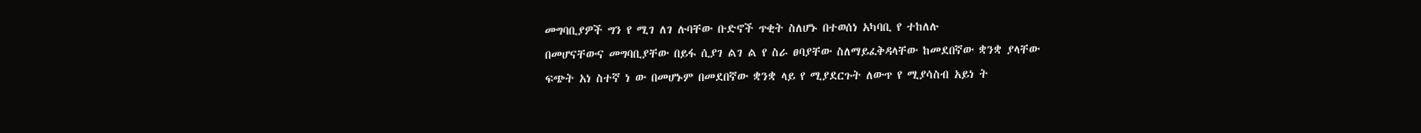መግባቢያዎች ግን የ ሚገ ለገ ሉባቸው ቡድኖች ጥቂት ስለሆኑ በተወሰነ አካባቢ የ ተከለሉ
በመሆናቸውና መግባቢያቸው በይፋ ሲያገ ልገ ል የ ስራ ፀባያቸው ስለማይፈቅዳላቸው ከመደበኛው ቋንቋ ያላቸው
ፍጭት አነ ስተኛ ነ ው በመሆኑም በመደበኛው ቋንቋ ላይ የ ሚያደርጉት ለውጥ የ ሚያሳስብ አይነ ት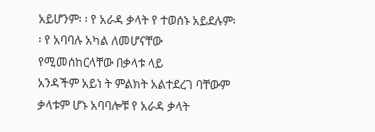አይሆንም፡ ፡ የ አራዳ ቃላት የ ተወሰኑ አይደሉም፡ ፡ የ አባባሉ አካል ለመሆናቸው የሚመሰከርላቸው በቃላቱ ላይ
አንዳችም አይነ ት ምልክት አልተደረገ ባቸውም ቃላቱም ሆኑ አባባሎቹ የ አራዳ ቃላት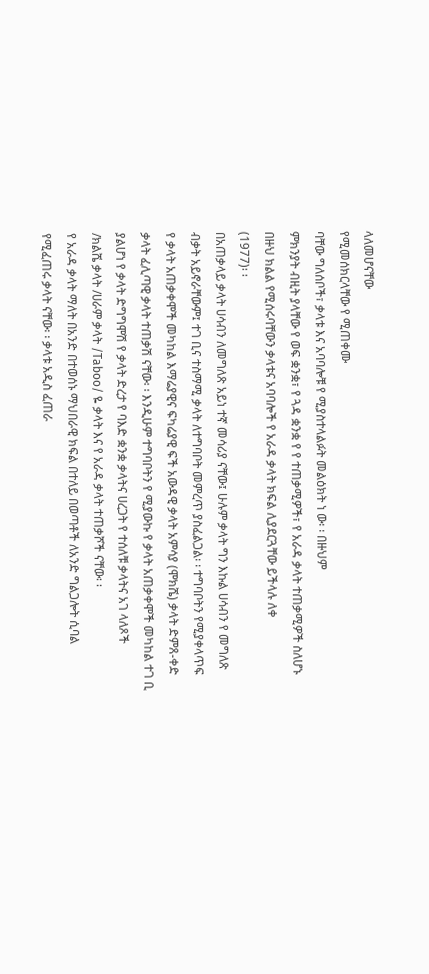ላለመሆናቸው
የሚመሰክርላቸው የ ሚጠቀሙ
ባቸው ግለሰቦች፣ ቃላቱ እና አባባሎቹ የ ሚያስተላልፉት መልዕክት ነ ው፡ ፡ በዙህም
ምክንያት ብዚት ያላቸው የ ወፍ ቋንቋ፣ የ ጓዳ ቋንቋ የ የ ተጠቃሚዎች፣ የ አራዳ ቃላት ተጠቃሚዎች ስለሆኑ
በዙህ ክልል የሚሰሩባቸውን ቃላቱና አባባሎች የ አራዳ ቃላት ክፍል ሊያደርጓቸው ይችላሉ ለቀ
(1977)፡ ፡
በአጠቃላይ ቃላት ሀሳብን ለመግለጽ አይነ ተኛ መሳሪያ ናቸው፤ ሁሉም ቃላት ግን እኩል ሀሳብን የ መግለጽ
ብቃት አይኖራቸውም፤ ተገ ቢና ተስማሚ ቃላት ለተግባቦት መምረጥ ያስፈልጋል፡ ፡ ተግባቦትን የሚያቀላጥፍ
የ ቃላት አጠቃቀሞች መካከል እማሬያዊና ፍካሬያዊ ፍች አውዳዊ ቃላት አምሳያ (ሞክሼ) ቃላት ድምጸ-ቀድ
ቃላት ፈሊጣዊ ቃላት ተጠቃሽ ናቸው፡ ፡ እንዲሁም ተግባቦትን የ ሚያውኩ የ ቃላት አጠቃቀሞች መካከል ተገ ቢ
ያልሆነ የ ቃላት ድግግሞሽ የ ቃላት ድረታ የ ባእድ ቋንቋ ቃላትና ሀረጋት የ ተሰለቹ ቃላትና አገ ላለጾች
/ክልሼ ቃላት /ሀራም ቃላት /Taboo/ ዬ ቃላት እና የ አራዳ ቃላት ተጠቃሾች ናቸው፡ ፡
የ አራዳ ቃላት ማለት በአንድ በተወሰኑ ማህበራዊ ክፍል በተለይ በወጣቶች ለአንድ ግልጋሎት ሲባል
የሚፈጠሩ ቃላት ናቸው፡ ፡ ቃላቱ አዲስ ፈጠራ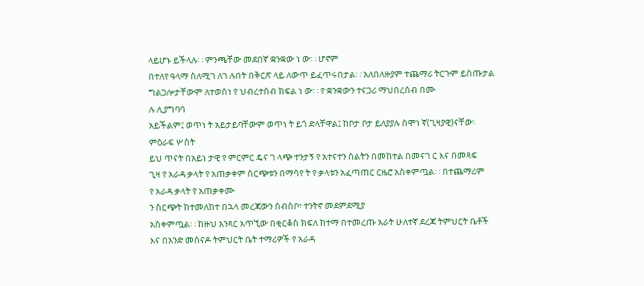ላይሆኑ ይችላሉ፡ ፡ ምንጫቸው መደበኛ ቋንቋው ነ ው፡ ፡ ሆኖም
በተለየ ዓላማ ስለሚገ ለገ ሉበት በቅርጽ ላይ ለውጥ ይፈጥሩበታል፡ ፡ አለበለዙያም ተጨማሪ ትርጉም ይሰጡታል
ግልጋሎታቸውም ለተወሰነ የ ህብረተሰብ ክፍል ነ ው፡ ፡ የ ቋንቋውን ተናጋሪ ማህበረሰብ በሙ
ሉ ሊያግባባ
አይችልም፤ ወጥነ ት አይታይባቸውም ወጥነ ት ይጎ ድላቸዋል፤ ከቦታ ቦታ ይለያያሉ ሰሞነ ኛ(ጊዛያዊ)ናቸው፡
ምዕራፍ ሦስት
ይህ ጥናት በአይነ ታዊ የ ምርምር ዴና ገ ላጭ ተንታኝ የ አተናተን ስልትን በመከተል በመናገ ር እና በመጻፍ
ጊዛ የ አራዳ ቃላት የ አጠቃቀም ስርጭቱን በማሳየ ት የ ቃላቱን አፈጣጠር ርዜሮ አስቀምጧል፡ ፡ በተጨማሪም
የ አራዳ ቃላት የ አጠቃቀሙ
ን ስርጭት ከተመለከተ በኋላ መረጃውን ሰብስቦ፣ ተንትኖ መደምደሚያ
አስቀምጧል፡ ፡ ከዙህ አንጻር አጥኚው በቂርቆስ ክፍለ ከተማ በተመረጡ አራት ሁለተኛ ደረጃ ትምህርት ቤቶች
እና በአንድ መሰናዶ ትምህርት ቤት ተማሪዎች የ አራዳ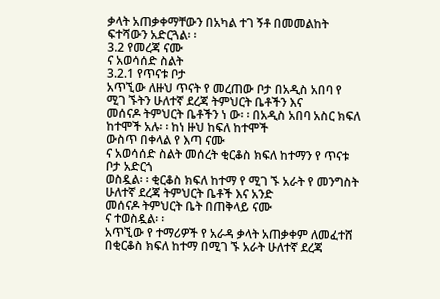ቃላት አጠቃቀማቸውን በአካል ተገ ኝቶ በመመልከት
ፍተሻውን አድርጓል፡ ፡
3.2 የመረጃ ናሙ
ና አወሳሰድ ስልት
3.2.1 የጥናቱ ቦታ
አጥኚው ለዙህ ጥናት የ መረጠው ቦታ በአዲስ አበባ የ ሚገ ኙትን ሁለተኛ ደረጃ ትምህርት ቤቶችን እና
መሰናዶ ትምህርት ቤቶችን ነ ው፡ ፡ በአዲስ አበባ አስር ክፍለ ከተሞች አሉ፡ ፡ ከነ ዙህ ከፍለ ከተሞች
ውስጥ በቀላል የ እጣ ናሙ
ና አወሳሰድ ስልት መሰረት ቂርቆስ ክፍለ ከተማን የ ጥናቱ ቦታ አድርጎ
ወስዷል፡ ፡ ቂርቆስ ክፍለ ከተማ የ ሚገ ኙ አራት የ መንግስት ሁለተኛ ደረጃ ትምህርት ቤቶች እና አንድ
መሰናዶ ትምህርት ቤት በጠቅላይ ናሙ
ና ተወስዷል፡ ፡
አጥኚው የ ተማሪዎች የ አራዳ ቃላት አጠቃቀም ለመፈተሸ በቂርቆስ ክፍለ ከተማ በሚገ ኙ አራት ሁለተኛ ደረጃ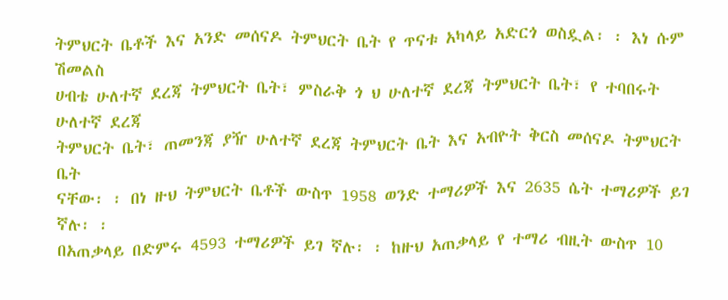ትምህርት ቤቶች እና አንድ መሰናዶ ትምህርት ቤት የ ጥናቱ አካላይ አድርጎ ወስዷል፡ ፡ እነ ሱም ሽመልስ
ሀብቴ ሁለተኛ ደረጃ ትምህርት ቤት፣ ምስራቅ ጎ ህ ሁለተኛ ደረጃ ትምህርት ቤት፣ የ ተባበሩት ሁለተኛ ደረጃ
ትምህርት ቤት፣ ጠመንጃ ያዥ ሁለተኛ ደረጃ ትምህርት ቤት እና አብዮት ቅርስ መሰናዶ ትምህርት ቤት
ናቸው፡ ፡ በነ ዙህ ትምህርት ቤቶች ውስጥ 1958 ወንድ ተማሪዎች እና 2635 ሴት ተማሪዎች ይገ ኛሉ፡ ፡
በአጠቃላይ በድምሩ 4593 ተማሪዎች ይገ ኛሉ፡ ፡ ከዙህ አጠቃላይ የ ተማሪ ብዚት ውስጥ 10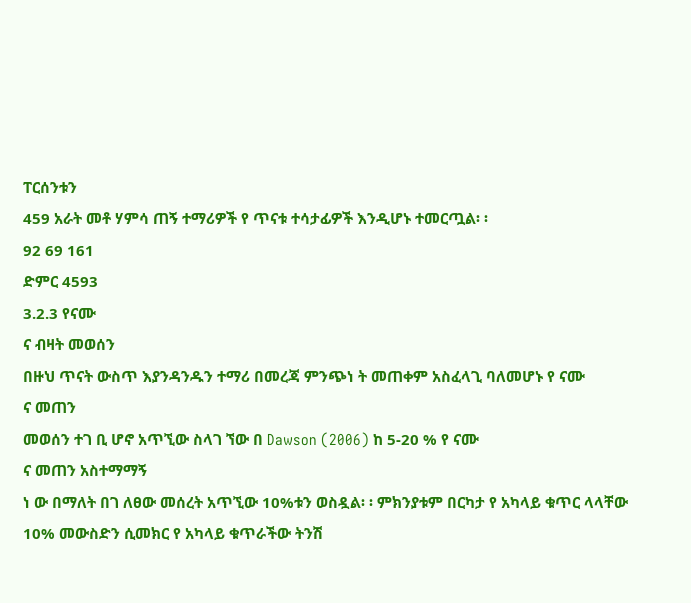ፐርሰንቱን
459 አራት መቶ ሃምሳ ጠኝ ተማሪዎች የ ጥናቱ ተሳታፊዎች እንዲሆኑ ተመርጧል፡ ፡
92 69 161
ድምር 4593
3.2.3 የናሙ
ና ብዛት መወሰን
በዙህ ጥናት ውስጥ እያንዳንዱን ተማሪ በመረጃ ምንጭነ ት መጠቀም አስፈላጊ ባለመሆኑ የ ናሙ
ና መጠን
መወሰን ተገ ቢ ሆኖ አጥኚው ስላገ ኘው በ Dawson (2006) ከ 5-20 % የ ናሙ
ና መጠን አስተማማኝ
ነ ው በማለት በገ ለፀው መሰረት አጥኚው 10%ቱን ወስዷል፡ ፡ ምክንያቱም በርካታ የ አካላይ ቁጥር ላላቸው
10% መውስድን ሲመክር የ አካላይ ቁጥራችው ትንሽ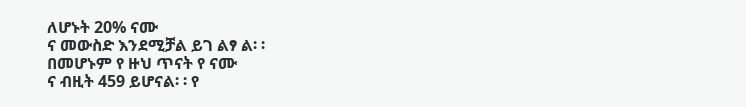ለሆኑት 20% ናሙ
ና መውስድ እንደሚቻል ይገ ልፃ ል፡ ፡
በመሆኑም የ ዙህ ጥናት የ ናሙ
ና ብዚት 459 ይሆናል፡ ፡ የ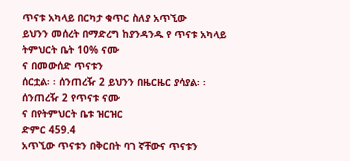ጥናቱ አካላይ በርካታ ቁጥር ስለያ አጥኚው
ይህንን መሰረት በማድረግ ከያንዳንዱ የ ጥናቱ አካላይ ትምህርት ቤት 10% ናሙ
ና በመውሰድ ጥናቱን
ሰርቷል፡ ፡ ሰንጠረዥ 2 ይህንን በዜርዜር ያሳያል፡ ፡
ሰንጠረዥ 2 የጥናቱ ናሙ
ና በየትምህርት ቤቱ ዝርዝር
ድምር 459.4
አጥኚው ጥናቱን በቅርበት ባገ ኛቸውና ጥናቱን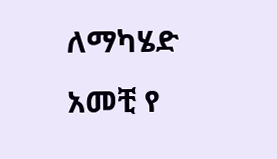ለማካሄድ አመቺ የ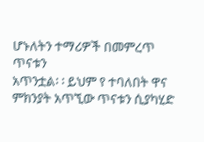ሆኑለትን ተማሪዎች በመምረጥ ጥናቱን
አጥንቷል፡ ፡ ይህም የ ተባለበት ዋና ምክንያት አጥኚው ጥናቱን ሲያካሂድ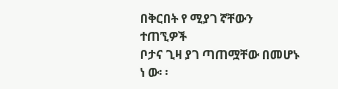በቅርበት የ ሚያገ ኛቸውን ተጠኚዎች
ቦታና ጊዛ ያገ ጣጠሟቸው በመሆኑ ነ ው፡ ፡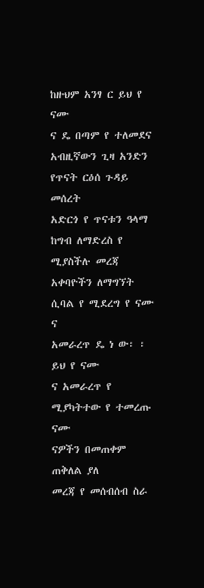ከዙህም አንፃ ር ይህ የ ናሙ
ና ዴ በጣም የ ተለመደና አብዚኛውን ጊዛ አንድን የጥናት ርዕሰ ጉዳይ መሰረት
አድርጎ የ ጥናቱን ዓላማ ከግብ ለማድረስ የ ሚያስችሉ መረጃ አቀባዮችን ለማግኘት ሲባል የ ሚደረግ የ ናሙ
ና
አመራረጥ ዴ ነ ው፡ ፡ ይህ የ ናሙ
ና አመራረጥ የ ሚያካትተው የ ተመረጡ ናሙ
ናዎችን በመጠቀም ጠቅለል ያለ
መረጃ የ መሰብሰብ ስራ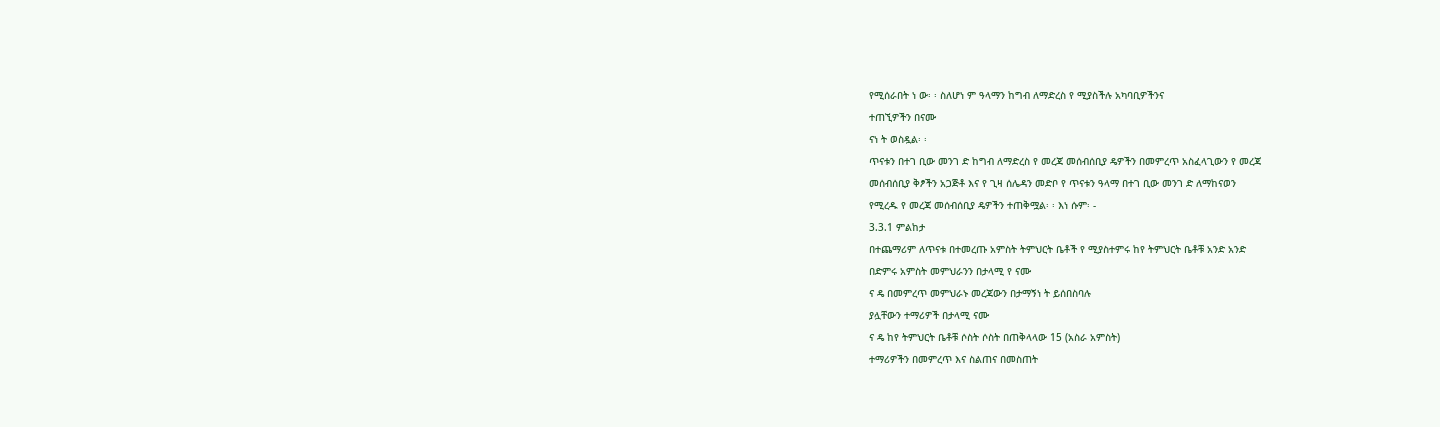የሚሰራበት ነ ው፡ ፡ ስለሆነ ም ዓላማን ከግብ ለማድረስ የ ሚያስችሉ አካባቢዎችንና
ተጠኚዎችን በናሙ
ናነ ት ወስዷል፡ ፡
ጥናቱን በተገ ቢው መንገ ድ ከግብ ለማድረስ የ መረጃ መሰብሰቢያ ዴዎችን በመምረጥ አስፈላጊውን የ መረጃ
መሰብሰቢያ ቅፆችን አጋጅቶ እና የ ጊዛ ሰሌዳን መድቦ የ ጥናቱን ዓላማ በተገ ቢው መንገ ድ ለማከናወን
የሚረዱ የ መረጃ መሰብሰቢያ ዴዎችን ተጠቅሟል፡ ፡ እነ ሱም፡ -
3.3.1 ምልከታ
በተጨማሪም ለጥናቱ በተመረጡ አምስት ትምህርት ቤቶች የ ሚያስተምሩ ከየ ትምህርት ቤቶቹ አንድ አንድ
በድምሩ አምስት መምህራንን በታላሚ የ ናሙ
ና ዴ በመምረጥ መምህራኑ መረጃውን በታማኝነ ት ይሰበስባሉ
ያሏቸውን ተማሪዎች በታላሚ ናሙ
ና ዴ ከየ ትምህርት ቤቶቹ ሶስት ሶስት በጠቅላላው 15 (አስራ አምስት)
ተማሪዎችን በመምረጥ እና ስልጠና በመስጠት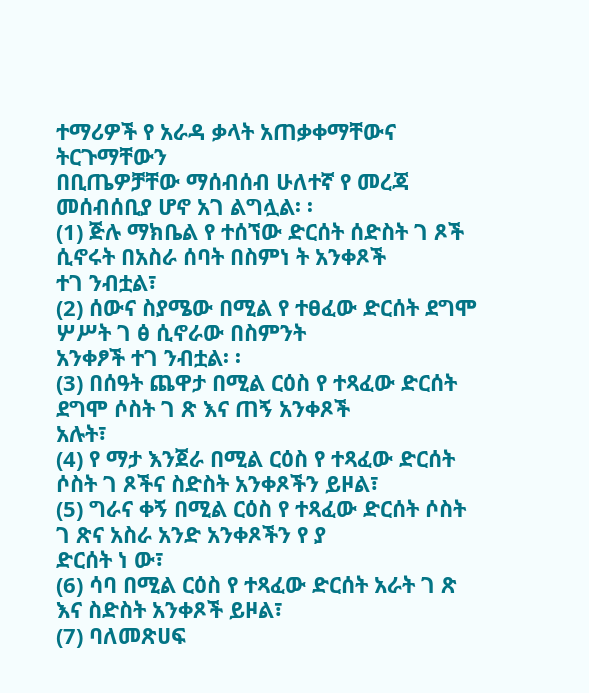ተማሪዎች የ አራዳ ቃላት አጠቃቀማቸውና ትርጉማቸውን
በቢጤዎቻቸው ማሰብሰብ ሁለተኛ የ መረጃ መሰብሰቢያ ሆኖ አገ ልግሏል፡ ፡
(1) ጅሉ ማክቤል የ ተሰኘው ድርሰት ሰድስት ገ ጾች ሲኖሩት በአስራ ሰባት በስምነ ት አንቀጾች
ተገ ንብቷል፣
(2) ሰውና ስያሜው በሚል የ ተፀፈው ድርሰት ደግሞ ሦሥት ገ ፅ ሲኖራው በስምንት
አንቀፆች ተገ ንብቷል፡ ፡
(3) በሰዓት ጨዋታ በሚል ርዕስ የ ተጻፈው ድርሰት ደግሞ ሶስት ገ ጽ እና ጠኝ አንቀጾች
አሉት፣
(4) የ ማታ እንጀራ በሚል ርዕስ የ ተጻፈው ድርሰት ሶስት ገ ጾችና ስድስት አንቀጾችን ይዞል፣
(5) ግራና ቀኝ በሚል ርዕስ የ ተጻፈው ድርሰት ሶስት ገ ጽና አስራ አንድ አንቀጾችን የ ያ
ድርሰት ነ ው፣
(6) ሳባ በሚል ርዕስ የ ተጻፈው ድርሰት አራት ገ ጽ እና ስድስት አንቀጾች ይዞል፣
(7) ባለመጽሀፍ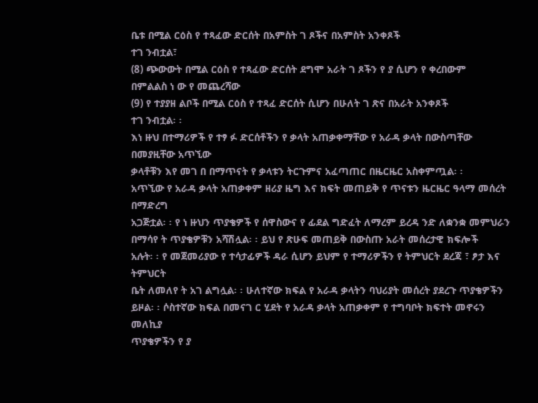ቤቱ በሚል ርዕስ የ ተጻፈው ድርሰት በአምስት ገ ጾችና በአምስት አንቀጾች
ተገ ንብቷል፣
(8) ጭውውት በሚል ርዕስ የ ተጻፈው ድርሰት ደግሞ አራት ገ ጾችን የ ያ ሲሆን የ ቀረበውም
በምልልስ ነ ው የ መጨረሻው
(9) የ ተያያዘ ልቦች በሚል ርዕስ የ ተጻፈ ድርሰት ሲሆን በሁለት ገ ጽና በአራት አንቀጾች
ተገ ንብቷል፡ ፡
እነ ዙህ በተማሪዎች የ ተፃ ፉ ድርሰቶችን የ ቃላት አጠቃቀማቸው የ አራዳ ቃላት በውስጣቸው በመያዚቸው አጥኚው
ቃላቶቹን እየ መገ በ በማጥናት የ ቃላቱን ትርጉምና አፈጣጠር በዜርዜር አስቀምጧል፡ ፡
አጥኚው የ አራዳ ቃላት አጠቃቀም ዘሪያ ዜግ እና ክፍት መጠይቅ የ ጥናቱን ዜርዜር ዓላማ መሰረት በማድረግ
አጋጅቷል፡ ፡ የ ነ ዙህን ጥያቄዎች የ ሰዋስውና የ ፊደል ግድፈት ለማረም ይረዳ ንድ ለቋንቋ መምህራን
በማሳየ ት ጥያቄዎቹን አሻሽሏል፡ ፡ ይህ የ ጽሁፍ መጠይቅ በውስጡ አራት መሰረታዊ ክፍሎች
አሉት፡ ፡ የ መጀመሪያው የ ተሳታፊዎች ዳራ ሲሆን ይህም የ ተማሪዎችን የ ትምህርት ደረጃ ፣ ፆታ እና ትምህርት
ቤት ለመለየ ት አገ ልግሏል፡ ፡ ሁለተኛው ክፍል የ አራዳ ቃላትን ባህሪያት መሰረት ያደረጉ ጥያቄዎችን
ይዞል፡ ፡ ሶስተኛው ክፍል በመናገ ር ሂደት የ አራዳ ቃላት አጠቃቀም የ ተግባቦት ክፍተት መኖሩን መለኪያ
ጥያቄዎችን የ ያ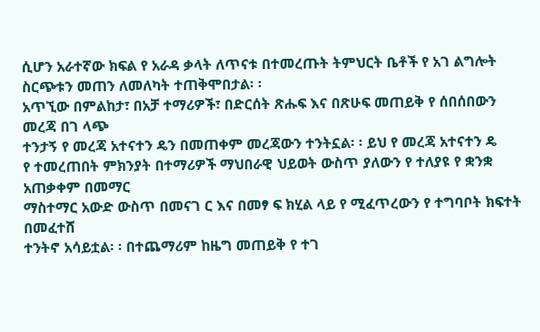ሲሆን አራተኛው ክፍል የ አራዳ ቃላት ለጥናቱ በተመረጡት ትምህርት ቤቶች የ አገ ልግሎት
ስርጭቱን መጠን ለመለካት ተጠቅሞበታል፡ ፡
አጥኚው በምልከታ፣ በአቻ ተማሪዎች፣ በድርሰት ጽሑፍ እና በጽሁፍ መጠይቅ የ ሰበሰበውን መረጃ በገ ላጭ
ተንታኝ የ መረጃ አተናተን ዴን በመጠቀም መረጃውን ተንትኗል፡ ፡ ይህ የ መረጃ አተናተን ዴ
የ ተመረጠበት ምክንያት በተማሪዎች ማህበራዊ ህይወት ውስጥ ያለውን የ ተለያዩ የ ቋንቋ አጠቃቀም በመማር
ማስተማር አውድ ውስጥ በመናገ ር እና በመፃ ፍ ክሂል ላይ የ ሚፈጥረውን የ ተግባቦት ክፍተት በመፈተሸ
ተንትኖ አሳይቷል፡ ፡ በተጨማሪም ከዜግ መጠይቅ የ ተገ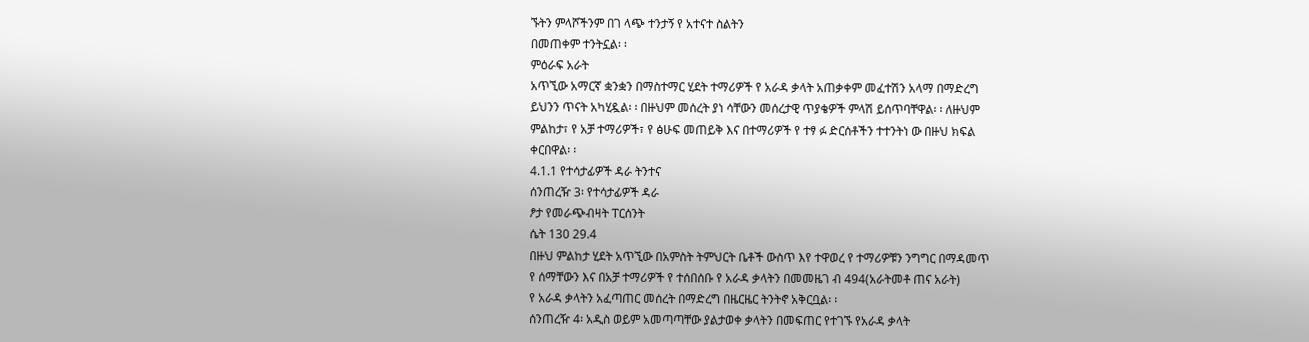ኙትን ምላሾችንም በገ ላጭ ተንታኝ የ አተናተ ስልትን
በመጠቀም ተንትኗል፡ ፡
ምዕራፍ አራት
አጥኚው አማርኛ ቋንቋን በማስተማር ሂደት ተማሪዎች የ አራዳ ቃላት አጠቃቀም መፈተሽን አላማ በማድረግ
ይህንን ጥናት አካሂዷል፡ ፡ በዙህም መሰረት ያነ ሳቸውን መሰረታዊ ጥያቄዎች ምላሽ ይሰጥባቸዋል፡ ፡ ለዙህም
ምልከታ፣ የ አቻ ተማሪዎች፣ የ ፅሁፍ መጠይቅ እና በተማሪዎች የ ተፃ ፉ ድርሰቶችን ተተንትነ ው በዙህ ክፍል
ቀርበዋል፡ ፡
4.1.1 የተሳታፊዎች ዳራ ትንተና
ሰንጠረዥ 3፡ የተሳታፊዎች ዳራ
ፆታ የመራጭብዛት ፐርሰንት
ሴት 130 29.4
በዙህ ምልከታ ሂደት አጥኚው በአምስት ትምህርት ቤቶች ውስጥ እየ ተዋወረ የ ተማሪዎቹን ንግግር በማዳመጥ
የ ሰማቸውን እና በአቻ ተማሪዎች የ ተሰበሰቡ የ አራዳ ቃላትን በመመዜገ ብ 494(አራትመቶ ጠና አራት)
የ አራዳ ቃላትን አፈጣጠር መሰረት በማድረግ በዜርዜር ትንትኖ አቅርቧል፡ ፡
ሰንጠረዥ 4፡ አዲስ ወይም አመጣጣቸው ያልታወቀ ቃላትን በመፍጠር የተገኙ የአራዳ ቃላት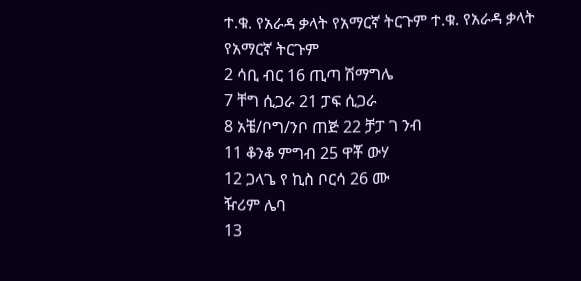ተ.ቁ. የአራዳ ቃላት የአማርኛ ትርጉም ተ.ቁ. የአራዳ ቃላት የአማርኛ ትርጉም
2 ሳቢ ብር 16 ጢጣ ሽማግሌ
7 ቸግ ሲጋራ 21 ፓፍ ሲጋራ
8 አቼ/ቦግ/ንቦ ጠጅ 22 ቻፓ ገ ንብ
11 ቆንቆ ምግብ 25 ዋቾ ውሃ
12 ጋላጌ የ ኪስ ቦርሳ 26 ሙ
ዥሪም ሌባ
13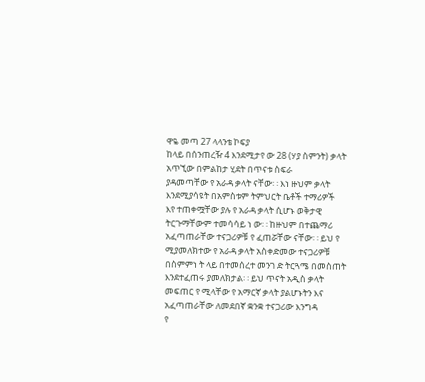ዋዬ መጣ 27 ላላንቴ ኮፍያ
ከላይ በሰንጠረዥ 4 እንደሚታየ ው 28 (ሃያ ስምንት) ቃላት አጥኚው በምልከታ ሂደት በጥናቱ ስፍራ
ያዳመጣቸው የ አራዳ ቃላት ናቸው፡ ፡ እነ ዙህም ቃላት እንደሚያሳዩት በአምስቱም ትምህርት ቤቶች ተማሪዎች
እየ ተጠቀሟቸው ያሉ የ አራዳ ቃላት ሲሆኑ ወቅታዊ ትርጉማቸውም ተመሳሳይ ነ ው፡ ፡ ከዙህም በተጨማሪ
አፈጣጠራቸው ተናጋሪዎቹ የ ፈጠሯቸው ናቸው፡ ፡ ይህ የ ሚያመለክተው የ አራዳ ቃላት አስቀድመው ተናጋሪዎቹ
በስምምነ ት ላይ በተመሰረተ መንገ ድ ትርጓሜ በመስጠት እንደተፈጠሩ ያመለክታል፡ ፡ ይህ ጥናት አዲስ ቃላት
መፍጠር የ ሚላቸው የ አማርኛ ቃላት ያልሆኑትን እና አፈጣጠራቸው ለመደበኛ ቋንቋ ተናጋሪው እንግዳ
የ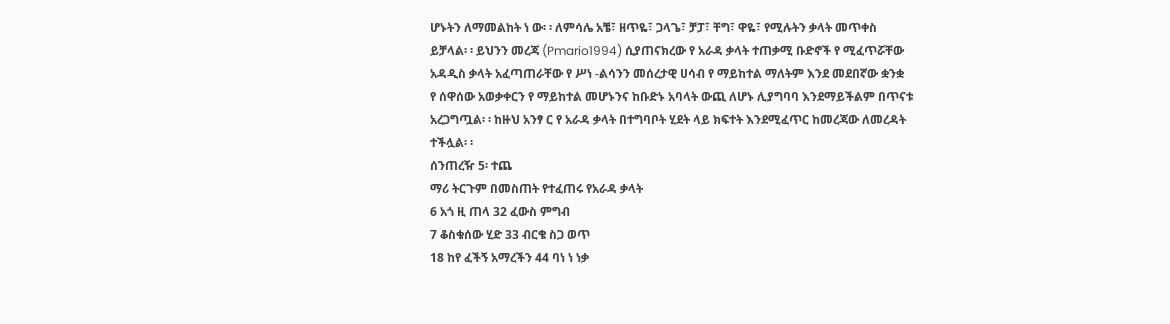ሆኑትን ለማመልከት ነ ው፡ ፡ ለምሳሌ አቼ፣ ዘጥዬ፣ ጋላጌ፣ ቻፓ፣ ቸግ፣ ዋዬ፣ የሚሉትን ቃላት መጥቀስ
ይቻላል፡ ፡ ይህንን መረጃ (Pmario1994) ሲያጠናክረው የ አራዳ ቃላት ተጠቃሚ ቡድኖች የ ሚፈጥሯቸው
አዳዲስ ቃላት አፈጣጠራቸው የ ሥነ -ልሳንን መሰረታዊ ሀሳብ የ ማይከተል ማለትም እንደ መደበኛው ቋንቋ
የ ሰዋሰው አወቃቀርን የ ማይከተል መሆኑንና ከቡድኑ አባላት ውጪ ለሆኑ ሊያግባባ እንደማይችልም በጥናቱ
አረጋግጧል፡ ፡ ከዙህ አንፃ ር የ አራዳ ቃላት በተግባቦት ሂደት ላይ ክፍተት እንደሚፈጥር ከመረጃው ለመረዳት
ተችሏል፡ ፡
ሰንጠረዥ 5፡ ተጨ
ማሪ ትርጉም በመስጠት የተፈጠሩ የአራዳ ቃላት
6 አጎ ዚ ጠላ 32 ፈውስ ምግብ
7 ቆስቁሰው ሂድ 33 ብርቄ ስጋ ወጥ
18 ከየ ፈችኝ አማረችን 44 ባነ ነ ነቃ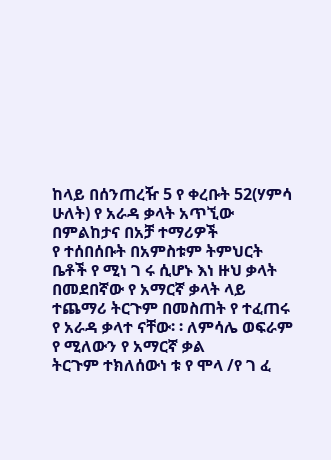ከላይ በሰንጠረዥ 5 የ ቀረቡት 52(ሃምሳ ሁለት) የ አራዳ ቃላት አጥኚው በምልከታና በአቻ ተማሪዎች
የ ተሰበሰቡት በአምስቱም ትምህርት ቤቶች የ ሚነ ገ ሩ ሲሆኑ እነ ዙህ ቃላት በመደበኛው የ አማርኛ ቃላት ላይ
ተጨማሪ ትርጉም በመስጠት የ ተፈጠሩ የ አራዳ ቃላተ ናቸው፡ ፡ ለምሳሌ ወፍራም የ ሚለውን የ አማርኛ ቃል
ትርጉም ተክለሰውነ ቱ የ ሞላ /የ ገ ፈ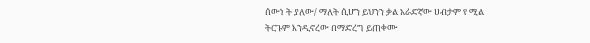ሰውነ ት ያለው/ ማለት ሲሆን ይህንን ቃል አራድኛው ሀብታም የ ሚል
ትርጉም እንዲኖረው በማድረግ ይጠቀሙ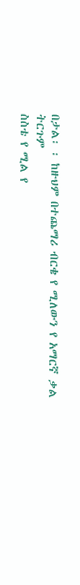በታል፡ ፡ ከዙህም በተጨማሪ ብርቄ የ ሚለውን የ አማርኛ ቃል ትርጉም
ስስቴ የ ሚል የ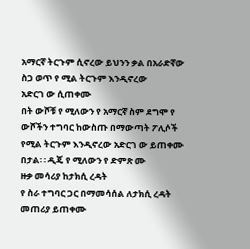አማርኛ ትርጉም ሲኖረው ይህንን ቃል በአራድኛው ስጋ ወጥ የ ሚል ትርጉም እንዲኖረው
አድርገ ው ሲጠቀሙ
በት ውሾቹ የ ሚለውን የ አማርኛ ስም ደግሞ የ ውሾችን ተግባር ከውስጡ በማውጣት ፖሊሶች
የሚል ትርጉም እንዲኖረው አድርገ ው ይጠቀሙ
በታል፡ ፡ ዲጄ የ ሚለውን የ ድምጽ ሙ
ዙቃ መሳሪያ ከታክሲ ረዳት
የ ስራ ተግባር ጋር በማመሳሰል ለታክሲ ረዳት መጠሪያ ይጠቀሙ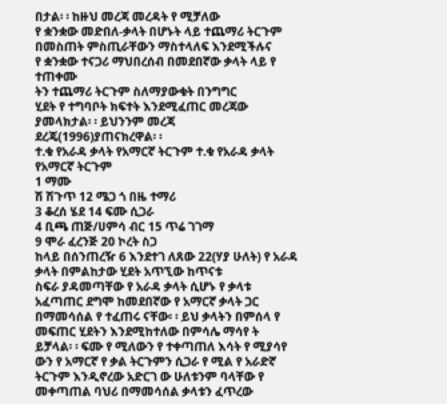በታል፡ ፡ ከዙህ መረጃ መረዳት የ ሚቻለው
የ ቋንቋው መድበለ-ቃላት በሆኑት ላይ ተጨማሪ ትርጉም በመስጠት ምስጢራቸውን ማስተላለፍ እንደሚችሉና
የ ቋንቋው ተናጋሪ ማህበረሰብ በመደበኛው ቃላት ላይ የ ተጠቀሙ
ትን ተጨማሪ ትርጉም ስለማያውቁት በንግግር
ሂደት የ ተግባቦት ክፍተት እንደሚፈጠር መረጃው ያመላክታል፡ ፡ ይህንንም መረጃ
ደረጄ(1996)ያጠናክረዋል፡ ፡
ተ.ቁ የአራዳ ቃላት የአማርኛ ትርጉም ተ.ቁ የአራዳ ቃላት የአማርኛ ትርጉም
1 ማሙ
ሽ ሽጉጥ 12 ሜጋ ጎ በዜ ተማሪ
3 ቆረሰ ሄደ 14 ፍሙ ሲጋራ
4 ቢጫ ጠጅ/ሀምሳ ብር 15 ጥሬ ገገማ
9 ሞራ ፈረንጅ 20 ኮረት ስጋ
ከላይ በሰንጠረዥ 6 እንደተገ ለጸው 22(ሃያ ሁለት) የ አራዳ ቃላት በምልከታው ሂደት አጥኚው ከጥናቱ
ስፍራ ያዳመጣቸው የ አራዳ ቃላት ሲሆኑ የ ቃላቱ አፈጣጠር ደግሞ ከመደበኛው የ አማርኛ ቃላት ጋር
በማመሳሰል የ ተፈጠሩ ናቸው፡ ፡ ይህ ቃላትን በምሰላ የ መፍጠር ሂደትን እንደሚከተለው በምሳሌ ማሳየ ት
ይቻላል፡ ፡ ፍሙ የ ሚለውን የ ተቀጣጠለ እሳት የ ሚያሳየ ውን የ አማርኛ የ ቃል ትርጉምን ሲጋራ የ ሚል የ አራድኛ
ትርጉም እንዲኖረው አድርገ ው ሁለቱንም ባላቸው የ መቀጣጠል ባህሪ በማመሳሰል ቃላቱን ፈጥረው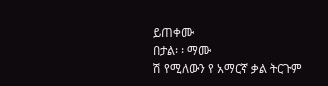ይጠቀሙ
በታል፡ ፡ ማሙ
ሽ የሚለውን የ አማርኛ ቃል ትርጉም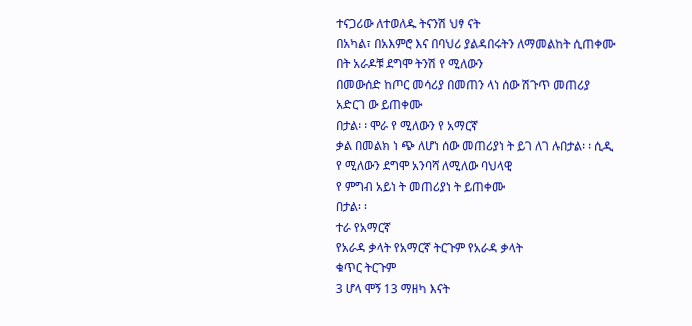ተናጋሪው ለተወለዱ ትናንሽ ህፃ ናት
በአካል፣ በአእምሮ እና በባህሪ ያልዳበሩትን ለማመልከት ሲጠቀሙ
በት አራዶቹ ደግሞ ትንሽ የ ሚለውን
በመውሰድ ከጦር መሳሪያ በመጠን ላነ ሰው ሽጉጥ መጠሪያ አድርገ ው ይጠቀሙ
በታል፡ ፡ ሞራ የ ሚለውን የ አማርኛ
ቃል በመልክ ነ ጭ ለሆነ ሰው መጠሪያነ ት ይገ ለገ ሉበታል፡ ፡ ሲዲ የ ሚለውን ደግሞ አንባሻ ለሚለው ባህላዊ
የ ምግብ አይነ ት መጠሪያነ ት ይጠቀሙ
በታል፡ ፡
ተራ የአማርኛ
የአራዳ ቃላት የአማርኛ ትርጉም የአራዳ ቃላት
ቁጥር ትርጉም
3 ሆላ ሞኝ 13 ማዘካ እናት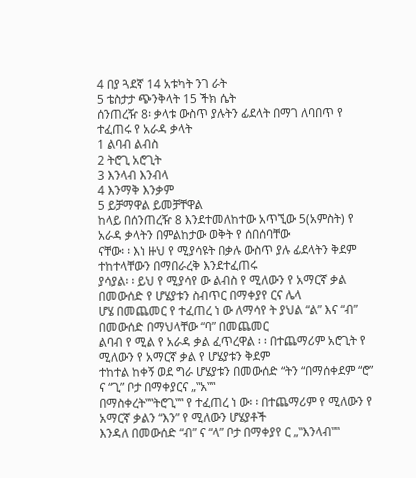4 በያ ጓደኛ 14 አቱካት ንገ ራት
5 ቴስታታ ጭንቅላት 15 ችክ ሴት
ሰንጠረዥ 8፡ ቃላቱ ውስጥ ያሉትን ፊደላት በማገ ለባበጥ የ ተፈጠሩ የ አራዳ ቃላት
1 ልባብ ልብስ
2 ትሮጊ አሮጊት
3 እንላብ እንብላ
4 እንማቅ እንቃም
5 ይቻማዋል ይመቻቸዋል
ከላይ በሰንጠረዥ 8 እንደተመለከተው አጥኚው 5(አምስት) የ አራዳ ቃላትን በምልከታው ወቅት የ ሰበሰባቸው
ናቸው፡ ፡ እነ ዙህ የ ሚያሳዩት በቃሉ ውስጥ ያሉ ፊደላትን ቅደም ተከተላቸውን በማበራረቅ እንደተፈጠሩ
ያሳያል፡ ፡ ይህ የ ሚያሳየ ው ልብስ የ ሚለውን የ አማርኛ ቃል በመውሰድ የ ሆሄያቱን ስብጥር በማቀያየ ርና ሌላ
ሆሄ በመጨመር የ ተፈጠረ ነ ው ለማሳየ ት ያህል “ል” እና “ብ” በመውሰድ በማህላቸው “ባ” በመጨመር
ልባብ የ ሚል የ አራዳ ቃል ፈጥረዋል ፡ ፡ በተጨማሪም አሮጊት የ ሚለውን የ አማርኛ ቃል የ ሆሄያቱን ቅደም
ተከተል ከቀኝ ወደ ግራ ሆሄያቱን በመውሰድ “ትን “በማሰቀደም “ሮ” ና “ጊ” ቦታ በማቀያርና „‟አ‟‟
በማስቀረት‟‟ትሮጊ‟‟ የ ተፈጠረ ነ ው፡ ፡ በተጨማሪም የ ሚለውን የ አማርኛ ቃልን “እን” የ ሚለውን ሆሄያቶች
እንዳለ በመውሰድ “ብ” ና “ላ” ቦታ በማቀያየ ር „‟እንላብ‟‟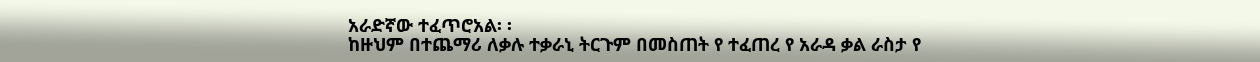አራድኛው ተፈጥሮአል፡ ፡
ከዙህም በተጨማሪ ለቃሉ ተቃራኒ ትርጉም በመስጠት የ ተፈጠረ የ አራዳ ቃል ራስታ የ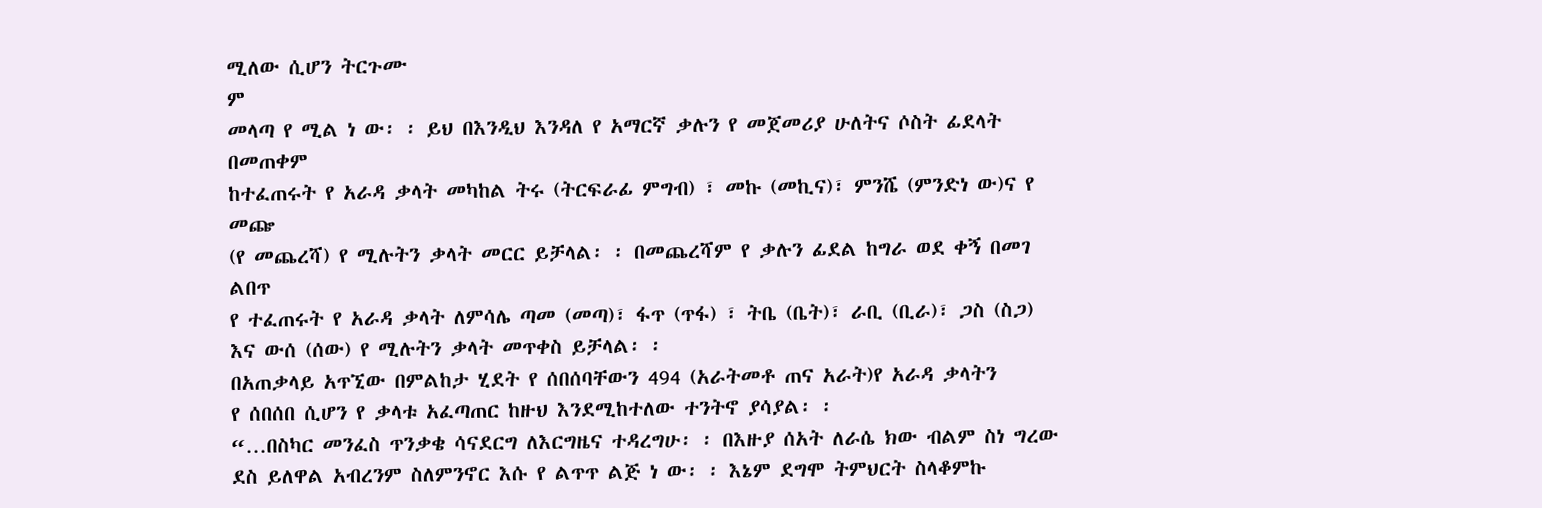ሚለው ሲሆን ትርጉሙ
ም
መላጣ የ ሚል ነ ው፡ ፡ ይህ በእንዲህ እንዳለ የ አማርኛ ቃሉን የ መጀመሪያ ሁለትና ሶስት ፊደላት በመጠቀም
ከተፈጠሩት የ አራዳ ቃላት መካከል ትሩ (ትርፍራፊ ምግብ) ፣ መኩ (መኪና)፣ ምንሼ (ምንድነ ው)ና የ መጬ
(የ መጨረሻ) የ ሚሉትን ቃላት መርር ይቻላል፡ ፡ በመጨረሻም የ ቃሉን ፊደል ከግራ ወደ ቀኝ በመገ ልበጥ
የ ተፈጠሩት የ አራዳ ቃላት ለምሳሌ ጣመ (መጣ)፣ ፋጥ (ጥፋ) ፣ ትቤ (ቤት)፣ ራቢ (ቢራ)፣ ጋስ (ስጋ)
እና ውሰ (ሰው) የ ሚሉትን ቃላት መጥቀስ ይቻላል፡ ፡
በአጠቃላይ አጥኚው በምልከታ ሂደት የ ሰበሰባቸውን 494 (አራትመቶ ጠና አራት)የ አራዳ ቃላትን
የ ሰበሰበ ሲሆን የ ቃላቱ አፈጣጠር ከዙህ እንደሚከተለው ተንትኖ ያሳያል፡ ፡
“…በስካር መንፈስ ጥንቃቄ ሳናደርግ ለእርግዜና ተዳረግሁ፡ ፡ በእዙያ ሰአት ለራሴ ክው ብልም ስነ ግረው
ደስ ይለዋል አብረንም ስለምንኖር እሱ የ ልጥጥ ልጅ ነ ው፡ ፡ እኔም ደግሞ ትምህርት ስላቆምኩ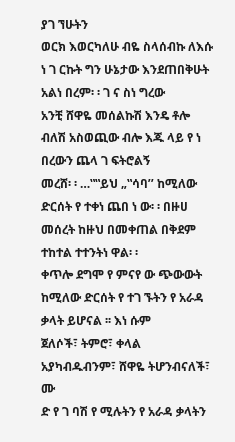ያገ ኘሁትን
ወርክ እወርካለሁ ብዬ ስላሰብኩ ለእሱ ነ ገ ርኩት ግን ሁኔታው እንደጠበቅሁት አልነ በረም፡ ፡ ገ ና ስነ ግረው
አንቺ ሸዋዬ መሰልኩሽ እንዴ ቶሎ ብለሽ አስወጪው ብሎ እጁ ላይ የ ነ በረውን ጨላ ገ ፍትሮልኝ
መረሸ፡ ፡ …‟‟ይህ „‟ሳባ’’ ከሚለው ድርሰት የ ተቀነ ጨበ ነ ው፡ ፡ በዙሀ መሰረት ከዙህ በመቀጠል በቅደም
ተከተል ተተንትነ ዋል፡ ፡
ቀጥሎ ደግሞ የ ምናየ ው ጭውውት ከሚለው ድርሰት የ ተገ ኙትን የ አራዳ ቃላት ይሆናል ፡፡ እነ ሱም
ጀለሶች፣ ትምሮ፣ ቀላል አያካብዱብንም፣ ሸዋዬ ትሆንብናለች፣ ሙ
ድ የ ገ ባሽ የ ሚሉትን የ አራዳ ቃላትን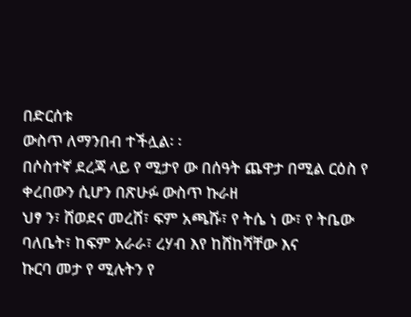በድርሰቱ
ውስጥ ለማንበብ ተችሏል፡ ፡
በሶስተኛ ደረጃ ላይ የ ሚታየ ው በሰዓት ጨዋታ በሚል ርዕስ የ ቀረበውን ሲሆን በጽሁፉ ውስጥ ኩራዘ
ህፃ ን፣ ሸወደና መረሸ፣ ፍም አጫሹ፣ የ ትሴ ነ ው፣ የ ትቤው ባለቤት፣ ከፍም አራራ፣ ረሃብ እየ ከሸከሻቸው እና
ኩርባ መታ የ ሚሉትን የ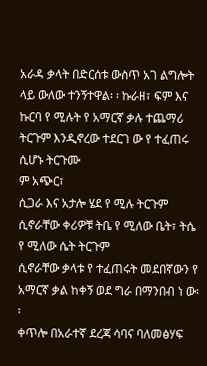አራዳ ቃላት በድርሰቱ ውስጥ አገ ልግሎት ላይ ውለው ተንኝተዋል፡ ፡ ኩራዘ፣ ፍም እና
ኩርባ የ ሚሉት የ አማርኛ ቃሉ ተጨማሪ ትርጉም እንዲኖረው ተደርገ ው የ ተፈጠሩ ሲሆኑ ትርጉሙ
ም አጭር፣
ሲጋራ እና አታሎ ሄደ የ ሚሉ ትርጉም ሲኖራቸው ቀሪዎቹ ትቤ የ ሚለው ቤት፣ ትሴ የ ሚለው ሴት ትርጉም
ሲኖራቸው ቃላቱ የ ተፈጠሩት መደበኛውን የ አማርኛ ቃል ከቀኝ ወደ ግራ በማንበብ ነ ው፡ ፡
ቀጥሎ በአራተኛ ደረጃ ሳባና ባለመፅሃፍ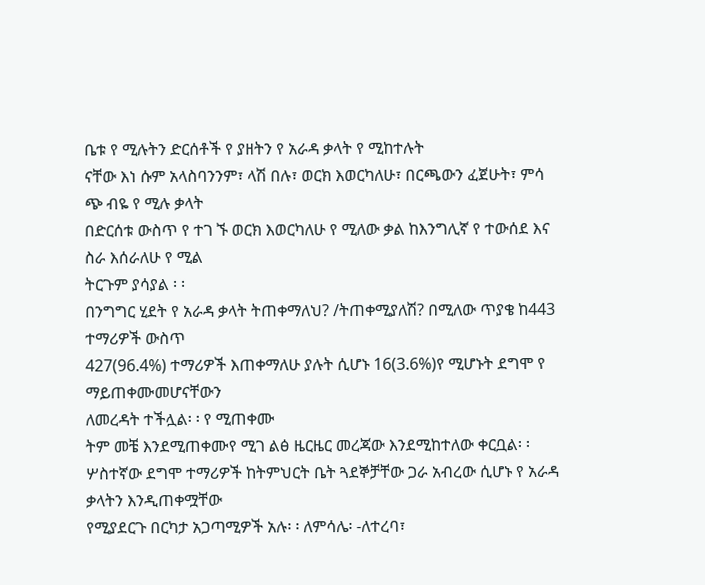ቤቱ የ ሚሉትን ድርሰቶች የ ያዘትን የ አራዳ ቃላት የ ሚከተሉት
ናቸው እነ ሱም አላስባንንም፣ ላሽ በሉ፣ ወርክ እወርካለሁ፣ በርጫውን ፈጀሁት፣ ምሳ ጭ ብዬ የ ሚሉ ቃላት
በድርሰቱ ውስጥ የ ተገ ኙ ወርክ እወርካለሁ የ ሚለው ቃል ከእንግሊኛ የ ተውሰደ እና ስራ እሰራለሁ የ ሚል
ትርጉም ያሳያል ፡ ፡
በንግግር ሂደት የ አራዳ ቃላት ትጠቀማለህ? /ትጠቀሚያለሽ? በሚለው ጥያቄ ከ443 ተማሪዎች ውስጥ
427(96.4%) ተማሪዎች እጠቀማለሁ ያሉት ሲሆኑ 16(3.6%)የ ሚሆኑት ደግሞ የ ማይጠቀሙመሆናቸውን
ለመረዳት ተችሏል፡ ፡ የ ሚጠቀሙ
ትም መቼ እንደሚጠቀሙየ ሚገ ልፅ ዜርዜር መረጃው እንደሚከተለው ቀርቧል፡ ፡
ሦስተኛው ደግሞ ተማሪዎች ከትምህርት ቤት ጓደኞቻቸው ጋራ አብረው ሲሆኑ የ አራዳ ቃላትን እንዲጠቀሟቸው
የሚያደርጉ በርካታ አጋጣሚዎች አሉ፡ ፡ ለምሳሌ፡ -ለተረባ፣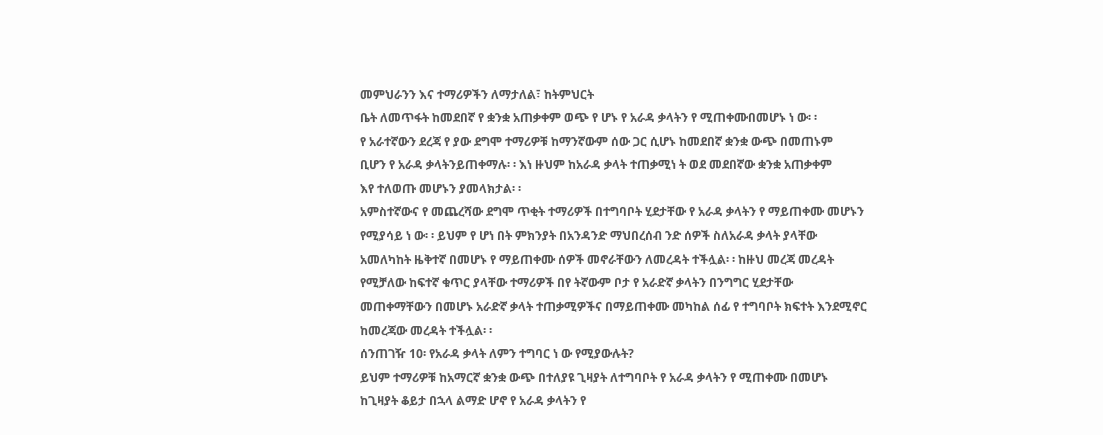መምህራንን እና ተማሪዎችን ለማታለል፣ ከትምህርት
ቤት ለመጥፋት ከመደበኛ የ ቋንቋ አጠቃቀም ወጭ የ ሆኑ የ አራዳ ቃላትን የ ሚጠቀሙበመሆኑ ነ ው፡ ፡
የ አራተኛውን ደረጃ የ ያው ደግሞ ተማሪዎቹ ከማንኛውም ሰው ጋር ሲሆኑ ከመደበኛ ቋንቋ ውጭ በመጠኑም
ቢሆን የ አራዳ ቃላትንይጠቀማሉ፡ ፡ እነ ዙህም ከአራዳ ቃላት ተጠቃሚነ ት ወደ መደበኛው ቋንቋ አጠቃቀም
እየ ተለወጡ መሆኑን ያመላክታል፡ ፡
አምስተኛውና የ መጨረሻው ደግሞ ጥቂት ተማሪዎች በተግባቦት ሂደታቸው የ አራዳ ቃላትን የ ማይጠቀሙ መሆኑን
የሚያሳይ ነ ው፡ ፡ ይህም የ ሆነ በት ምክንያት በአንዳንድ ማህበረሰብ ንድ ሰዎች ስለአራዳ ቃላት ያላቸው
አመለካከት ዜቅተኛ በመሆኑ የ ማይጠቀሙ ሰዎች መኖራቸውን ለመረዳት ተችሏል፡ ፡ ከዙህ መረጃ መረዳት
የሚቻለው ከፍተኛ ቁጥር ያላቸው ተማሪዎች በየ ትኛውም ቦታ የ አራድኛ ቃላትን በንግግር ሂደታቸው
መጠቀማቸውን በመሆኑ አራድኛ ቃላት ተጠቃሚዎችና በማይጠቀሙ መካከል ሰፊ የ ተግባቦት ክፍተት እንደሚኖር
ከመረጃው መረዳት ተችሏል፡ ፡
ሰንጠገዥ 10፡ የአራዳ ቃላት ለምን ተግባር ነ ው የሚያውሉት?
ይህም ተማሪዎቹ ከአማርኛ ቋንቋ ውጭ በተለያዩ ጊዛያት ለተግባቦት የ አራዳ ቃላትን የ ሚጠቀሙ በመሆኑ
ከጊዛያት ቆይታ በኋላ ልማድ ሆኖ የ አራዳ ቃላትን የ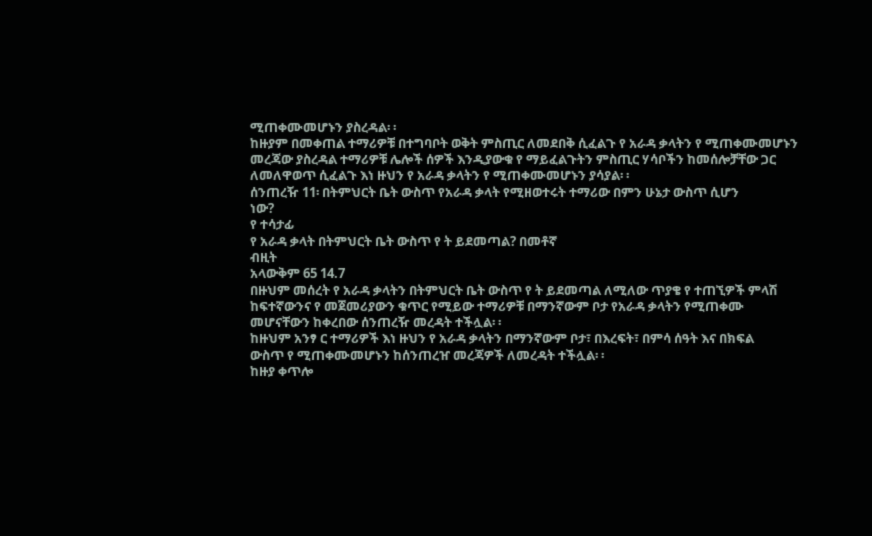ሚጠቀሙመሆኑን ያስረዳል፡ ፡
ከዙያም በመቀጠል ተማሪዎቹ በተግባቦት ወቅት ምስጢር ለመደበቅ ሲፈልጉ የ አራዳ ቃላትን የ ሚጠቀሙመሆኑን
መረጃው ያስረዳል ተማሪዎቹ ሌሎች ሰዎች እንዲያውቁ የ ማይፈልጉትን ምስጢር ሃሳቦችን ከመሰሎቻቸው ጋር
ለመለዋወጥ ሲፈልጉ እነ ዙህን የ አራዳ ቃላትን የ ሚጠቀሙመሆኑን ያሳያል፡ ፡
ሰንጠረዥ 11፡ በትምህርት ቤት ውስጥ የአራዳ ቃላት የሚዘወተሩት ተማሪው በምን ሁኔታ ውስጥ ሲሆን
ነው?
የ ተሳታፊ
የ አራዳ ቃላት በትምህርት ቤት ውስጥ የ ት ይደመጣል? በመቶኛ
ብዚት
አላውቅም 65 14.7
በዙህም መሰረት የ አራዳ ቃላትን በትምህርት ቤት ውስጥ የ ት ይደመጣል ለሚለው ጥያቄ የ ተጠኚዎች ምላሽ
ከፍተኛውንና የ መጀመሪያውን ቁጥር የሚይው ተማሪዎቹ በማንኛውም ቦታ የአራዳ ቃላትን የሚጠቀሙ
መሆናቸውን ከቀረበው ሰንጠረዥ መረዳት ተችሏል፡ ፡
ከዙህም አንፃ ር ተማሪዎች እነ ዙህን የ አራዳ ቃላትን በማንኛውም ቦታ፣ በእረፍት፣ በምሳ ሰዓት እና በክፍል
ውስጥ የ ሚጠቀሙመሆኑን ከሰንጠረዠ መረጃዎች ለመረዳት ተችሏል፡ ፡
ከዙያ ቀጥሎ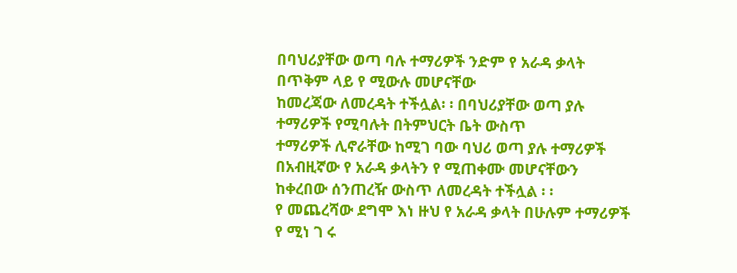በባህሪያቸው ወጣ ባሉ ተማሪዎች ንድም የ አራዳ ቃላት በጥቅም ላይ የ ሚውሉ መሆናቸው
ከመረጃው ለመረዳት ተችሏል፡ ፡ በባህሪያቸው ወጣ ያሉ ተማሪዎች የሚባሉት በትምህርት ቤት ውስጥ
ተማሪዎች ሊኖራቸው ከሚገ ባው ባህሪ ወጣ ያሉ ተማሪዎች በአብዚኛው የ አራዳ ቃላትን የ ሚጠቀሙ መሆናቸውን
ከቀረበው ሰንጠረዥ ውስጥ ለመረዳት ተችሏል ፡ ፡
የ መጨረሻው ደግሞ እነ ዙህ የ አራዳ ቃላት በሁሉም ተማሪዎች የ ሚነ ገ ሩ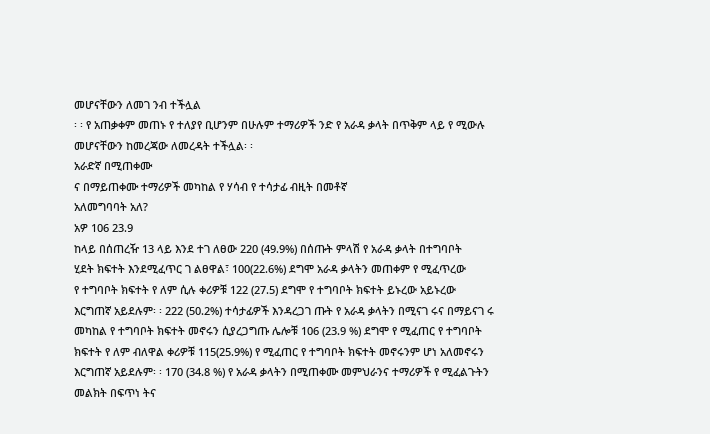መሆናቸውን ለመገ ንብ ተችሏል
፡ ፡ የ አጠቃቀም መጠኑ የ ተለያየ ቢሆንም በሁሉም ተማሪዎች ንድ የ አራዳ ቃላት በጥቅም ላይ የ ሚውሉ
መሆናቸውን ከመረጃው ለመረዳት ተችሏል፡ ፡
አራድኛ በሚጠቀሙ
ና በማይጠቀሙ ተማሪዎች መካከል የ ሃሳብ የ ተሳታፊ ብዚት በመቶኛ
አለመግባባት አለ?
አዎ 106 23.9
ከላይ በሰጠረዥ 13 ላይ እንደ ተገ ለፀው 220 (49.9%) በሰጡት ምላሽ የ አራዳ ቃላት በተግባቦት
ሂደት ክፍተት እንደሚፈጥር ገ ልፀዋል፣ 100(22.6%) ደግሞ አራዳ ቃላትን መጠቀም የ ሚፈጥረው
የ ተግባቦት ክፍተት የ ለም ሲሉ ቀሪዎቹ 122 (27.5) ደግሞ የ ተግባቦት ክፍተት ይኑረው አይኑረው
እርግጠኛ አይደሉም፡ ፡ 222 (50.2%) ተሳታፊዎች እንዳረጋገ ጡት የ አራዳ ቃላትን በሚናገ ሩና በማይናገ ሩ
መካከል የ ተግባቦት ክፍተት መኖሩን ሲያረጋግጡ ሌሎቹ 106 (23.9 %) ደግሞ የ ሚፈጠር የ ተግባቦት
ክፍተት የ ለም ብለዋል ቀሪዎቹ 115(25.9%) የ ሚፈጠር የ ተግባቦት ክፍተት መኖሩንም ሆነ አለመኖሩን
እርግጠኛ አይደሉም፡ ፡ 170 (34.8 %) የ አራዳ ቃላትን በሚጠቀሙ መምህራንና ተማሪዎች የ ሚፈልጉትን
መልክት በፍጥነ ትና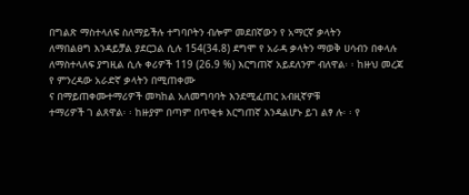በግልጽ ማስተላለፍ ስለማይችሉ ተግባቦትን ብሎም መደበኛውን የ አማርኛ ቃላትን
ለማበልፀግ እንዳይቻል ያደርጋል ሲሉ 154(34.8) ደግሞ የ አራዳ ቃላትን ማወቅ ሀሳብን በቀላሉ
ለማስተላለፍ ያግዚል ሲሉ ቀሪዎች 119 (26.9 %) እርግጠኛ አይደለንም ብለዋል፡ ፡ ከዙህ መረጃ
የ ምንረዳው አራድኛ ቃላትን በሚጠቀሙ
ና በማይጠቀሙተማሪዎች መካከል አለመግባባት እንደሚፈጠር አብዚኛዎቹ
ተማሪዎች ገ ልጸዋል፡ ፡ ከዙያም በጣም በጥቂቱ እርግጠኛ እንዳልሆኑ ይገ ልፃ ሉ፡ ፡ የ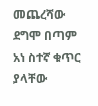መጨረሻው ደግሞ በጣም
አነ ስተኛ ቁጥር ያላቸው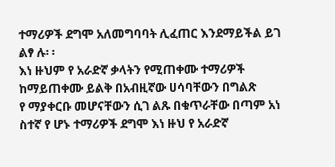ተማሪዎች ደግሞ አለመግባባት ሊፈጠር እንደማይችል ይገ ልፃ ሉ፡ ፡
እነ ዙህም የ አራድኛ ቃላትን የሚጠቀሙ ተማሪዎች ከማይጠቀሙ ይልቅ በአብዚኛው ሀሳባቸውን በግልጽ
የ ማያቀርቡ መሆናቸውን ሲገ ልጹ በቁጥራቸው በጣም አነ ስተኛ የ ሆኑ ተማሪዎች ደግሞ እነ ዙህ የ አራድኛ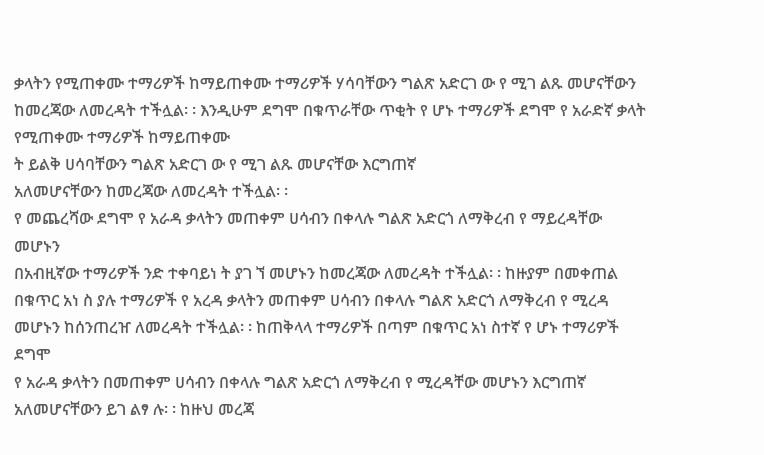ቃላትን የሚጠቀሙ ተማሪዎች ከማይጠቀሙ ተማሪዎች ሃሳባቸውን ግልጽ አድርገ ው የ ሚገ ልጹ መሆናቸውን
ከመረጃው ለመረዳት ተችሏል፡ ፡ እንዲሁም ደግሞ በቁጥራቸው ጥቂት የ ሆኑ ተማሪዎች ደግሞ የ አራድኛ ቃላት
የሚጠቀሙ ተማሪዎች ከማይጠቀሙ
ት ይልቅ ሀሳባቸውን ግልጽ አድርገ ው የ ሚገ ልጹ መሆናቸው እርግጠኛ
አለመሆናቸውን ከመረጃው ለመረዳት ተችሏል፡ ፡
የ መጨረሻው ደግሞ የ አራዳ ቃላትን መጠቀም ሀሳብን በቀላሉ ግልጽ አድርጎ ለማቅረብ የ ማይረዳቸው መሆኑን
በአብዚኛው ተማሪዎች ንድ ተቀባይነ ት ያገ ኘ መሆኑን ከመረጃው ለመረዳት ተችሏል፡ ፡ ከዙያም በመቀጠል
በቁጥር አነ ስ ያሉ ተማሪዎች የ አረዳ ቃላትን መጠቀም ሀሳብን በቀላሉ ግልጽ አድርጎ ለማቅረብ የ ሚረዳ
መሆኑን ከሰንጠረዠ ለመረዳት ተችሏል፡ ፡ ከጠቅላላ ተማሪዎች በጣም በቁጥር አነ ስተኛ የ ሆኑ ተማሪዎች ደግሞ
የ አራዳ ቃላትን በመጠቀም ሀሳብን በቀላሉ ግልጽ አድርጎ ለማቅረብ የ ሚረዳቸው መሆኑን እርግጠኛ
አለመሆናቸውን ይገ ልፃ ሉ፡ ፡ ከዙህ መረጃ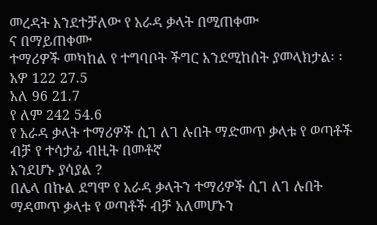መረዳት እንደተቻለው የ አራዳ ቃላት በሚጠቀሙ
ና በማይጠቀሙ
ተማሪዎች መካከል የ ተግባቦት ችግር እንደሚከሰት ያመላክታል፡ ፡
አዎ 122 27.5
አለ 96 21.7
የ ለም 242 54.6
የ አራዳ ቃላት ተማሪዎች ሲገ ለገ ሉበት ማድመጥ ቃላቱ የ ወጣቶች ብቻ የ ተሳታፊ ብዚት በመቶኛ
እንደሆኑ ያሳያል ?
በሌላ በኩል ደግሞ የ አራዳ ቃላትን ተማሪዎች ሲገ ለገ ሉበት ማዳመጥ ቃላቱ የ ወጣቶች ብቻ አለመሆኑን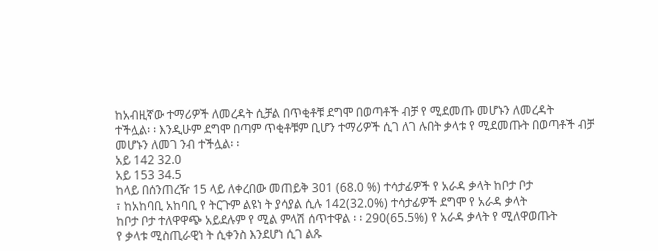ከአብዚኛው ተማሪዎች ለመረዳት ሲቻል በጥቂቶቹ ደግሞ በወጣቶች ብቻ የ ሚደመጡ መሆኑን ለመረዳት
ተችሏል፡ ፡ እንዲሁም ደግሞ በጣም ጥቂቶቹም ቢሆን ተማሪዎች ሲገ ለገ ሉበት ቃላቱ የ ሚደመጡት በወጣቶች ብቻ
መሆኑን ለመገ ንብ ተችሏል፡ ፡
አይ 142 32.0
አይ 153 34.5
ከላይ በሰንጠረዥ 15 ላይ ለቀረበው መጠይቅ 301 (68.0 %) ተሳታፊዎች የ አራዳ ቃላት ከቦታ ቦታ
፣ ከአከባቢ አከባቢ የ ትርጉም ልዩነ ት ያሳያል ሲሉ 142(32.0%) ተሳታፊዎች ደግሞ የ አራዳ ቃላት
ከቦታ ቦታ ተለዋዋጭ አይደሉም የ ሚል ምላሽ ሰጥተዋል ፡ ፡ 290(65.5%) የ አራዳ ቃላት የ ሚለዋወጡት
የ ቃላቱ ሚስጢራዊነ ት ሲቀንስ እንደሆነ ሲገ ልጹ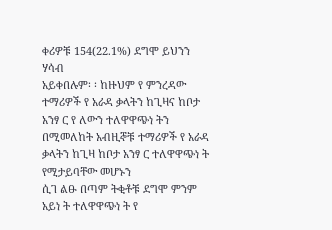ቀሪዎቹ 154(22.1%) ደግሞ ይህንን ሃሳብ
አይቀበሉም፡ ፡ ከዙህም የ ምንረዳው ተማሪዎች የ አራዳ ቃላትን ከጊዛና ከቦታ አንፃ ር የ ለውን ተለዋዋጭነ ትን
በሚመለከት አብዚኞቹ ተማሪዎች የ አራዳ ቃላትን ከጊዛ ከቦታ አንፃ ር ተለዋዋጭነ ት የሚታይባቸው መሆኑን
ሲገ ልፁ በጣም ትቂቶቹ ደግሞ ምንም አይነ ት ተለዋዋጭነ ት የ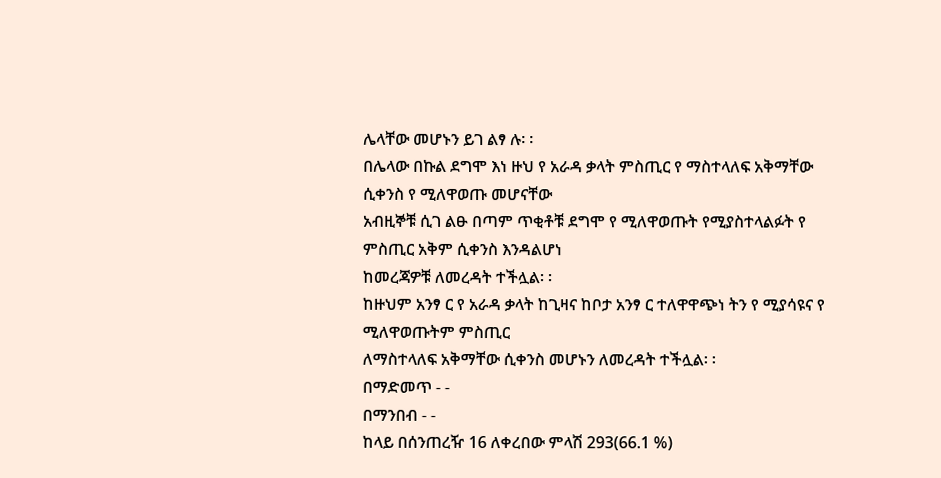ሌላቸው መሆኑን ይገ ልፃ ሉ፡ ፡
በሌላው በኩል ደግሞ እነ ዙህ የ አራዳ ቃላት ምስጢር የ ማስተላለፍ አቅማቸው ሲቀንስ የ ሚለዋወጡ መሆናቸው
አብዚኞቹ ሲገ ልፁ በጣም ጥቂቶቹ ደግሞ የ ሚለዋወጡት የሚያስተላልፉት የ ምስጢር አቅም ሲቀንስ እንዳልሆነ
ከመረጃዎቹ ለመረዳት ተችሏል፡ ፡
ከዙህም አንፃ ር የ አራዳ ቃላት ከጊዛና ከቦታ አንፃ ር ተለዋዋጭነ ትን የ ሚያሳዩና የ ሚለዋወጡትም ምስጢር
ለማስተላለፍ አቅማቸው ሲቀንስ መሆኑን ለመረዳት ተችሏል፡ ፡
በማድመጥ - -
በማንበብ - -
ከላይ በሰንጠረዥ 16 ለቀረበው ምላሽ 293(66.1 %)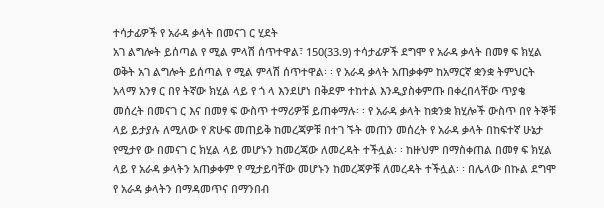ተሳታፊዎች የ አራዳ ቃላት በመናገ ር ሂደት
አገ ልግሎት ይሰጣል የ ሚል ምላሽ ሰጥተዋል፣ 150(33.9) ተሳታፊዎች ደግሞ የ አራዳ ቃላት በመፃ ፍ ክሂል
ወቅት አገ ልግሎት ይሰጣል የ ሚል ምላሽ ሰጥተዋል፡ ፡ የ አራዳ ቃላት አጠቃቀም ከአማርኛ ቋንቋ ትምህርት
አላማ አንፃ ር በየ ትኛው ክሂል ላይ የ ጎ ላ እንደሆነ በቅደም ተከተል እንዲያስቀምጡ በቀረበላቸው ጥያቄ
መሰረት በመናገ ር እና በመፃ ፍ ውስጥ ተማሪዎቹ ይጠቀማሉ፡ ፡ የ አራዳ ቃላት ከቋንቋ ክሂሎች ውስጥ በየ ትኞቹ
ላይ ይታያሉ ለሚለው የ ጽሁፍ መጠይቅ ከመረጃዎቹ በተገ ኙት መጠን መሰረት የ አራዳ ቃላት በከፍተኛ ሁኔታ
የሚታየ ው በመናገ ር ክሂል ላይ መሆኑን ከመረጃው ለመረዳት ተችሏል፡ ፡ ከዙህም በማስቀጠል በመፃ ፍ ክሂል
ላይ የ አራዳ ቃላትን አጠቃቀም የ ሚታይባቸው መሆኑን ከመረጃዎቹ ለመረዳት ተችሏል፡ ፡ በሌላው በኩል ደግሞ
የ አራዳ ቃላትን በማዳመጥና በማንበብ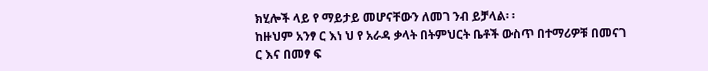ክሂሎች ላይ የ ማይታይ መሆናቸውን ለመገ ንብ ይቻላል፡ ፡
ከዙህም አንፃ ር እነ ህ የ አራዳ ቃላት በትምህርት ቤቶች ውስጥ በተማሪዎቹ በመናገ ር እና በመፃ ፍ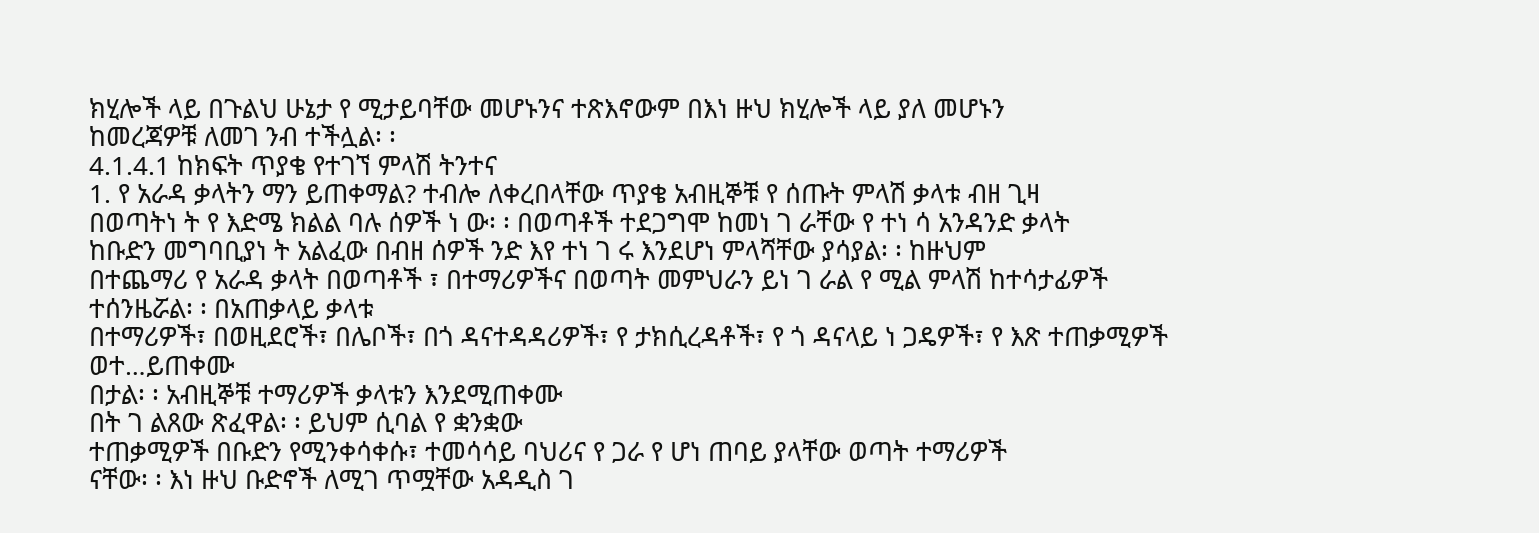ክሂሎች ላይ በጉልህ ሁኔታ የ ሚታይባቸው መሆኑንና ተጽእኖውም በእነ ዙህ ክሂሎች ላይ ያለ መሆኑን
ከመረጃዎቹ ለመገ ንብ ተችሏል፡ ፡
4.1.4.1 ከክፍት ጥያቄ የተገኘ ምላሽ ትንተና
1. የ አራዳ ቃላትን ማን ይጠቀማል? ተብሎ ለቀረበላቸው ጥያቄ አብዚኞቹ የ ሰጡት ምላሽ ቃላቱ ብዘ ጊዛ
በወጣትነ ት የ እድሜ ክልል ባሉ ሰዎች ነ ው፡ ፡ በወጣቶች ተደጋግሞ ከመነ ገ ራቸው የ ተነ ሳ አንዳንድ ቃላት
ከቡድን መግባቢያነ ት አልፈው በብዘ ሰዎች ንድ እየ ተነ ገ ሩ እንደሆነ ምላሻቸው ያሳያል፡ ፡ ከዙህም
በተጨማሪ የ አራዳ ቃላት በወጣቶች ፣ በተማሪዎችና በወጣት መምህራን ይነ ገ ራል የ ሚል ምላሽ ከተሳታፊዎች
ተሰንዜሯል፡ ፡ በአጠቃላይ ቃላቱ
በተማሪዎች፣ በወዚደሮች፣ በሌቦች፣ በጎ ዳናተዳዳሪዎች፣ የ ታክሲረዳቶች፣ የ ጎ ዳናላይ ነ ጋዴዎች፣ የ እጽ ተጠቃሚዎች
ወተ…ይጠቀሙ
በታል፡ ፡ አብዚኞቹ ተማሪዎች ቃላቱን እንደሚጠቀሙ
በት ገ ልጸው ጽፈዋል፡ ፡ ይህም ሲባል የ ቋንቋው
ተጠቃሚዎች በቡድን የሚንቀሳቀሱ፣ ተመሳሳይ ባህሪና የ ጋራ የ ሆነ ጠባይ ያላቸው ወጣት ተማሪዎች
ናቸው፡ ፡ እነ ዙህ ቡድኖች ለሚገ ጥሟቸው አዳዲስ ገ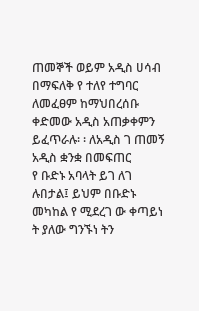ጠመኞች ወይም አዲስ ሀሳብ በማፍለቅ የ ተለየ ተግባር
ለመፈፀም ከማህበረሰቡ ቀድመው አዲስ አጠቃቀምን ይፈጥራሉ፡ ፡ ለአዲስ ገ ጠመኝ አዲስ ቋንቋ በመፍጠር
የ ቡድኑ አባላት ይገ ለገ ሉበታል፤ ይህም በቡድኑ መካከል የ ሚደረገ ው ቀጣይነ ት ያለው ግንኙነ ትን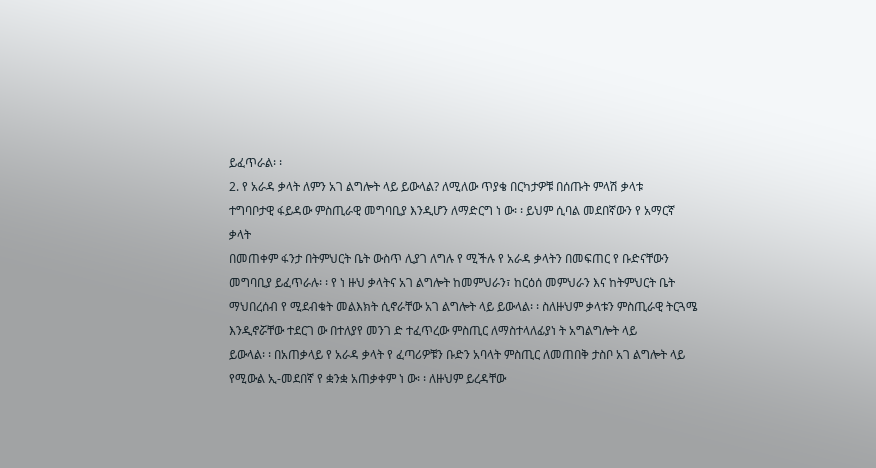ይፈጥራል፡ ፡
2. የ አራዳ ቃላት ለምን አገ ልግሎት ላይ ይውላል? ለሚለው ጥያቄ በርካታዎቹ በሰጡት ምላሽ ቃላቱ
ተግባቦታዊ ፋይዳው ምስጢራዊ መግባቢያ እንዲሆን ለማድርግ ነ ው፡ ፡ ይህም ሲባል መደበኛውን የ አማርኛ ቃላት
በመጠቀም ፋንታ በትምህርት ቤት ውስጥ ሊያገ ለግሉ የ ሚችሉ የ አራዳ ቃላትን በመፍጠር የ ቡድናቸውን
መግባቢያ ይፈጥራሉ፡ ፡ የ ነ ዙህ ቃላትና አገ ልግሎት ከመምህራን፣ ከርዕሰ መምህራን እና ከትምህርት ቤት
ማህበረሰብ የ ሚደብቁት መልእክት ሲኖራቸው አገ ልግሎት ላይ ይውላል፡ ፡ ስለዙህም ቃላቱን ምስጢራዊ ትርጓሜ
እንዲኖሯቸው ተደርገ ው በተለያየ መንገ ድ ተፈጥረው ምስጢር ለማስተላለፊያነ ት አግልግሎት ላይ
ይውላል፡ ፡ በአጠቃላይ የ አራዳ ቃላት የ ፈጣሪዎቹን ቡድን አባላት ምስጢር ለመጠበቅ ታስቦ አገ ልግሎት ላይ
የሚውል ኢ-መደበኛ የ ቋንቋ አጠቃቀም ነ ው፡ ፡ ለዙህም ይረዳቸው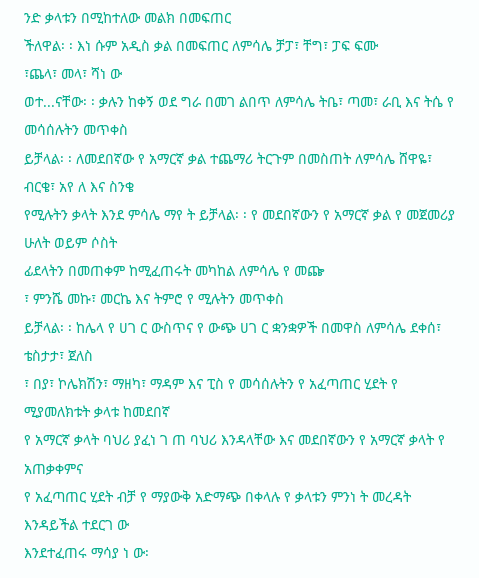ንድ ቃላቱን በሚከተለው መልክ በመፍጠር
ችለዋል፡ ፡ እነ ሱም አዲስ ቃል በመፍጠር ለምሳሌ ቻፓ፣ ቸግ፣ ፓፍ ፍሙ
፣ጨላ፣ መላ፣ ሻነ ው
ወተ...ናቸው፡ ፡ ቃሉን ከቀኝ ወደ ግራ በመገ ልበጥ ለምሳሌ ትቤ፣ ጣመ፣ ራቢ እና ትሴ የ መሳሰሉትን መጥቀስ
ይቻላል፡ ፡ ለመደበኛው የ አማርኛ ቃል ተጨማሪ ትርጉም በመስጠት ለምሳሌ ሸዋዬ፣ ብርቄ፣ አየ ለ እና ስንቄ
የሚሉትን ቃላት እንደ ምሳሌ ማየ ት ይቻላል፡ ፡ የ መደበኛውን የ አማርኛ ቃል የ መጀመሪያ ሁለት ወይም ሶስት
ፊደላትን በመጠቀም ከሚፈጠሩት መካከል ለምሳሌ የ መጬ
፣ ምንሼ መኩ፣ መርኬ እና ትምሮ የ ሚሉትን መጥቀስ
ይቻላል፡ ፡ ከሌላ የ ሀገ ር ውስጥና የ ውጭ ሀገ ር ቋንቋዎች በመዋስ ለምሳሌ ደቀሰ፣ ቴስታታ፣ ጀለስ
፣ በያ፣ ኮሌክሽን፣ ማዘካ፣ ማዳም እና ፒስ የ መሳሰሉትን የ አፈጣጠር ሂደት የ ሚያመለክቱት ቃላቱ ከመደበኛ
የ አማርኛ ቃላት ባህሪ ያፈነ ገ ጠ ባህሪ እንዳላቸው እና መደበኛውን የ አማርኛ ቃላት የ አጠቃቀምና
የ አፈጣጠር ሂደት ብቻ የ ማያውቅ አድማጭ በቀላሉ የ ቃላቱን ምንነ ት መረዳት እንዳይችል ተደርገ ው
እንደተፈጠሩ ማሳያ ነ ው፡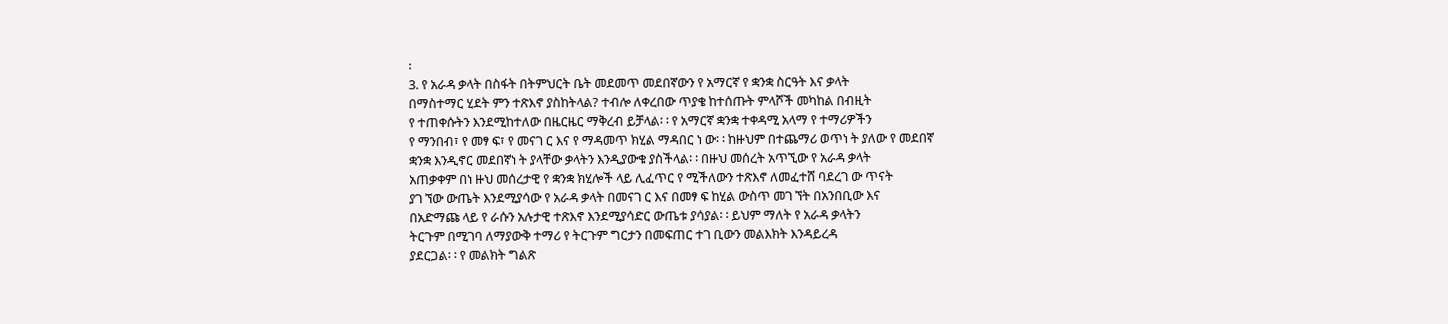፡
3. የ አራዳ ቃላት በስፋት በትምህርት ቤት መደመጥ መደበኛውን የ አማርኛ የ ቋንቋ ስርዓት እና ቃላት
በማስተማር ሂደት ምን ተጽእኖ ያስከትላል? ተብሎ ለቀረበው ጥያቄ ከተሰጡት ምላሾች መካከል በብዚት
የ ተጠቀሱትን እንደሚከተለው በዜርዜር ማቅረብ ይቻላል፡ ፡ የ አማርኛ ቋንቋ ተቀዳሚ አላማ የ ተማሪዎችን
የ ማንበብ፣ የ መፃ ፍ፣ የ መናገ ር እና የ ማዳመጥ ክሂል ማዳበር ነ ው፡ ፡ ከዙህም በተጨማሪ ወጥነ ት ያለው የ መደበኛ
ቋንቋ እንዲኖር መደበኛነ ት ያላቸው ቃላትን እንዲያውቁ ያስችላል፡ ፡ በዙህ መሰረት አጥኚው የ አራዳ ቃላት
አጠቃቀም በነ ዙህ መሰረታዊ የ ቋንቋ ክሂሎች ላይ ሊፈጥር የ ሚችለውን ተጽእኖ ለመፈተሸ ባደረገ ው ጥናት
ያገ ኘው ውጤት እንደሚያሳው የ አራዳ ቃላት በመናገ ር እና በመፃ ፍ ከሂል ውስጥ መገ ኘት በአንበቢው እና
በአድማጩ ላይ የ ራሱን አሉታዊ ተጽእኖ እንደሚያሳድር ውጤቱ ያሳያል፡ ፡ ይህም ማለት የ አራዳ ቃላትን
ትርጉም በሚገባ ለማያውቅ ተማሪ የ ትርጉም ግርታን በመፍጠር ተገ ቢውን መልእክት እንዳይረዳ
ያደርጋል፡ ፡ የ መልክት ግልጽ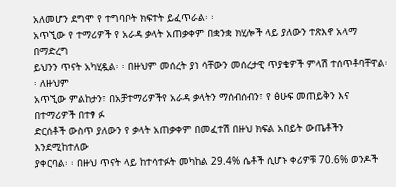አለመሆን ደግሞ የ ተግባቦት ክፍተት ይፈጥራል፡ ፡
አጥኚው የ ተማሪዎች የ አራዳ ቃላት አጠቃቀም በቋንቋ ክሂሎች ላይ ያለውን ተጽእኖ አላማ በማድረግ
ይህንን ጥናት አካሂዷል፡ ፡ በዙህም መሰረት ያነ ሳቸውን መሰረታዊ ጥያቄዎች ምላሽ ተሰጥቶባቸዋል፡ ፡ ለዙህም
አጥኚው ምልከታን፣ በአቻተማሪዎችየ አራዳ ቃላትን ማሰብሰብን፣ የ ፅሁፍ መጠይቅን እና በተማሪዎች በተፃ ፉ
ድርሰቶች ውስጥ ያለውን የ ቃላት አጠቃቀም በመፈተሽ በዙህ ክፍል አበይት ውጤቶችን እንደሚከተለው
ያቀርባል፡ ፡ በዙህ ጥናት ላይ ከተሳተፉት መካከል 29.4% ሴቶች ሲሆኑ ቀሪዎቹ 70.6% ወንዶች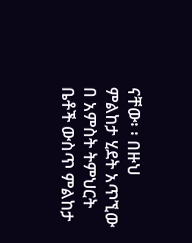ናቸው፡ ፡ በዙህ ምልከታ ሂደት አጥኚው በ አምስት ትምህርት ቤቶች ውስጥ ምልከታ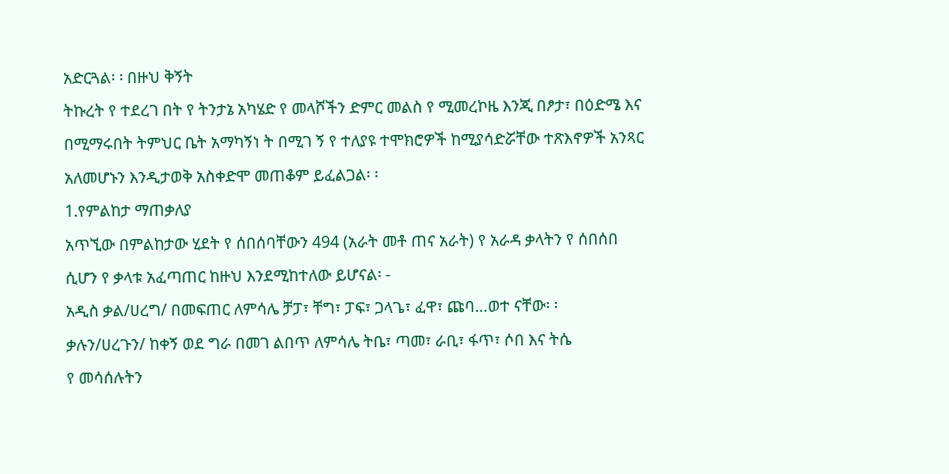አድርጓል፡ ፡ በዙህ ቅኝት
ትኩረት የ ተደረገ በት የ ትንታኔ አካሄድ የ መላሾችን ድምር መልስ የ ሚመረኮዜ እንጂ በፆታ፣ በዕድሜ እና
በሚማሩበት ትምህር ቤት አማካኝነ ት በሚገ ኝ የ ተለያዩ ተሞክሮዎች ከሚያሳድሯቸው ተጽእኖዎች አንጻር
አለመሆኑን እንዲታወቅ አስቀድሞ መጠቆም ይፈልጋል፡ ፡
1.የምልከታ ማጠቃለያ
አጥኚው በምልከታው ሂደት የ ሰበሰባቸውን 494 (አራት መቶ ጠና አራት) የ አራዳ ቃላትን የ ሰበሰበ
ሲሆን የ ቃላቱ አፈጣጠር ከዙህ እንደሚከተለው ይሆናል፡ -
አዲስ ቃል/ሀረግ/ በመፍጠር ለምሳሌ ቻፓ፣ ቸግ፣ ፓፍ፣ ጋላጌ፣ ፈዋ፣ ጩባ…ወተ ናቸው፡ ፡
ቃሉን/ሀረጉን/ ከቀኝ ወደ ግራ በመገ ልበጥ ለምሳሌ ትቤ፣ ጣመ፣ ራቢ፣ ፋጥ፣ ሶበ እና ትሴ
የ መሳሰሉትን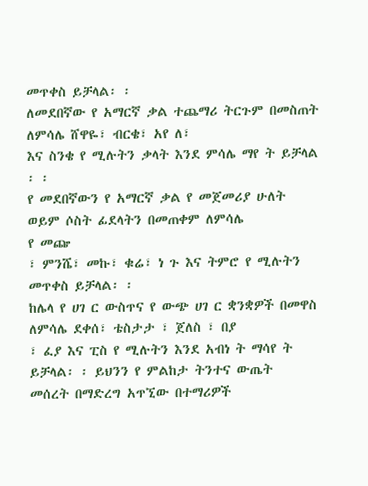መጥቀስ ይቻላል፡ ፡
ለመደበኛው የ አማርኛ ቃል ተጨማሪ ትርጉም በመስጠት ለምሳሌ ሸዋዬ፣ ብርቄ፣ አየ ለ፣
እና ስንቄ የ ሚሉትን ቃላት እንደ ምሳሌ ማየ ት ይቻላል ፡ ፡
የ መደበኛውን የ አማርኛ ቃል የ መጀመሪያ ሁለት ወይም ሶስት ፊደላትን በመጠቀም ለምሳሌ
የ መጬ
፣ ምንሼ፣ መኩ፣ ቁሬ፣ ነ ጉ እና ትምሮ የ ሚሉትን መጥቀስ ይቻላል፡ ፡
ከሌላ የ ሀገ ር ውስጥና የ ውጭ ሀገ ር ቋንቋዎች በመዋስ ለምሳሌ ደቀሰ፣ ቴስታታ ፣ ጀለስ ፣ በያ
፣ ፈያ እና ፒስ የ ሚሉትን እንደ አብነ ት ማሳየ ት ይቻላል፡ ፡ ይህንን የ ምልከታ ትንተና ውጤት
መሰረት በማድረግ አጥኚው በተማሪዎች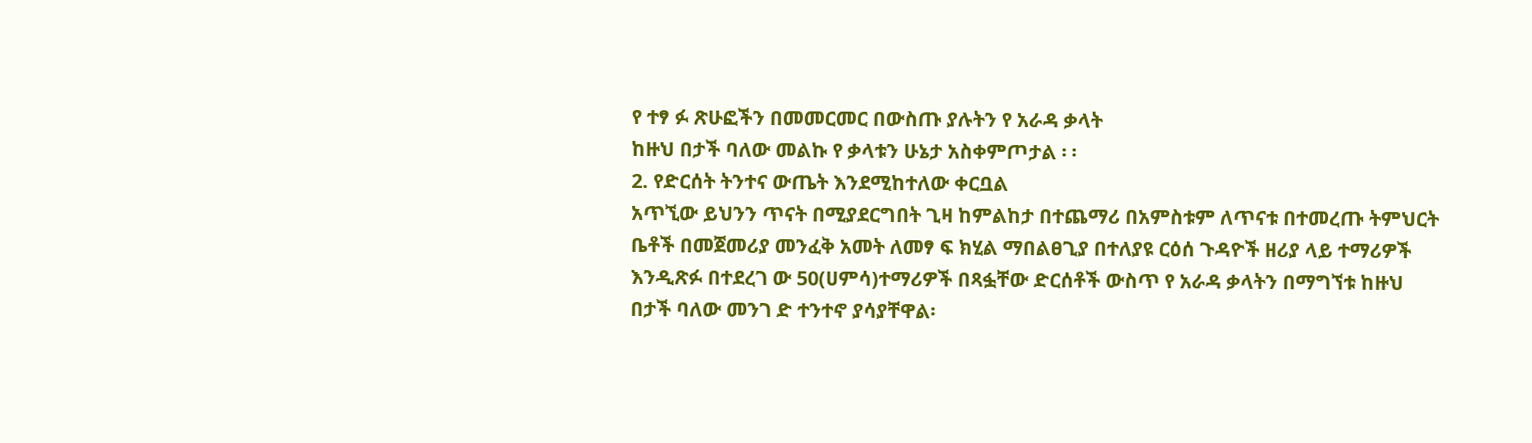የ ተፃ ፉ ጽሁፎችን በመመርመር በውስጡ ያሉትን የ አራዳ ቃላት
ከዙህ በታች ባለው መልኩ የ ቃላቱን ሁኔታ አስቀምጦታል ፡ ፡
2. የድርሰት ትንተና ውጤት እንደሚከተለው ቀርቧል
አጥኚው ይህንን ጥናት በሚያደርግበት ጊዛ ከምልከታ በተጨማሪ በአምስቱም ለጥናቱ በተመረጡ ትምህርት
ቤቶች በመጀመሪያ መንፈቅ አመት ለመፃ ፍ ክሂል ማበልፀጊያ በተለያዩ ርዕሰ ጉዳዮች ዘሪያ ላይ ተማሪዎች
እንዲጽፉ በተደረገ ው 50(ሀምሳ)ተማሪዎች በጻፏቸው ድርሰቶች ውስጥ የ አራዳ ቃላትን በማግኘቱ ከዙህ
በታች ባለው መንገ ድ ተንተኖ ያሳያቸዋል፡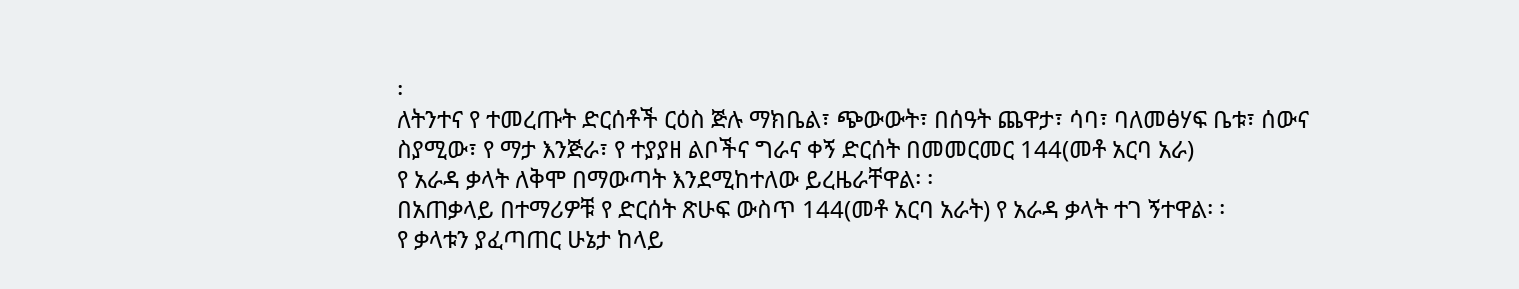፡
ለትንተና የ ተመረጡት ድርሰቶች ርዕስ ጅሉ ማክቤል፣ ጭውውት፣ በሰዓት ጨዋታ፣ ሳባ፣ ባለመፅሃፍ ቤቱ፣ ሰውና
ስያሚው፣ የ ማታ እንጅራ፣ የ ተያያዘ ልቦችና ግራና ቀኝ ድርሰት በመመርመር 144(መቶ አርባ አራ)
የ አራዳ ቃላት ለቅሞ በማውጣት እንደሚከተለው ይረዜራቸዋል፡ ፡
በአጠቃላይ በተማሪዎቹ የ ድርሰት ጽሁፍ ውስጥ 144(መቶ አርባ አራት) የ አራዳ ቃላት ተገ ኝተዋል፡ ፡
የ ቃላቱን ያፈጣጠር ሁኔታ ከላይ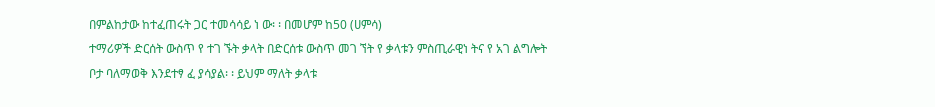በምልከታው ከተፈጠሩት ጋር ተመሳሳይ ነ ው፡ ፡ በመሆም ከ50 (ሀምሳ)
ተማሪዎች ድርሰት ውስጥ የ ተገ ኙት ቃላት በድርሰቱ ውስጥ መገ ኘት የ ቃላቱን ምስጢራዊነ ትና የ አገ ልግሎት
ቦታ ባለማወቅ እንደተፃ ፈ ያሳያል፡ ፡ ይህም ማለት ቃላቱ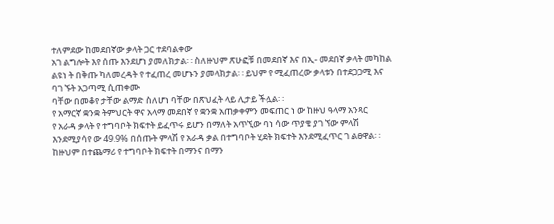ተለምደው ከመደበኛው ቃላት ጋር ተደባልቀው
አገ ልግሎት እየ ሰጡ እንደሆነ ያመለክታል፡ ፡ ስለዙህም ጽሁፎቹ በመደበኛ እና በኢ- መደበኛ ቃላት መካከል
ልዩነ ት በቅጡ ካለመረዳት የ ተፈጠረ መሆኑን ያመላክታል፡ ፡ ይህም የ ሚፈጠረው ቃላቱን በተደጋጋሚ እና
ባገ ኙት አጋጣሚ ሲጠቀሙ
ባቸው በመቆየ ታቸው ልማድ ስለሆነ ባቸው በጽህፈት ላይ ሊታይ ችሏል፡ ፡
የ አማርኛ ቋንቋ ትምህርት ዋና አላማ መደበኛ የ ቋንቋ አጠቃቀምን መፍጠር ነ ው ከዙህ ዓላማ አንጻር
የ አራዳ ቃላት የ ተግባቦት ክፍተት ይፈጥሩ ይሆን በማለት አጥኚው ባነ ሳው ጥያቄ ያገ ኘው ምላሽ
እንደሚያሳየ ው 49.9% በሰጡት ምላሽ የ አራዳ ቃል በተግባቦት ሂደት ክፍተት እንደሚፈጥር ገ ልፀዋል፡ ፡
ከዙህም በተጨማሪ የ ተግባቦት ክፍተት በማንና በማን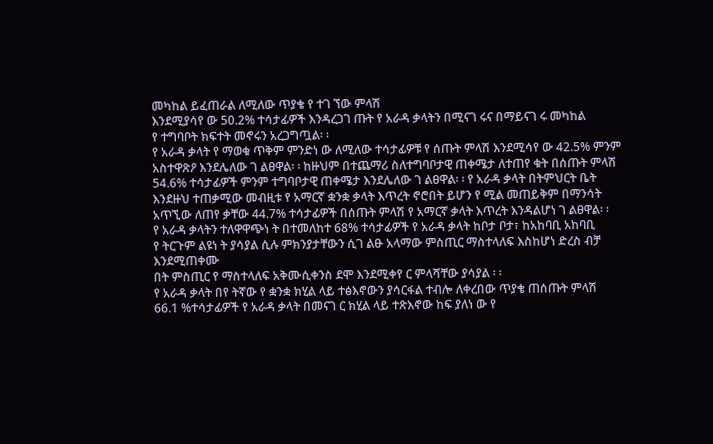መካከል ይፈጠራል ለሚለው ጥያቄ የ ተገ ኘው ምላሽ
እንደሚያሳየ ው 50.2% ተሳታፊዎች እንዳረጋገ ጡት የ አራዳ ቃላትን በሚናገ ሩና በማይናገ ሩ መካከል
የ ተግባቦት ክፍተት መኖሩን አረጋግጧል፡ ፡
የ አራዳ ቃላት የ ማወቁ ጥቅም ምንድነ ው ለሚለው ተሳታፊዎቹ የ ሰጡት ምላሽ እንደሚሳየ ው 42.5% ምንም
አስተዋጽዖ እንደሌለው ገ ልፀዋል፡ ፡ ከዙህም በተጨማሪ ስለተግባቦታዊ ጠቀሜታ ለተጠየ ቁት በሰጡት ምላሽ
54.6% ተሳታፊዎች ምንም ተግባቦታዊ ጠቀሜታ እንደሌለው ገ ልፀዋል፡ ፡ የ አራዳ ቃላት በትምህርት ቤት
እንደዙህ ተጠቃሚው መብዚቱ የ አማርኛ ቋንቋ ቃላት እጥረት ኖሮበት ይሆን የ ሚል መጠይቅም በማንሳት
አጥኚው ለጠየ ቃቸው 44.7% ተሳታፊዎች በሰጡት ምላሽ የ አማርኛ ቃላት እጥረት እንዳልሆነ ገ ልፀዋል፡ ፡
የ አራዳ ቃላትን ተለዋዋጭነ ት በተመለከተ 68% ተሳታፊዎች የ አራዳ ቃላት ከቦታ ቦታ፣ ከአከባቢ አከባቢ
የ ትርጉም ልዩነ ት ያሳያል ሲሉ ምክንያታቸውን ሲገ ልፁ አላማው ምስጢር ማስተላለፍ እስከሆነ ድረስ ብቻ
እንደሚጠቀሙ
በት ምስጢር የ ማስተላለፍ አቅሙሲቀንስ ደሞ እንደሚቀየ ር ምላሻቸው ያሳያል ፡ ፡
የ አራዳ ቃላት በየ ትኛው የ ቋንቋ ክሂል ላይ ተፅእኖውን ያሳርፋል ተብሎ ለቀረበው ጥያቄ ጠሰጡት ምላሽ
66.1 %ተሳታፊዎች የ አራዳ ቃላት በመናገ ር ክሂል ላይ ተጽእኖው ከፍ ያለነ ው የ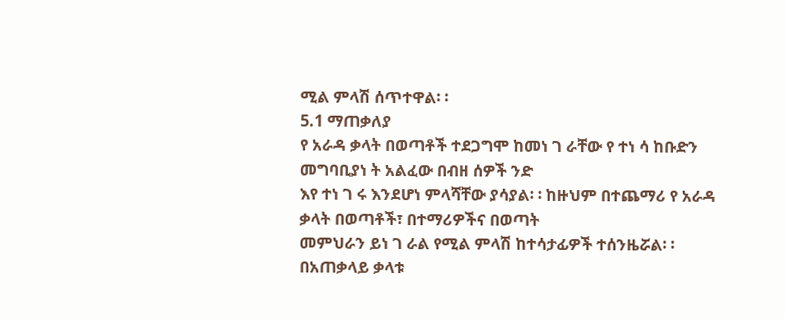ሚል ምላሽ ሰጥተዋል፡ ፡
5.1 ማጠቃለያ
የ አራዳ ቃላት በወጣቶች ተደጋግሞ ከመነ ገ ራቸው የ ተነ ሳ ከቡድን መግባቢያነ ት አልፈው በብዘ ሰዎች ንድ
እየ ተነ ገ ሩ እንደሆነ ምላሻቸው ያሳያል፡ ፡ ከዙህም በተጨማሪ የ አራዳ ቃላት በወጣቶች፣ በተማሪዎችና በወጣት
መምህራን ይነ ገ ራል የሚል ምላሽ ከተሳታፊዎች ተሰንዜሯል፡ ፡ በአጠቃላይ ቃላቱ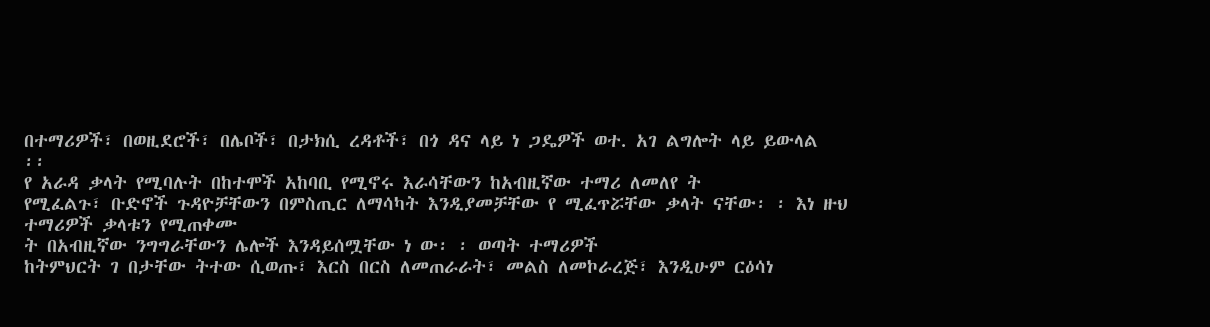በተማሪዎች፣ በወዚደሮች፣ በሌቦች፣ በታክሲ ረዳቶች፣ በጎ ዳና ላይ ነ ጋዴዎች ወተ. አገ ልግሎት ላይ ይውላል
፡፡
የ አራዳ ቃላት የሚባሉት በከተሞች አከባቢ የሚኖሩ እራሳቸውን ከአብዚኛው ተማሪ ለመለየ ት
የሚፈልጉ፣ ቡድኖች ጉዳዮቻቸውን በምስጢር ለማሳካት እንዲያመቻቸው የ ሚፈጥሯቸው ቃላት ናቸው፡ ፡ እነ ዙህ
ተማሪዎች ቃላቱን የሚጠቀሙ
ት በአብዚኛው ንግግራቸውን ሌሎች እንዳይሰሟቸው ነ ው፡ ፡ ወጣት ተማሪዎች
ከትምህርት ገ በታቸው ትተው ሲወጡ፣ እርስ በርስ ለመጠራራት፣ መልስ ለመኮራረጅ፣ እንዲሁም ርዕሳነ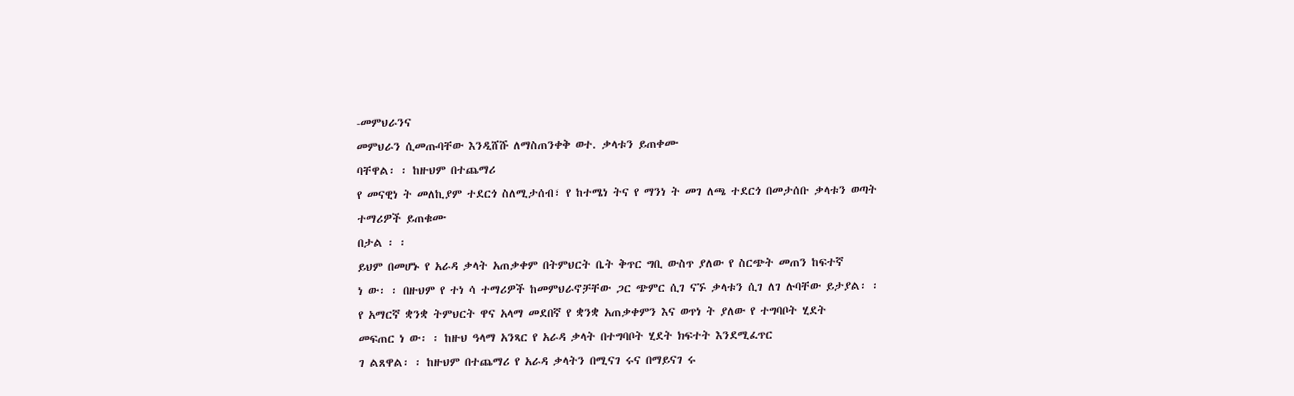-መምህራንና
መምህራን ሲመጡባቸው እንዲሸሹ ለማስጠንቀቅ ወተ. ቃላቱን ይጠቀሙ
ባቸዋል፡ ፡ ከዙህም በተጨማሪ
የ መናዊነ ት መለኪያም ተደርጎ ስለሚታሰብ፣ የ ከተሜነ ትና የ ማንነ ት መገ ለጫ ተደርጎ በመታሰቡ ቃላቱን ወጣት
ተማሪዎች ይጠቁሙ
በታል ፡ ፡
ይህም በመሆኑ የ አራዳ ቃላት አጠቃቀም በትምህርት ቤት ቅጥር ግቢ ውስጥ ያለው የ ስርጭት መጠን ከፍተኛ
ነ ው፡ ፡ በዙህም የ ተነ ሳ ተማሪዎች ከመምህራኖቻቸው ጋር ጭምር ሲገ ናኙ ቃላቱን ሲገ ለገ ሉባቸው ይታያል፡ ፡
የ አማርኛ ቋንቋ ትምህርት ዋና አላማ መደበኛ የ ቋንቋ አጠቃቀምን እና ወጥነ ት ያለው የ ተግባቦት ሂደት
መፍጠር ነ ው፡ ፡ ከዙህ ዓላማ አንጻር የ አራዳ ቃላት በተግባቦት ሂደት ክፍተት እንደሚፈጥር
ገ ልጸዋል፡ ፡ ከዙህም በተጨማሪ የ አራዳ ቃላትን በሚናገ ሩና በማይናገ ሩ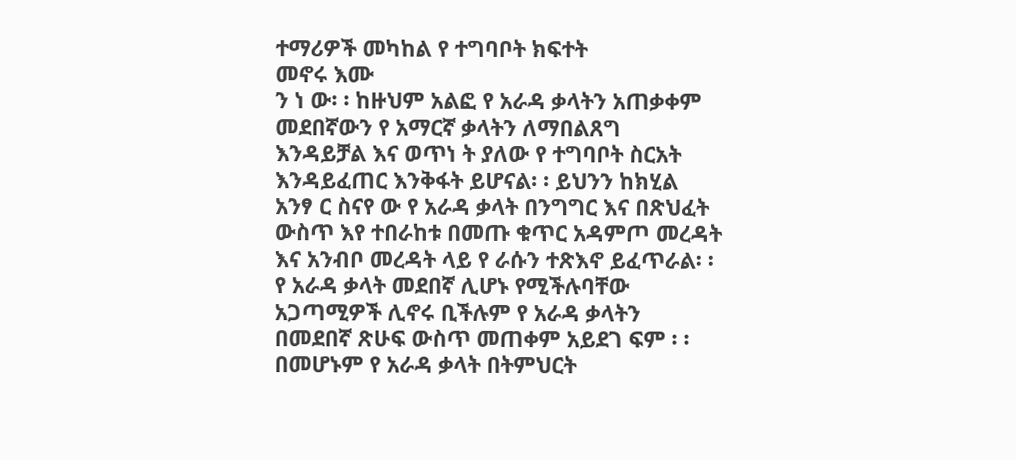ተማሪዎች መካከል የ ተግባቦት ክፍተት
መኖሩ እሙ
ን ነ ው፡ ፡ ከዙህም አልፎ የ አራዳ ቃላትን አጠቃቀም መደበኛውን የ አማርኛ ቃላትን ለማበልጸግ
እንዳይቻል እና ወጥነ ት ያለው የ ተግባቦት ስርአት እንዳይፈጠር እንቅፋት ይሆናል፡ ፡ ይህንን ከክሂል
አንፃ ር ስናየ ው የ አራዳ ቃላት በንግግር እና በጽህፈት ውስጥ እየ ተበራከቱ በመጡ ቁጥር አዳምጦ መረዳት
እና አንብቦ መረዳት ላይ የ ራሱን ተጽእኖ ይፈጥራል፡ ፡ የ አራዳ ቃላት መደበኛ ሊሆኑ የሚችሉባቸው
አጋጣሚዎች ሊኖሩ ቢችሉም የ አራዳ ቃላትን በመደበኛ ጽሁፍ ውስጥ መጠቀም አይደገ ፍም ፡ ፡
በመሆኑም የ አራዳ ቃላት በትምህርት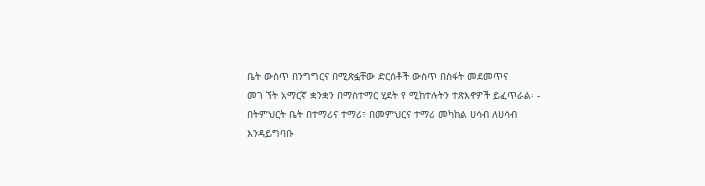ቤት ውስጥ በንግግርና በሚጽፏቸው ድርሰቶች ውስጥ በስፋት መደመጥና
መገ ኘት አማርኛ ቋንቋን በማስተማር ሂደት የ ሚከተሉትን ተጽእኖዎች ይፈጥራል፡ -
በትምህርት ቤት በተማሪና ተማሪ፣ በመምህርና ተማሪ መካከል ሀሳብ ለሀሳብ እንዳይግባቡ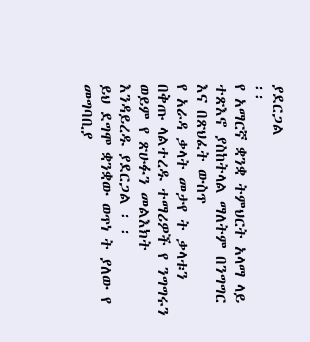ያደርጋል
፡፡
የ አማርኛ ቋንቋ ትምህርት አላማ ላይ ተጽእኖ ያስከትላል ማለትም በንግግር እና በጽህፈት ውስጥ
የ አራዳ ቃላት መታየ ት ቃላቱን በቅጡ ላልተረዱ ተማሪዎች የ ንግግሩን ወይም የ ጽሁፉን መልእክት
እንዳይረዱ ያደርጋል ፡ ፡
ይህ ደግሞ ቋንቋው ወጥነ ት ያለው የ መግባቢያ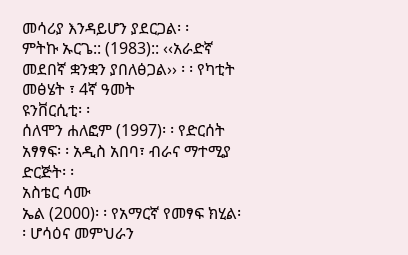መሳሪያ እንዳይሆን ያደርጋል፡ ፡
ምትኩ ኡርጌ:: (1983):: ‹‹አራድኛ መደበኛ ቋንቋን ያበለፅጋል›› ፡ ፡ የካቲት መፅሄት ፣ 4ኛ ዓመት
ዩንቨርሲቲ፡ ፡
ሰለሞን ሐለፎም (1997)፡ ፡ የድርሰት አፃፃፍ፡ ፡ አዲስ አበባ፣ ብራና ማተሚያ ድርጅት፡ ፡
አስቴር ሳሙ
ኤል (2000)፡ ፡ የአማርኛ የመፃፍ ክሂል፡ ፡ ሆሳዕና መምህራን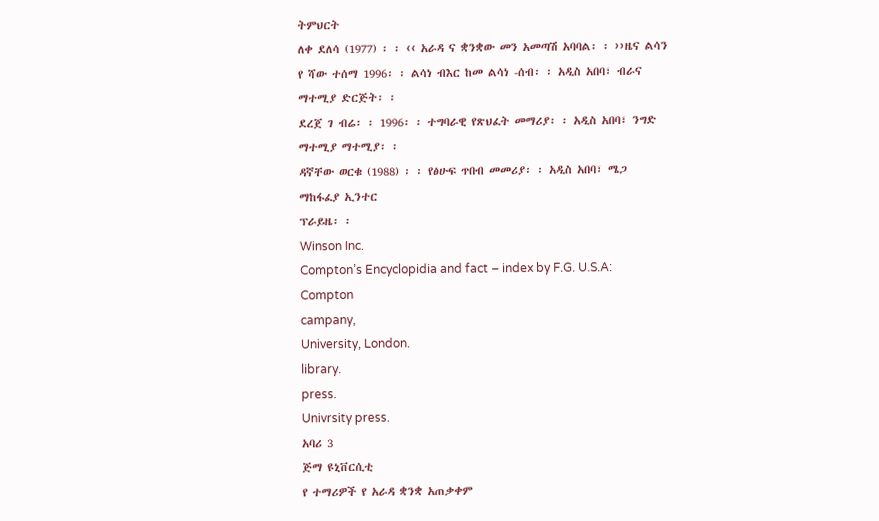ትምህርት
ለቀ ደለሳ (1977) ፡ ፡ ‹‹ አራዳ ና ቋንቋው መን አመጣሽ አባባል፡ ፡ ››ዜና ልሳን
የ ሻው ተሰማ 1996፡ ፡ ልሳነ ብእር ከመ ልሳነ -ሰብ፡ ፡ አዲስ አበባ፣ ብራና ማተሚያ ድርጅት፡ ፡
ደረጀ ገ ብሬ፡ ፡ 1996፡ ፡ ተግባራዊ የጽህፈት መማሪያ፡ ፡ አዲስ አበባ፣ ንግድ ማተሚያ ማተሚያ፡ ፡
ዳኛቸው ወርቁ (1988) ፡ ፡ የፅሁፍ ጥበብ መመሪያ፡ ፡ አዲስ አበባ፣ ሜጋ ማከፋፈያ ኢንተር
ፕራይዜ፡ ፡
Winson Inc.
Compton’s Encyclopidia and fact – index by F.G. U.S.A: Compton
campany,
University, London.
library.
press.
Univrsity press.
አባሪ 3
ጅማ ዩኒቨርሲቲ
የ ተማሪዎች የ አራዳ ቋንቋ አጠቃቀም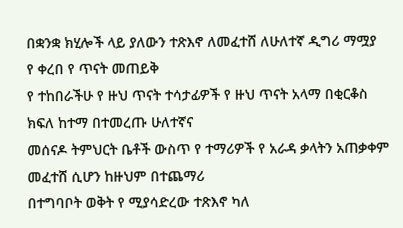በቋንቋ ክሂሎች ላይ ያለውን ተጽእኖ ለመፈተሸ ለሁለተኛ ዲግሪ ማሟያ
የ ቀረበ የ ጥናት መጠይቅ
የ ተከበራችሁ የ ዙህ ጥናት ተሳታፊዎች የ ዙህ ጥናት አላማ በቂርቆስ ክፍለ ከተማ በተመረጡ ሁለተኛና
መሰናዶ ትምህርት ቤቶች ውስጥ የ ተማሪዎች የ አራዳ ቃላትን አጠቃቀም መፈተሸ ሲሆን ከዙህም በተጨማሪ
በተግባቦት ወቅት የ ሚያሳድረው ተጽእኖ ካለ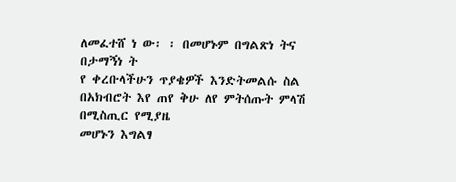ለመፈተሸ ነ ው፡ ፡ በመሆኑም በግልጽነ ትና በታማኝነ ት
የ ቀረቡላችሁን ጥያቄዎች እንድትመልሱ ስል በአክብሮት እየ ጠየ ቅሁ ለየ ምትሰጡት ምላሽ በሚስጢር የሚያዜ
መሆኑን እግልፃ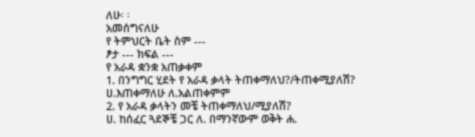ለሁ፡ ፡
አመሰግናለሁ
የ ትምህርት ቤት ስም ---
ፆታ --- ክፍል ---
የ አራዳ ቋንቋ አጠቃቀም
1. በንግግር ሂደት የ አራዳ ቃላት ትጠቀማለህ?/ትጠቀሚያለሽ?
ሀ.እጠቀማለሁ ለ.አልጠቀምም
2. የ አራዳ ቃላትን መቼ ትጠቀማለህ/ሚያለሽ?
ሀ. ከሰፈር ጓደኞቼ ጋር ለ. በማንኛውም ወቅት ሐ.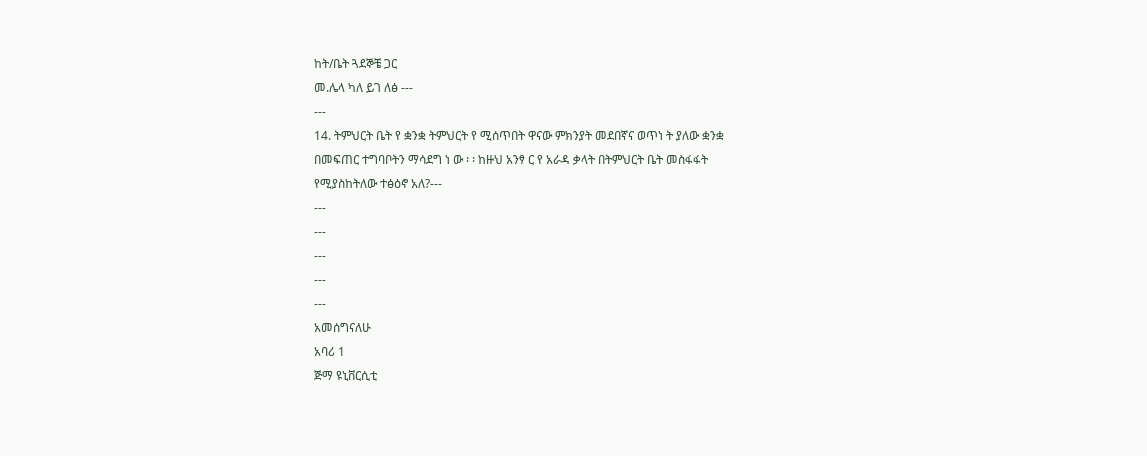ከት/ቤት ጓደኞቼ ጋር
መ.ሌላ ካለ ይገ ለፅ ---
---
14. ትምህርት ቤት የ ቋንቋ ትምህርት የ ሚሰጥበት ዋናው ምክንያት መደበኛና ወጥነ ት ያለው ቋንቋ
በመፍጠር ተግባቦትን ማሳደግ ነ ው ፡ ፡ ከዙህ አንፃ ር የ አራዳ ቃላት በትምህርት ቤት መስፋፋት
የሚያስከትለው ተፅዕኖ አለ?---
---
---
---
---
---
አመሰግናለሁ
አባሪ 1
ጅማ ዩኒቨርሲቲ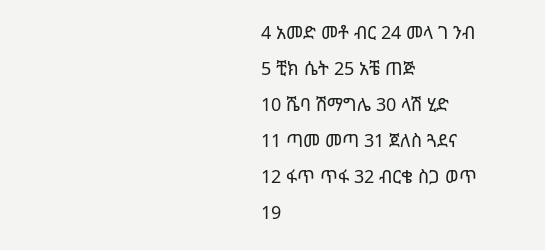4 አመድ መቶ ብር 24 መላ ገ ንብ
5 ቺክ ሴት 25 አቼ ጠጅ
10 ሼባ ሽማግሌ 30 ላሽ ሂድ
11 ጣመ መጣ 31 ጀለስ ጓደና
12 ፋጥ ጥፋ 32 ብርቄ ስጋ ወጥ
19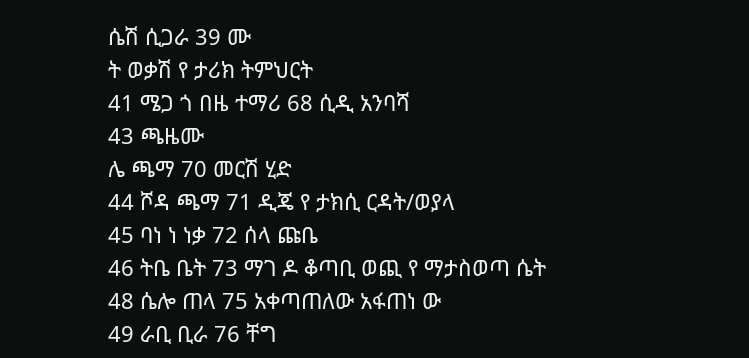ሴሽ ሲጋራ 39 ሙ
ት ወቃሽ የ ታሪክ ትምህርት
41 ሜጋ ጎ በዜ ተማሪ 68 ሲዲ አንባሻ
43 ጫዜሙ
ሌ ጫማ 70 መርሽ ሂድ
44 ሾዳ ጫማ 71 ዲጄ የ ታክሲ ርዳት/ወያላ
45 ባነ ነ ነቃ 72 ሰላ ጩቤ
46 ትቤ ቤት 73 ማገ ዶ ቆጣቢ ወጪ የ ማታስወጣ ሴት
48 ሴሎ ጠላ 75 አቀጣጠለው አፋጠነ ው
49 ራቢ ቢራ 76 ቸግ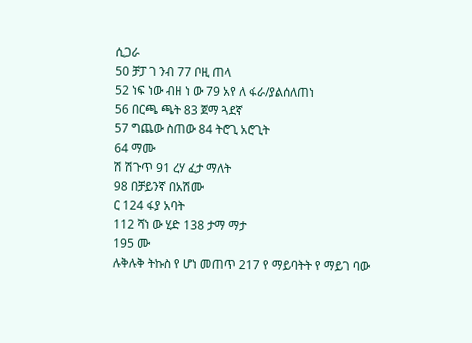ሲጋራ
50 ቻፓ ገ ንብ 77 ቦዚ ጠላ
52 ነፍ ነው ብዘ ነ ው 79 አየ ለ ፋራ/ያልሰለጠነ
56 በርጫ ጫት 83 ጀማ ጓደኛ
57 ግጨው ስጠው 84 ትሮጊ አሮጊት
64 ማሙ
ሽ ሽጉጥ 91 ረሃ ፈታ ማለት
98 በቻይንኛ በአሽሙ
ር 124 ፋያ አባት
112 ሻነ ው ሂድ 138 ታማ ማታ
195 ሙ
ሉቅሉቅ ትኩስ የ ሆነ መጠጥ 217 የ ማይባትት የ ማይገ ባው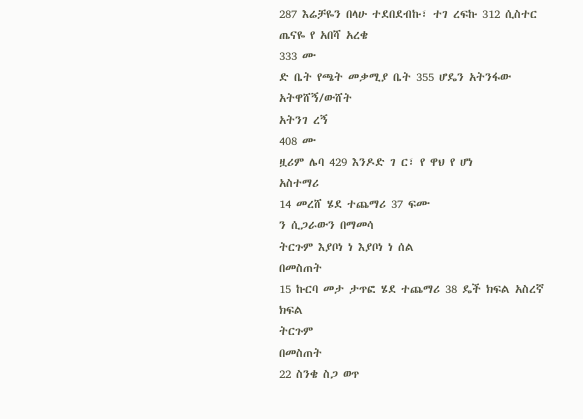287 እሬቻዬን በላሁ ተደበደብኩ፣ ተገ ረፍኩ 312 ሲስተር ጤናዬ የ አበሻ አረቄ
333 ሙ
ድ ቤት የጫት መቃሚያ ቤት 355 ሆዴን አትንፋው አትዋሸኝ/ውሸት
አትንገ ረኝ
408 ሙ
ዟሪም ሌባ 429 እንዶድ ገ ር፣ የ ዋህ የ ሆነ
አስተማሪ
14 መረሸ ሄደ ተጨማሪ 37 ፍሙ
ን ሲጋራውን በማመሳ
ትርጉም እያቦነ ነ እያቦነ ነ ሰል
በመስጠት
15 ኩርባ መታ ታጥፎ ሄደ ተጨማሪ 38 ዴች ክፍል አስረኛ ክፍል
ትርጉም
በመስጠት
22 ስንቄ ስጋ ወጥ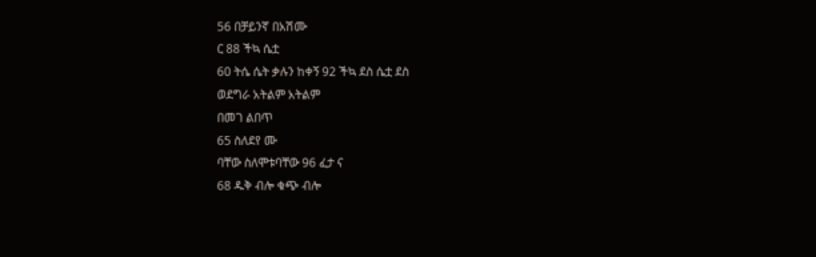56 በቻይንኛ በአሽሙ
ር 88 ችኳ ሴቷ
60 ትሴ ሴት ቃሉን ከቀኝ 92 ችኳ ደስ ሴቷ ደስ
ወደግራ አትልም አትልም
በመገ ልበጥ
65 ስለደየ ሙ
ባቸው ስለሞቱባቸው 96 ፈታ ና
68 ዱቅ ብሎ ቁጭ ብሎ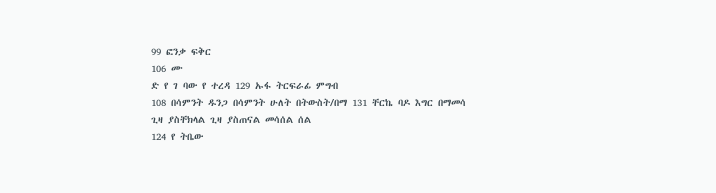99 ፎንቃ ፍቅር
106 ሙ
ድ የ ገ ባው የ ተረዳ 129 ኡፋ ትርፍራፊ ምግብ
108 በሳምንት ዱንጋ በሳምንት ሁለት በትውስት/በማ 131 ቸርኬ ባዶ እግር በማመሳ
ጊዛ ያስቸክላል ጊዛ ያስጠናል መሳሰል ሰል
124 የ ትቤው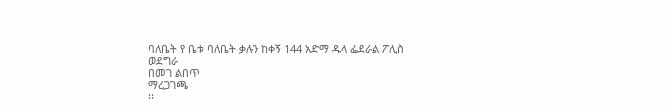ባለቤት የ ቤቱ ባለቤት ቃሉን ከቀኝ 144 አድማ ዱላ ፌደራል ፖሊስ
ወደግራ
በመገ ልበጥ
ማረጋገጫ
፡፡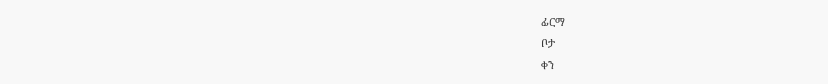ፊርማ
ቦታ
ቀን